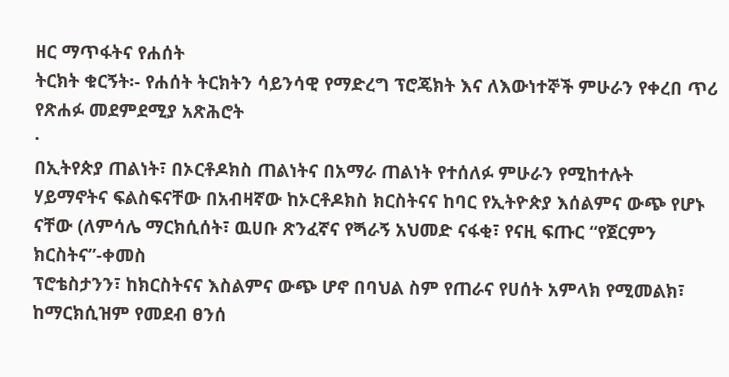ዘር ማጥፋትና የሐሰት
ትርክት ቁርኝት፡- የሐሰት ትርክትን ሳይንሳዊ የማድረግ ፕሮጄክት እና ለእውነተኞች ምሁራን የቀረበ ጥሪ
የጽሐፉ መደምደሚያ አጽሕሮት
·
በኢትየጵያ ጠልነት፣ በኦርቶዶክስ ጠልነትና በአማራ ጠልነት የተሰለፉ ምሁራን የሚከተሉት
ሃይማኖትና ፍልስፍናቸው በአብዛኛው ከኦርቶዶክስ ክርስትናና ከባር የኢትዮጵያ እሰልምና ውጭ የሆኑ ናቸው (ለምሳሌ ማርክሲሰት፣ ዉሀቡ ጽንፈኛና የጝራኝ አህመድ ናፋቂ፣ የናዚ ፍጡር “የጀርምን ክርስትና”-ቀመስ
ፕሮቴስታንን፣ ከክርስትናና እስልምና ውጭ ሆኖ በባህል ስም የጠራና የሀሰት አምላክ የሚመልክ፣ ከማርክሲዝም የመደብ ፀንሰ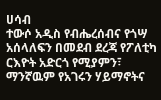ሀሳብ
ተውሶ አዲስ የብሔረሰብና የጎሣ አሰላለፍን በመደብ ደረጃ የፖለቲካ ርእዮት አድርጎ የሚያምን፣ ማንኛዉም የአገሩን ሃይማኖትና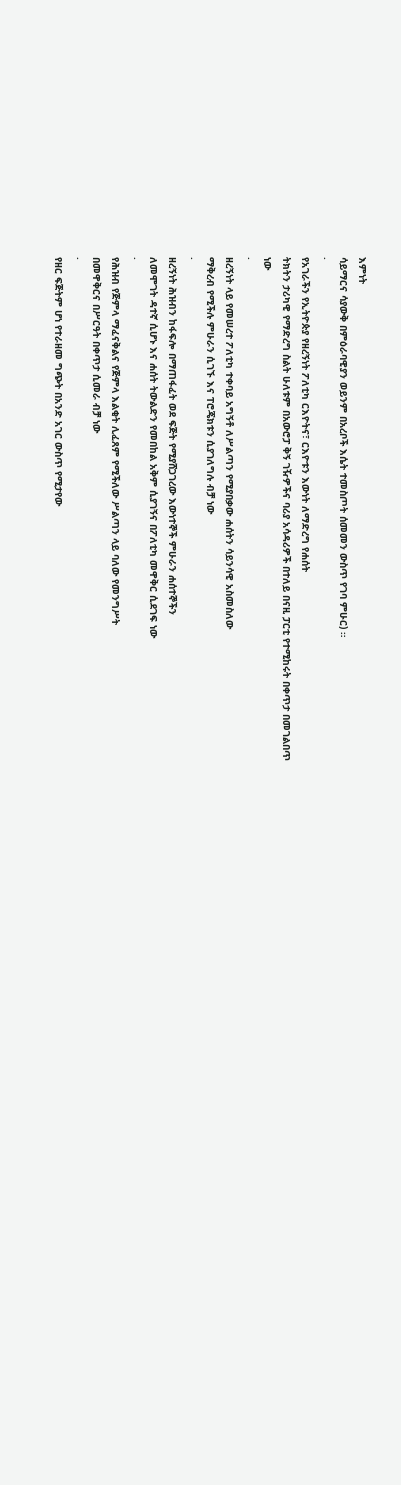እምነት
ሳይማርና ሳያውቅ በምዕራባዊያን ወይንም በአረቦች እሴት ተመስጦት ሰመመን ውስጥ የገባ ምሁር) ።
·
የአገራችን የኢትዮጵያ የዘረኝነት ፖለቲካ ርእዮትና፣ ርእዮቱን እውነት ለማድረግ የሐሰት
ትክትን ታሪካዊ የማድረግ ስልት ሁለቱም በአውሮፓ ቅኝ ገዥዎችና ባሪያ አሳዳሪዎች በተለይ በናዚ ፓርቲ የተሚከሩት በቀጥታ በመገልበጥ
ነው
·
ዘረኝነት ላይ የመሠረተ ፖለቲካ ተቀባይ አግኝቶ ለሥልጣን የሚያበቃው ሐሰትን ሳይንሳዊ አስመስለው
ማቅረብ የሚችሉ ምሁራን ሲገኙ እና ፐሮጄክቱን ሲያገለግሉ ብቻ ነው
·
ዘረኝነት ሕዝብን ከፋፍሎ በማጠፋፈት ወደ ፍጅት የሚያሸጋገረው እውነተኞች ምሁራን ሐሰተኞችን
ለመሞገት ዳተኛ ሲሆኑ እና ሐሰት ትውልድን የመበከል አቅም ሲያገኝና በፖለቲካ መዋቅር ሲደገፍ ነው
·
የሕዝብ የጅምላ ማፈናቅልና የጅምላ እልቂት ሊፈጸም የሚችለው ሥልጣን ላይ ባለው የመንግሥት
በመዋቅርና በሥርዓት በቀጥታ ሲመራ ብቻ ነው
·
የዘር ፍጅትም ሆነ የተራዘመ ግጭት በአንድ አገር ውስጥ የሚታየው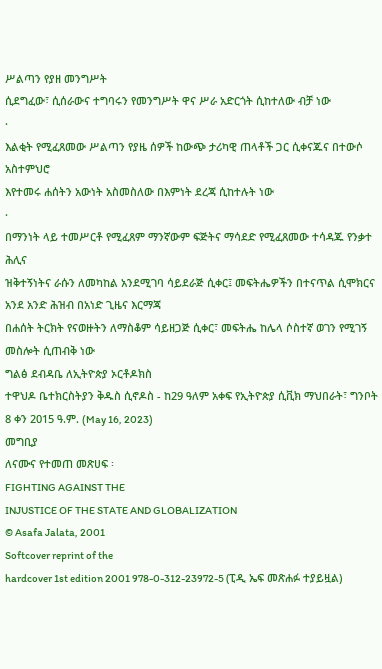ሥልጣን የያዘ መንግሥት
ሲደግፈው፣ ሲሰራውና ተግባሩን የመንግሥት ዋና ሥራ አድርጎት ሲከተለው ብቻ ነው
·
እልቂት የሚፈጸመው ሥልጣን የያዜ ሰዎች ከውጭ ታሪካዊ ጠላቶች ጋር ሲቀናጁና በተውሶ አስተምህሮ
እየተመሩ ሐሰትን አውነት አስመስለው በእምነት ደረጃ ሲከተሉት ነው
·
በማንነት ላይ ተመሥርቶ የሚፈጸም ማንኛውም ፍጅትና ማሳደድ የሚፈጸመው ተሳዳጁ የንቃተ ሕሊና
ዝቅተኝነትና ራሱን ለመካከል አንደሚገባ ሳይደራጅ ሲቀር፤ መፍትሔዎችን በተናጥል ሲሞክርና አንደ አንድ ሕዝብ በአነድ ጊዜና እርማጃ
በሐሰት ትርክት የናወዙትን ለማስቆም ሳይዘጋጅ ሲቀር፣ መፍትሔ ከሌላ ሶስተኛ ወገን የሚገኝ መስሎት ሲጠብቅ ነው
ግልፅ ደብዳቤ ለኢትዮጵያ ኦርቶዶክስ
ተዋህዶ ቤተክርስትያን ቅዱስ ሲኖዶስ - ከ29 ዓለም አቀፍ የኢትዮጵያ ሲቪክ ማህበራት፣ ግንቦት 8 ቀን 2015 ዓ.ም. (May 16, 2023)
መግቢያ
ለናሙና የተመጠ መጽሀፍ ፡
FIGHTING AGAINST THE
INJUSTICE OF THE STATE AND GLOBALIZATION
© Asafa Jalata, 2001
Softcover reprint of the
hardcover 1st edition 2001 978-0-312-23972-5 (ፒዲ ኤፍ መጽሐፉ ተያይዟል)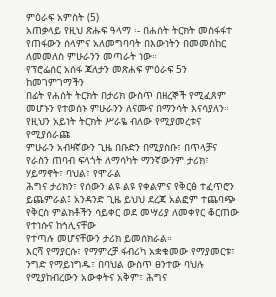ምዕራፍ አምስት (5)
አጠቃላይ የዚህ ጽሑፍ ዓላማ ፡- በሐሰት ትርክት መስፋፋተ የጠፋውን ሰላምና አለመግባባት በእውነትን በመመስከር ለመመለስ ምሁራንን መጣራት ነው።
የፕሮፌሰር አሰፋ ጃለታን መጽሐፍ ምዕራፍ 5ን ከመገምገማችን
በፊት የሐሰት ትርክት በታሪክ ውስጥ በዘረኞች የሚፈጸም መሆኑን የተወሰኑ ምሁራንን ለናሙና በማንሳት እናሳያለን።
የዚህን አይነት ትርክት ሥራዬ ብለው የሚያመረቱና የሚያሰራጩ
ምሁራን አብዛኛውን ጊዜ በቡድን በሚያስቡ፣ በጥላቻና የራስን ጠባብ ፍላጎት ለማሳካት ማንኛውንም ታሪክ፣ ሃይማኖት፣ ባህል፣ የሞራል
ሕግና ታሪክን፣ የሰውን ልዩ ልዩ የቀልምና የቅርፅ ተፈጥሮን ይጨምራል፤ አንዳንድ ጊዜ ይህህ ደረጃ አልፎም ተጨባጭ የቅርስ ምልክቶችን ሳይቀር ወደ መሣሪያ ለመቀየር ቆርጠው የተነሱና ከኅሊናቸው
የተጣሉ መሆናቸውን ታሪክ ይመሰክራል።
እርሻ የማያርሱ፣ የማምረቻ ፋብሪካ አቋቁመው የማያመርቱ፣
ንግድ የማይነግዱ፣ በባህል ውስጥ ፀንተው ባህሉ የሚያከብረውን አውቀትና አቅም፣ ሕግና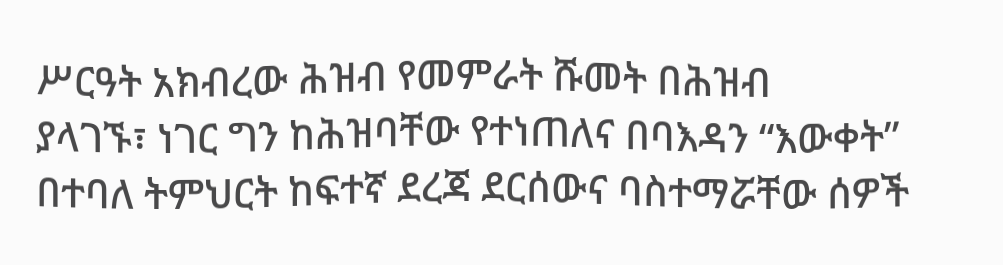ሥርዓት አክብረው ሕዝብ የመምራት ሹመት በሕዝብ
ያላገኙ፣ ነገር ግን ከሕዝባቸው የተነጠለና በባእዳን “እውቀት” በተባለ ትምህርት ከፍተኛ ደረጃ ደርሰውና ባስተማሯቸው ሰዎች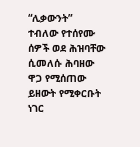“ሊቃውንት”
ተብለው የተሰየሙ ሰዎች ወደ ሕዝባቸው ሲመለሱ ሕባዘው ዋጋ የሚሰጠው ይዘውት የሚቀርቡት ነገር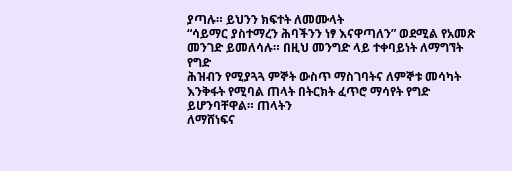ያጣሉ። ይህንን ክፍተት ለመሙላት
“ሳይማር ያስተማረን ሕባችንን ነፃ እናዋጣለን” ወደሚል የአመጽ መንገድ ይመለሳሉ። በዚህ መንግድ ላይ ተቀባይነት ለማግኘት የግድ
ሕዝብን የሚያጓጓ ምኞት ውስጥ ማስገባትና ለምኞቱ መሳካት እንቅፋት የሚባል ጠላት በትርክት ፈጥሮ ማሳየት የግድ ይሆንባቸዋል። ጠላትን
ለማሸነፍና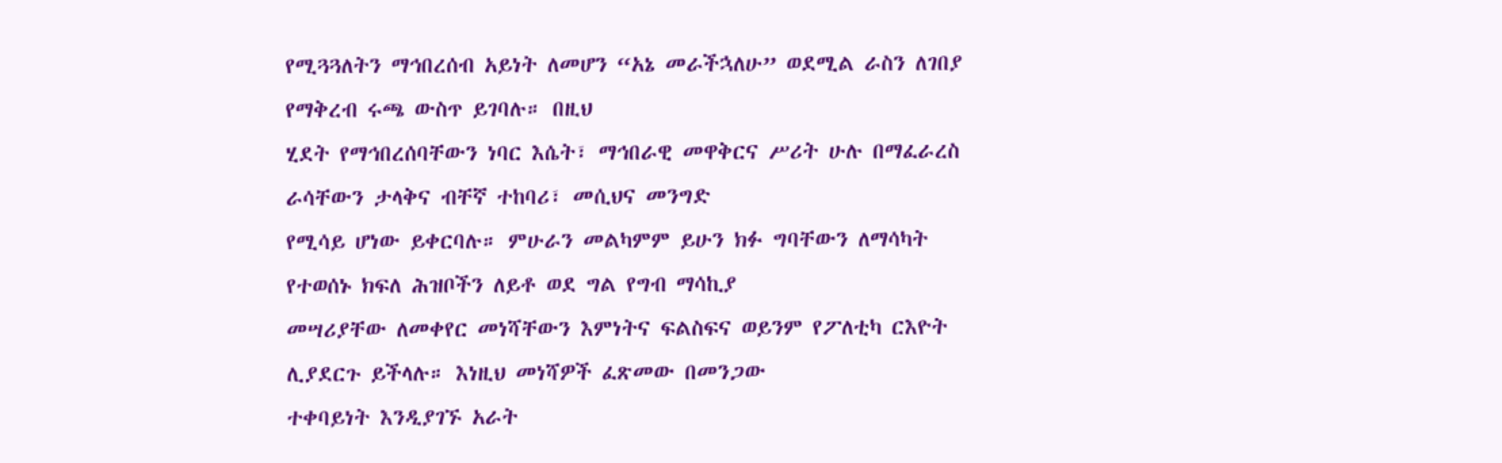የሚጓጓለትን ማኅበረሰብ አይነት ለመሆን “አኔ መራችኋለሁ” ወደሚል ራስን ለገበያ የማቅረብ ሩጫ ውስጥ ይገባሉ። በዚህ
ሂደት የማኅበረሰባቸውን ነባር እሴት፣ ማኅበራዊ መዋቅርና ሥሪት ሁሉ በማፈራረስ ራሳቸውን ታላቅና ብቸኛ ተከባሪ፣ መሲህና መንግድ
የሚሳይ ሆነው ይቀርባሉ። ምሁራን መልካምም ይሁን ክፉ ግባቸውን ለማሳካት የተወሰኑ ክፍለ ሕዝቦችን ለይቶ ወደ ግል የግብ ማሳኪያ
መሣሪያቸው ለመቀየር መነሻቸውን እምነትና ፍልስፍና ወይንም የፖለቲካ ርእዮት ሊያደርጉ ይችላሉ። እነዚህ መነሻዎች ፈጽመው በመንጋው
ተቀባይነት እንዲያገኙ አራት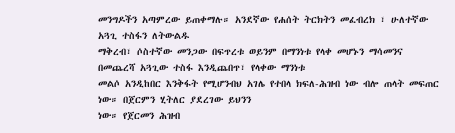መንግዶችን አጣምረው ይጠቀማሉ። አንደኛው የሐሰት ትርክትን መፈብረክ ፣ ሁለተኛው አጓጊ ተስፋን ለትውልዱ
ማቅረብ፣ ሶስተኛው መንጋው በፍጥረቱ ወይንም በማንነቱ የላቀ መሆኑን ማሳመንና በመጨረሻ አጓጊው ተስፋ እንዲጨበጥ፣ የላቀው ማንነቱ
መልሶ አንዲከበር እንቅፋት የሚሆንብህ አገሌ የተበላ ክፍለ-ሕዝብ ነው ብሎ ጠላት መፍጠር ነው። በጀርምን ሂትለር ያደረገው ይህንን
ነው። የጀርመን ሕዝብ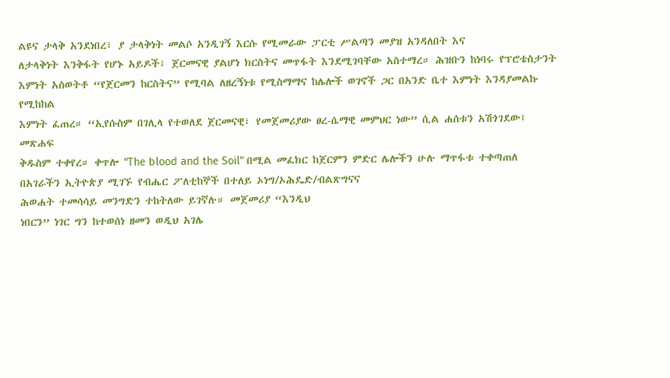ልዩና ታላቅ አንደነበረ፣ ያ ታላቅነት መልሶ አንዲገኝ እርሱ የሚመራው ፓርቲ ሥልጣን መያዝ አንዳለበት እና
ለታላቅነት እንቅፋት የሆኑ አይዶች፣ ጀርመናዊ ያልሆነ ክርስትና መጥፋት እንደሚገባቸው አስተማረ። ሕዝቡን ከነባሩ የፕሮቴስታንት
እምነት አስወትቶ “የጀርመን ከርስትና” የሚባል ለዘረኝነቱ የሚስማማና ከሌሎች ወገኖች ጋር በአንድ ቤተ እምነት እንዳያመልኩ የሚከከል
እምነት ፈጠረ። “ኢየሱስም በገሊላ የተወለደ ጀርመናዊ፣ የመጀመሪያው ፀረ-ሴማዊ መምህር ነው” ሲል ሐሰቱን አሽጎገደው፤ መጽሐፍ
ቅዱስም ተቀየረ። ቀጥሎ “The blood and the Soil” በሚል መፈክር ከጀርምን ምድር ሌሎችን ሁሉ ማጥፋቱ ተቀጣጠለ
በአገራችን ኢትዮጵያ ሚገኙ የብሔር ፖለቲከኞች በተለይ ኦነግ/ኦሕዴድ/ብልጽግናና
ሕወሐት ተመሳሳይ መንግድን ተከትለው ይገኛሉ። መጀመሪያ “እንዲህ
ነበርን” ነገር ግን ከተወሰነ ዘመን ወዲህ አገሌ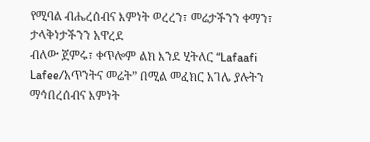የሚባል ብሔረሰብና እምነት ወረረን፣ መሬታችንን ቀማን፣ ታላቅነታችንን አዋረደ
ብለው ጀምሩ፣ ቀጥሎም ልክ እንደ ሂትለር “Lafaafi Lafee/አጥንትና መሬት” በሚል መፈክር አገሌ ያሉትን ማኅበረሰብና እምነት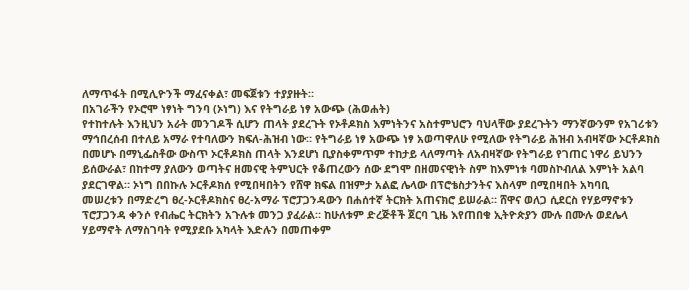ለማጥፋት በሚሊዮንች ማፈናቀል፣ መፍጀቱን ተያያዙት።
በአገራችን የኦሮሞ ነፃነት ግንባ (ኦነግ) እና የትግራይ ነፃ አውጭ (ሕወሐት)
የተከተሉት እንዚህን አራት መንገዶች ሲሆን ጠላት ያደረጉት የኦቶዶክስ እምነትንና አስተምህሮን ባህላቸው ያደረጉትን ማንኛውንም የአገሪቱን
ማኅበረሰብ በተለይ አማራ የተባለውን ክፍለ-ሕዝብ ነው። የትግራይ ነፃ አውጭ ነፃ አወጣዋለሁ የሚለው የትግራይ ሕዝብ አብዛኛው ኦርቶዶክስ
በመሆኑ በማኒፌስቶው ውስጥ ኦርቶዶክስ ጠላት እንደሆነ ቢያስቀምጥም ተከታይ ላለማጣት ለአብዛኛው የትግራይ የገጠር ነዋሪ ይህንን
ይሰውራል፣ በከተማ ያለውን ወጣትና ዘመናዊ ትምህርት የቆጠረውን ሰው ደግሞ በዘመናዊነት ስም ከእምነቱ ባመስኮብለል እምነት አልባ
ያደርገዋል። ኦነግ በበኩሉ ኦርቶዶክሰ የሚበዛበትን የሸዋ ክፍል በዝምታ አልፎ ሌላው በፕሮቴስታንትና እስላም በሚበዛበት አካባቢ
መሠረቱን በማድረግ ፀረ-ኦርቶዶክስና ፀረ-አማራ ፕሮፓጋንዳውን በሐሰተኛ ትርክት አጠናክሮ ይሠራል። ሸዋና ወለጋ ሲደርስ የሃይማኖቱን
ፕሮፓጋንዳ ቀንሶ የብሔር ትርክትን አጉሉቱ መንጋ ያፈራል። ከሁለቱም ድረጅቶች ጀርባ ጊዜ እየጠበቁ ኢትዮጵያን ሙሉ በሙሉ ወደሌላ
ሃይማኖት ለማስገባት የሚያደቡ አካላት እድሉን በመጠቀም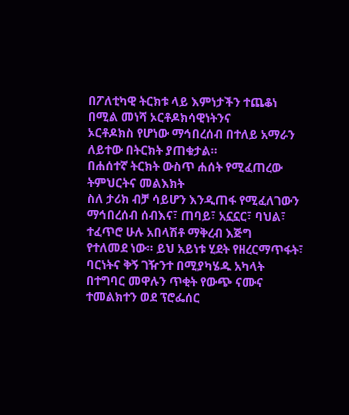በፖለቲካዊ ትርክቱ ላይ እምነታችን ተጨቆነ በሚል መነሻ ኦርቶዶክሳዊነትንና
ኦርቶዶክስ የሆነው ማኅበረሰብ በተለይ አማራን ለይተው በትርክት ያጠቁታል።
በሐሰተኛ ትርክት ውስጥ ሐሰት የሚፈጠረው ትምህርትና መልእክት
ስለ ታሪክ ብቻ ሳይሆን እንዲጠፋ የሚፈለገውን ማኅበረሰብ ሰብእና፣ ጠባይ፣ አኗኗር፣ ባህል፣ ተፈጥሮ ሁሉ አበላሽቶ ማቅረብ እጅግ
የተለመደ ነው። ይህ አይነቱ ሂደት የዘረርማጥፋት፣ ባርነትና ቅኝ ገዥንተ በሚያካሄዱ አካላት በተግባር መዋሉን ጥቂት የውጭ ናሙና
ተመልክተን ወደ ፕሮፌሰር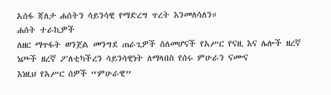አሰፋ ጃለታ ሐሰትን ሳይንሳዊ የማድረግ ጥረት እንመለሳለን።
ሐሰት ተራኪዎች
ለዘር ማጥፋት ወንጀል መንግደ ጠራጊዎች ስለመሆናች የአሥር የናዚ እና ሌሎች ዘረኛ
ነጮች ዘረኛ ፖለቲካችረን ሳይንሳዊነት ለማላበስ የሰሩ ምሁራን ናሙና
እነዚህ የአሥር ሰዎች “ምሁራዊ”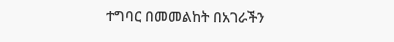ተግባር በመመልከት በአገራችን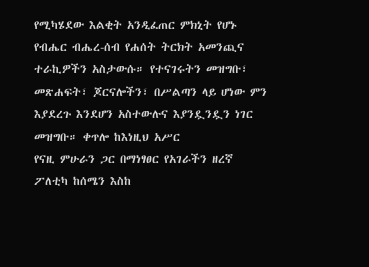የሚካሄደው እልቂት አንዲፈጠር ምክኒት የሆኑ የብሔር ብሔረ-ሰብ የሐሰት ትርክት አመንጪና ተራኪዎችን አስታውሱ። የተናገሩትን መዝግቡ፣
መጽሐፍት፣ ጆርናሎችን፣ በሥልጣን ላይ ሆነው ምን እያደረጉ እንደሆን አስተውሉና እያንዷንዷን ነገር መዝግቡ። ቀጥሎ ከእነዚህ አሥር
የናዚ ምሁራን ጋር በማነፃፀር የአገራችን ዘረኛ ፖለቲካ ከሰሜን እስከ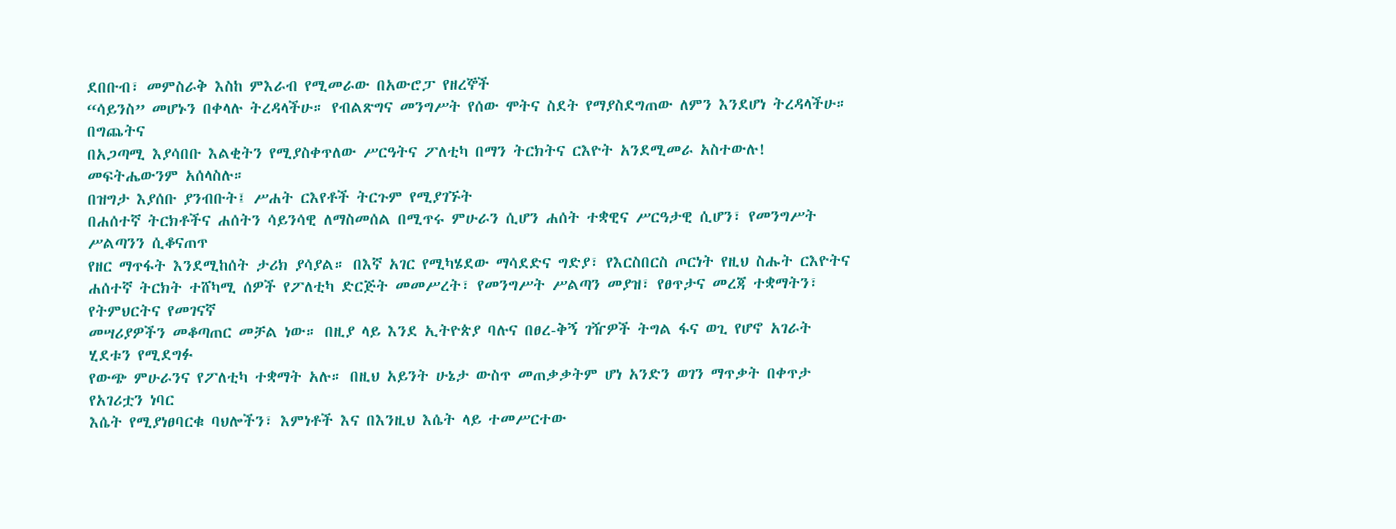ደበቡብ፣ መምስራቅ እስከ ምእራብ የሚመራው በአውሮፓ የዘረኞች
“ሳይንስ” መሆኑን በቀላሉ ትረዳላችሁ። የብልጽግና መንግሥት የሰው ሞትና ስደት የማያስደግጠው ለምን እንደሆነ ትረዳላችሁ። በግጨትና
በአጋጣሚ እያሳበቡ እልቂትን የሚያስቀጥለው ሥርዓትና ፖለቲካ በማን ትርክትና ርእዮት አንደሚመራ አስተውሉ! መፍትሔውንም አሰላስሉ።
በዝግታ እያሰቡ ያንብቡት፤ ሥሐት ርእየቶች ትርጉም የሚያገኙት
በሐሰተኛ ትርክቶችና ሐሰትን ሳይንሳዊ ለማስመሰል በሚጥሩ ምሁራን ሲሆን ሐሰት ተቋዊና ሥርዓታዊ ሲሆን፣ የመንግሥት ሥልጣንን ሲቆናጠጥ
የዘር ማጥፋት እንደሚከሰት ታሪክ ያሳያል። በእኛ አገር የሚካሄደው ማሳደድና ግድያ፣ የእርስበርስ ጦርነት የዚህ ስሑት ርእዮትና
ሐሰተኛ ትርክት ተሸካሚ ሰዎች የፖለቲካ ድርጅት መመሥረት፣ የመንግሥት ሥልጣን መያዝ፣ የፀጥታና መረጃ ተቋማትን፣ የትምህርትና የመገናኛ
መሣሪያዎችን መቆጣጠር መቻል ነው። በዚያ ላይ እንደ ኢትዮጵያ ባሉና በፀረ-ቅኝ ገዥዎች ትግል ፋና ወጊ የሆኖ አገራት ሂደቱን የሚደግፉ
የውጭ ምሁራንና የፖለቲካ ተቋማት አሉ። በዚህ አይንት ሁኔታ ውስጥ መጠቃቃትም ሆነ አንድን ወገን ማጥቃት በቀጥታ የአገሪቷን ነባር
እሴት የሚያነፀባርቁ ባህሎችን፣ እምነቶች እና በእንዚህ እሴት ላይ ተመሥርተው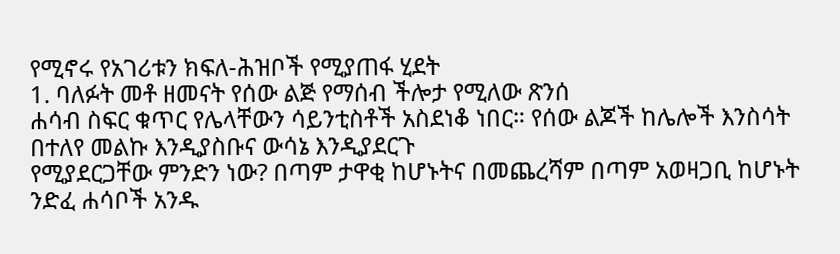የሚኖሩ የአገሪቱን ክፍለ-ሕዝቦች የሚያጠፋ ሂደት
1. ባለፉት መቶ ዘመናት የሰው ልጅ የማሰብ ችሎታ የሚለው ጽንሰ
ሐሳብ ስፍር ቁጥር የሌላቸውን ሳይንቲስቶች አስደነቆ ነበር። የሰው ልጆች ከሌሎች እንስሳት በተለየ መልኩ እንዲያስቡና ውሳኔ እንዲያደርጉ
የሚያደርጋቸው ምንድን ነው? በጣም ታዋቂ ከሆኑትና በመጨረሻም በጣም አወዛጋቢ ከሆኑት ንድፈ ሐሳቦች አንዱ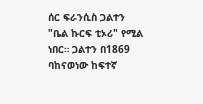ሰር ፍራንሲስ ጋልተን
"ቤል ኩርፍ ቲኦሪ" የሚል ነበር። ጋልተን በ1869 ባከናወነው ከፍተኛ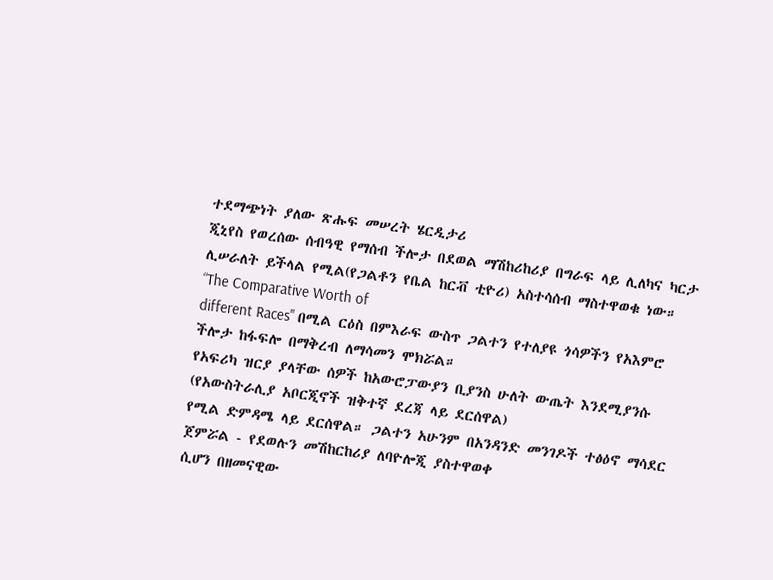ተደማጭነት ያለው ጽሑፍ መሠረት ሄርዲታሪ
ጂኒየስ የወረሰው ሰብዓዊ የማሰብ ችሎታ በደወል ማሽከሪከሪያ በግራፍ ላይ ሊለካና ካርታ ሊሠራለት ይችላል የሚል(የጋልቶን የቤል ከርቭ ቲዮሪ) አስተሳሰብ ማስተዋወቁ ነው። “The Comparative Worth of
different Races" በሚል ርዕስ በምእራፍ ውስጥ ጋልተን የተለያዩ ጎሳዎችን የአእምሮ ችሎታ ከፋፍሎ በማቅረብ ለማሳመን ሞክሯል።
የአፍሪካ ዝርያ ያላቸው ሰዎች ከአውሮፓውያን ቢያንስ ሁለት ውጤት እንደሚያንሱ (የአውስትራሊያ አቦርጂኖች ዝቅተኛ ደረጃ ላይ ደርሰዋል)
የሚል ድምዳሜ ላይ ደርሰዋል። ጋልተን አሁንም በአንዳንድ መንገዶች ተፅዕኖ ማሳደር ጀምሯል - የደወሉን መሽከርከሪያ ለባዮሎጂ ያስተዋወቀ
ሲሆን በዘመናዊው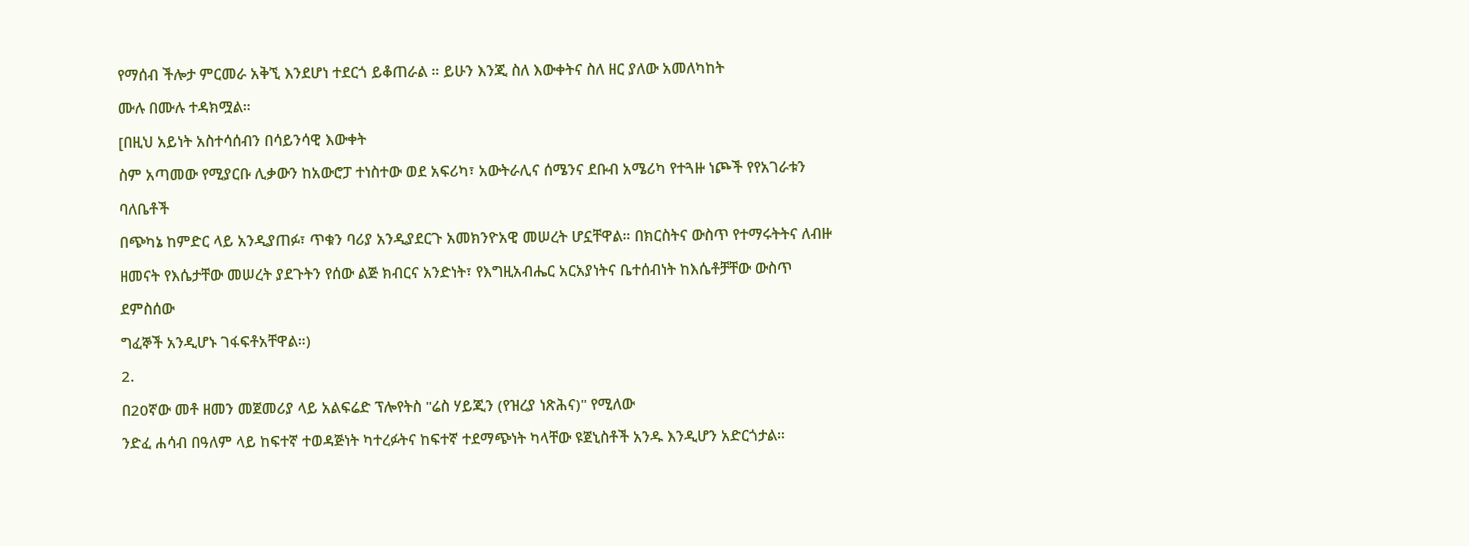የማሰብ ችሎታ ምርመራ አቅኚ እንደሆነ ተደርጎ ይቆጠራል ። ይሁን እንጂ ስለ እውቀትና ስለ ዘር ያለው አመለካከት
ሙሉ በሙሉ ተዳክሟል።
[በዚህ አይነት አስተሳሰብን በሳይንሳዊ እውቀት
ስም አጣመው የሚያርቡ ሊቃውን ከአውሮፓ ተነስተው ወደ አፍሪካ፣ አውትራሊና ሰሜንና ደቡብ አሜሪካ የተጓዙ ነጮች የየአገራቱን ባለቤቶች
በጭካኔ ከምድር ላይ አንዲያጠፉ፣ ጥቁን ባሪያ አንዲያደርጉ አመክንዮአዊ መሠረት ሆኗቸዋል። በክርስትና ውስጥ የተማሩትትና ለብዙ
ዘመናት የእሴታቸው መሠረት ያደጉትን የሰው ልጅ ክብርና አንድነት፣ የእግዚአብሔር አርአያነትና ቤተሰብነት ከእሴቶቻቸው ውስጥ ደምስሰው
ግፈኞች አንዲሆኑ ገፋፍቶአቸዋል።)
2.
በ20ኛው መቶ ዘመን መጀመሪያ ላይ አልፍሬድ ፕሎየትስ "ሬስ ሃይጂን (የዝረያ ነጽሕና)" የሚለው
ንድፈ ሐሳብ በዓለም ላይ ከፍተኛ ተወዳጅነት ካተረፉትና ከፍተኛ ተደማጭነት ካላቸው ዩጀኒስቶች አንዱ እንዲሆን አድርጎታል።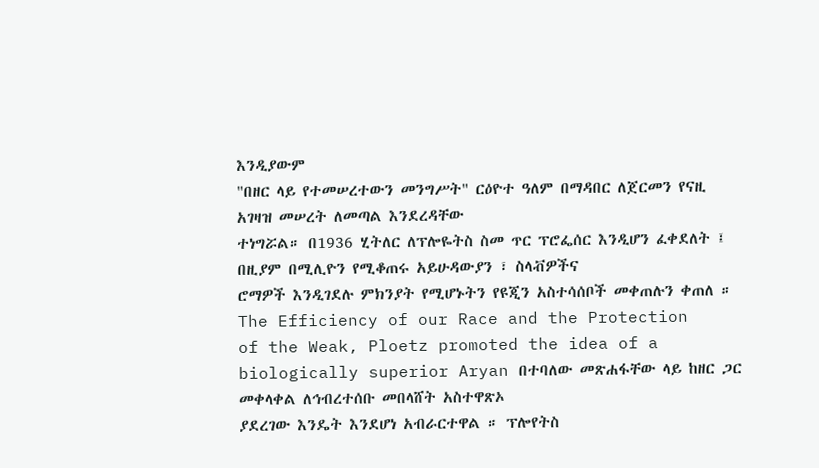እንዲያውም
"በዘር ላይ የተመሠረተውን መንግሥት" ርዕዮተ ዓለም በማዳበር ለጀርመን የናዚ አገዛዝ መሠረት ለመጣል እንደረዳቸው
ተነግሯል። በ1936 ሂትለር ለፕሎዬትስ ስመ ጥር ፕሮፌሰር እንዲሆን ፈቀደለት ፤ በዚያም በሚሊዮን የሚቆጠሩ አይሁዳውያን ፣ ስላቭዎችና
ሮማዎች እንዲገደሉ ምክንያት የሚሆኑትን የዩጂን አስተሳሰቦች መቀጠሉን ቀጠለ ። The Efficiency of our Race and the Protection
of the Weak, Ploetz promoted the idea of a biologically superior Aryan በተባለው መጽሐፋቸው ላይ ከዘር ጋር መቀላቀል ለኅብረተሰቡ መበላሸት አስተዋጽኦ
ያደረገው እንዴት እንደሆነ አብራርተዋል ። ፕሎየትስ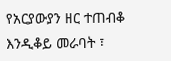የአርያውያን ዘር ተጠብቆ እንዲቆይ መራባት ፣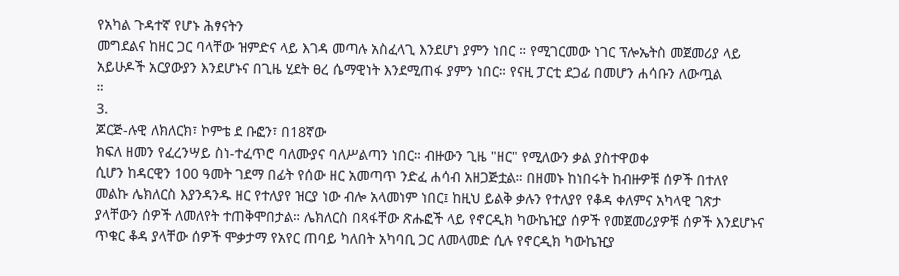የአካል ጉዳተኛ የሆኑ ሕፃናትን
መግደልና ከዘር ጋር ባላቸው ዝምድና ላይ እገዳ መጣሉ አስፈላጊ እንደሆነ ያምን ነበር ። የሚገርመው ነገር ፕሎኤትስ መጀመሪያ ላይ
አይሁዶች አርያውያን እንደሆኑና በጊዜ ሂደት ፀረ ሴማዊነት እንደሚጠፋ ያምን ነበር። የናዚ ፓርቲ ደጋፊ በመሆን ሐሳቡን ለውጧል
።
3.
ጆርጅ-ሉዊ ለክለርክ፣ ኮምቴ ደ ቡፎን፣ በ18ኛው
ክፍለ ዘመን የፈረንሣይ ስነ-ተፈጥሮ ባለሙያና ባለሥልጣን ነበር። ብዙውን ጊዜ "ዘር" የሚለውን ቃል ያስተዋወቀ
ሲሆን ከዳርዊን 100 ዓመት ገደማ በፊት የሰው ዘር አመጣጥ ንድፈ ሐሳብ አዘጋጅቷል። በዘመኑ ከነበሩት ከብዙዎቹ ሰዎች በተለየ
መልኩ ሌክለርስ እያንዳንዱ ዘር የተለያየ ዝርያ ነው ብሎ አላመነም ነበር፤ ከዚህ ይልቅ ቃሉን የተለያየ የቆዳ ቀለምና አካላዊ ገጽታ
ያላቸውን ሰዎች ለመለየት ተጠቅሞበታል። ሌክለርስ በጻፋቸው ጽሑፎች ላይ የኖርዲክ ካውኬዢያ ሰዎች የመጀመሪያዎቹ ሰዎች እንደሆኑና
ጥቁር ቆዳ ያላቸው ሰዎች ሞቃታማ የአየር ጠባይ ካለበት አካባቢ ጋር ለመላመድ ሲሉ የኖርዲክ ካውኬዢያ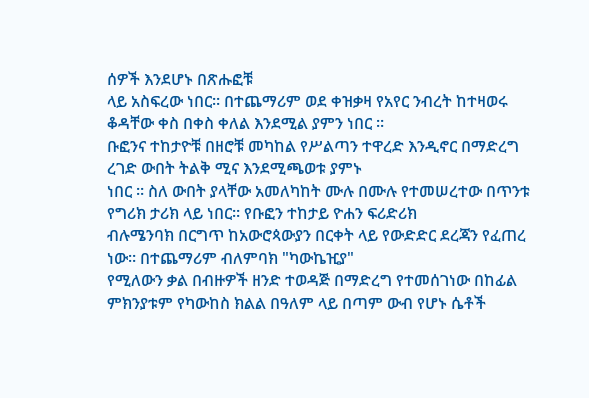ሰዎች እንደሆኑ በጽሑፎቹ
ላይ አስፍረው ነበር። በተጨማሪም ወደ ቀዝቃዛ የአየር ንብረት ከተዛወሩ ቆዳቸው ቀስ በቀስ ቀለል እንደሚል ያምን ነበር ።
ቡፎንና ተከታዮቹ በዘሮቹ መካከል የሥልጣን ተዋረድ እንዲኖር በማድረግ ረገድ ውበት ትልቅ ሚና እንደሚጫወቱ ያምኑ
ነበር ። ስለ ውበት ያላቸው አመለካከት ሙሉ በሙሉ የተመሠረተው በጥንቱ የግሪክ ታሪክ ላይ ነበር። የቡፎን ተከታይ ዮሐን ፍሪድሪክ
ብሉሜንባክ በርግጥ ከአውሮጳውያን በርቀት ላይ የውድድር ደረጃን የፈጠረ ነው። በተጨማሪም ብለምባክ "ካውኬዢያ"
የሚለውን ቃል በብዙዎች ዘንድ ተወዳጅ በማድረግ የተመሰገነው በከፊል ምክንያቱም የካውከስ ክልል በዓለም ላይ በጣም ውብ የሆኑ ሴቶች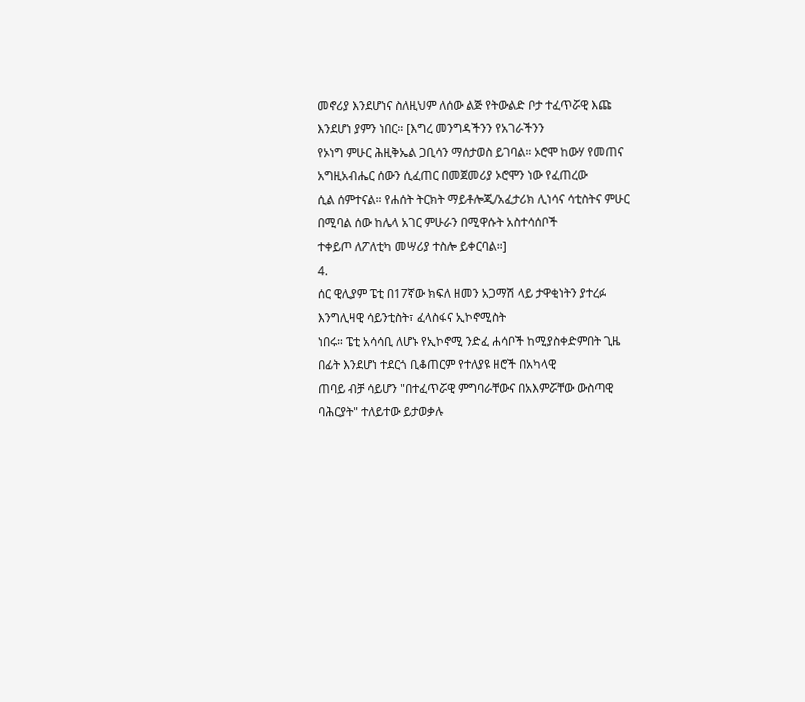መኖሪያ እንደሆነና ስለዚህም ለሰው ልጅ የትውልድ ቦታ ተፈጥሯዊ እጩ እንደሆነ ያምን ነበር። [እግረ መንግዳችንን የአገራችንን
የኦነግ ምሁር ሕዚቅኤል ጋቢሳን ማሰታወስ ይገባል። ኦሮሞ ከውሃ የመጠና አግዚአብሔር ሰውን ሲፈጠር በመጀመሪያ ኦሮሞን ነው የፈጠረው
ሲል ሰምተናል። የሐሰት ትርክት ማይቶሎጂ/አፈታሪክ ሊነሳና ሳቲስትና ምሁር በሚባል ሰው ከሌላ አገር ምሁራን በሚዋሱት አስተሳሰቦች
ተቀይጦ ለፖለቲካ መሣሪያ ተስሎ ይቀርባል።]
4.
ሰር ዊሊያም ፔቲ በ17ኛው ክፍለ ዘመን አጋማሽ ላይ ታዋቂነትን ያተረፉ እንግሊዛዊ ሳይንቲስት፣ ፈላስፋና ኢኮኖሚስት
ነበሩ። ፔቲ አሳሳቢ ለሆኑ የኢኮኖሚ ንድፈ ሐሳቦች ከሚያስቀድምበት ጊዜ በፊት እንደሆነ ተደርጎ ቢቆጠርም የተለያዩ ዘሮች በአካላዊ
ጠባይ ብቻ ሳይሆን "በተፈጥሯዊ ምግባራቸውና በአእምሯቸው ውስጣዊ ባሕርያት" ተለይተው ይታወቃሉ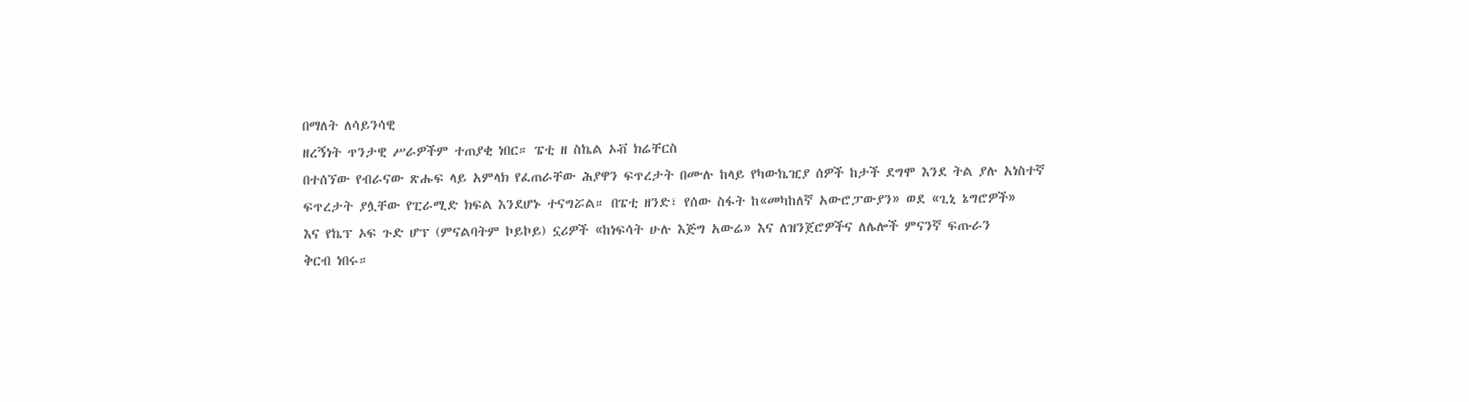በማለት ለሳይንሳዊ
ዘረኝነት ጥንታዊ ሥራዎችም ተጠያቂ ነበር። ፔቲ ዘ ስኬል ኦቭ ክሬቸርስ
በተሰኘው የብራናው ጽሑፍ ላይ አምላክ የፈጠራቸው ሕያዋን ፍጥረታት በሙሉ ከላይ የካውኬዢያ ሰዎች ከታች ደግሞ እንደ ትል ያሉ አነስተኛ
ፍጥረታት ያሏቸው የፒራሚድ ክፍል እንደሆኑ ተናግሯል። በፔቲ ዘንድ፣ የሰው ስፋት ከ«መካከለኛ አውሮፓውያን» ወደ «ጊኒ ኔግሮዎች»
እና የኬፕ ኦፍ ጉድ ሆፕ (ምናልባትም ኮይኮይ) ኗሪዎች «ከነፍሳት ሁሉ እጅግ አውሬ» እና ለዝንጀሮዎችና ለሌሎች ምናንኛ ፍጡራን
ቅርብ ነበሩ።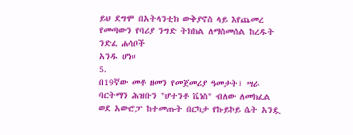ይህ ደግሞ በአትላንቲክ ውቅያኖስ ላይ እየጨመረ የመጣውን የባሪያ ንግድ ትክክል ለማስመሰል ከረዱት ንድፈ ሐሳቦች
አንዱ ሆነ።
5.
በ19ኛው መቶ ዘመን የመጀመሪያ ዓመታት፣ ሣራ
ባርትማን ሕዝቡን "ሆተንቶ ቬነስ" ብለው ለመክፈል ወደ አውሮፓ ከተመጡት በርካታ የኩይኮይ ሴት አንዷ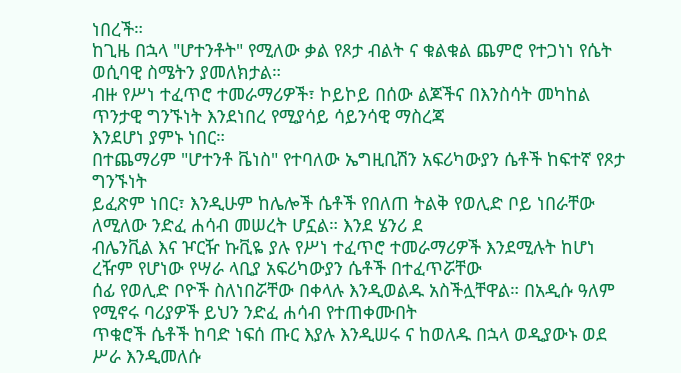ነበረች።
ከጊዜ በኋላ "ሆተንቶት" የሚለው ቃል የጾታ ብልት ና ቁልቁል ጨምሮ የተጋነነ የሴት ወሲባዊ ስሜትን ያመለክታል።
ብዙ የሥነ ተፈጥሮ ተመራማሪዎች፣ ኮይኮይ በሰው ልጆችና በእንስሳት መካከል ጥንታዊ ግንኙነት እንደነበረ የሚያሳይ ሳይንሳዊ ማስረጃ
እንደሆነ ያምኑ ነበር።
በተጨማሪም "ሆተንቶ ቬነስ" የተባለው ኤግዚቢሽን አፍሪካውያን ሴቶች ከፍተኛ የጾታ ግንኙነት
ይፈጽም ነበር፣ እንዲሁም ከሌሎች ሴቶች የበለጠ ትልቅ የወሊድ ቦይ ነበራቸው ለሚለው ንድፈ ሐሳብ መሠረት ሆኗል። እንደ ሄንሪ ደ
ብሌንቪል እና ዦርዥ ኩቪዬ ያሉ የሥነ ተፈጥሮ ተመራማሪዎች እንደሚሉት ከሆነ ረዥም የሆነው የሣራ ላቢያ አፍሪካውያን ሴቶች በተፈጥሯቸው
ሰፊ የወሊድ ቦዮች ስለነበሯቸው በቀላሉ እንዲወልዱ አስችሏቸዋል። በአዲሱ ዓለም የሚኖሩ ባሪያዎች ይህን ንድፈ ሐሳብ የተጠቀሙበት
ጥቁሮች ሴቶች ከባድ ነፍሰ ጡር እያሉ እንዲሠሩ ና ከወለዱ በኋላ ወዲያውኑ ወደ ሥራ እንዲመለሱ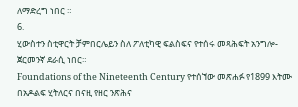ለማድረግ ነበር ።
6.
ሂውስተን ስቲዋርት ቻምበርሌይን ስለ ፖለቲካዊ ፍልስፍና የተሰሩ መጻሕፍት አንግሎ-ጀርመንኛ ደራሲ ነበር።
Foundations of the Nineteenth Century የተሰኘው መጽሐፉ የ1899 እትሙ በአዶልፍ ሂትለርና በናዚ የዘር ንጽሕና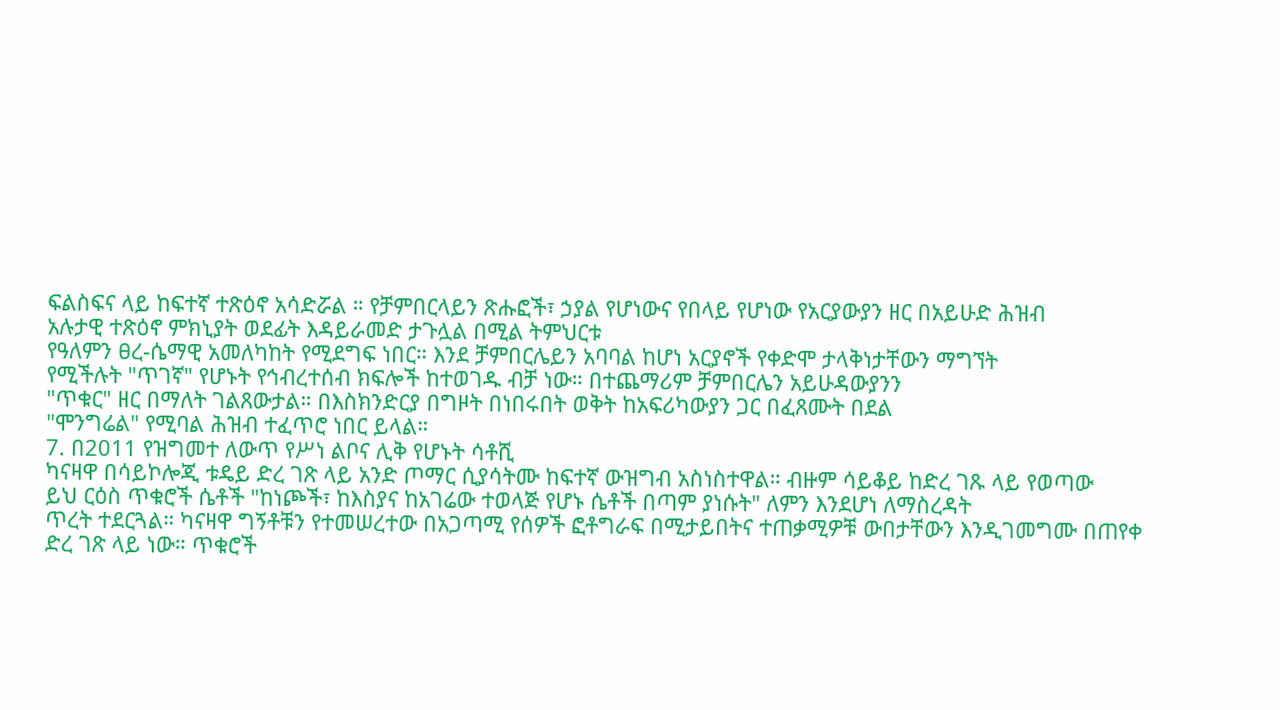ፍልስፍና ላይ ከፍተኛ ተጽዕኖ አሳድሯል ። የቻምበርላይን ጽሑፎች፣ ኃያል የሆነውና የበላይ የሆነው የአርያውያን ዘር በአይሁድ ሕዝብ
አሉታዊ ተጽዕኖ ምክኒያት ወደፊት እዳይራመድ ታጉሏል በሚል ትምህርቱ
የዓለምን ፀረ-ሴማዊ አመለካከት የሚደግፍ ነበር። እንደ ቻምበርሌይን አባባል ከሆነ አርያኖች የቀድሞ ታላቅነታቸውን ማግኘት
የሚችሉት "ጥገኛ" የሆኑት የኅብረተሰብ ክፍሎች ከተወገዱ ብቻ ነው። በተጨማሪም ቻምበርሌን አይሁዳውያንን
"ጥቁር" ዘር በማለት ገልጸውታል። በእስክንድርያ በግዞት በነበሩበት ወቅት ከአፍሪካውያን ጋር በፈጸሙት በደል
"ሞንግሬል" የሚባል ሕዝብ ተፈጥሮ ነበር ይላል።
7. በ2011 የዝግመተ ለውጥ የሥነ ልቦና ሊቅ የሆኑት ሳቶሺ
ካናዛዋ በሳይኮሎጂ ቱዴይ ድረ ገጽ ላይ አንድ ጦማር ሲያሳትሙ ከፍተኛ ውዝግብ አስነስተዋል። ብዙም ሳይቆይ ከድረ ገጹ ላይ የወጣው
ይህ ርዕስ ጥቁሮች ሴቶች "ከነጮች፣ ከእስያና ከአገሬው ተወላጅ የሆኑ ሴቶች በጣም ያነሱት" ለምን እንደሆነ ለማስረዳት
ጥረት ተደርጓል። ካናዛዋ ግኝቶቹን የተመሠረተው በአጋጣሚ የሰዎች ፎቶግራፍ በሚታይበትና ተጠቃሚዎቹ ውበታቸውን እንዲገመግሙ በጠየቀ
ድረ ገጽ ላይ ነው። ጥቁሮች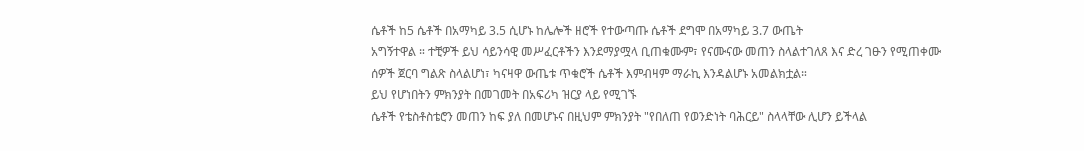ሴቶች ከ5 ሴቶች በአማካይ 3.5 ሲሆኑ ከሌሎች ዘሮች የተውጣጡ ሴቶች ደግሞ በአማካይ 3.7 ውጤት
አግኝተዋል ። ተቺዎች ይህ ሳይንሳዊ መሥፈርቶችን እንደማያሟላ ቢጠቁሙም፣ የናሙናው መጠን ስላልተገለጸ እና ድረ ገፁን የሚጠቀሙ
ሰዎች ጀርባ ግልጽ ስላልሆነ፣ ካናዛዋ ውጤቱ ጥቁሮች ሴቶች እምብዛም ማራኪ እንዳልሆኑ አመልክቷል።
ይህ የሆነበትን ምክንያት በመገመት በአፍሪካ ዝርያ ላይ የሚገኙ
ሴቶች የቴስቶስቴሮን መጠን ከፍ ያለ በመሆኑና በዚህም ምክንያት "የበለጠ የወንድነት ባሕርይ" ስላላቸው ሊሆን ይችላል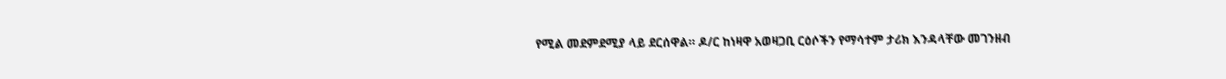የሚል መደምደሚያ ላይ ደርሰዋል። ዶ/ር ከነዛዋ አወዛጋቢ ርዕሶችን የማሳተም ታሪክ እንዳላቸው መገንዘብ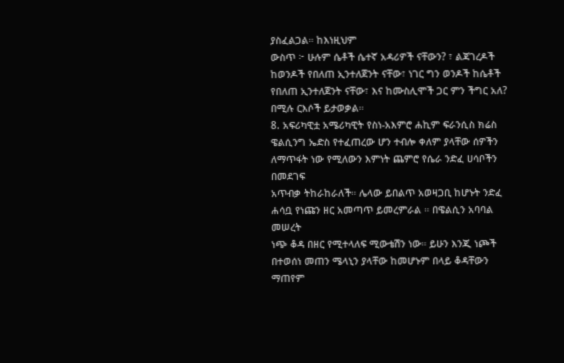ያስፈልጋል። ከእነዚህም
ውስጥ ፦ ሁሉም ሴቶች ሴተኛ አዳሪዎች ናቸውን? ፣ ልጃገረዶች ከወንዶች የበለጠ ኢንተለጀንት ናቸው፣ ነገር ግን ወንዶች ከሴቶች
የበለጠ ኢንተለጀንት ናቸው፣ እና ከሙስሊሞች ጋር ምን ችግር አለ? በሚሉ ርእሶች ይታወቃል።
8. አፍሪካዊቷ አሜሪካዊት የስነ-አእምሮ ሐኪም ፍራንሲስ ክሬስ
ዌልሲንግ ኤድስ የተፈጠረው ሆን ተብሎ ቀለም ያላቸው ሰዎችን ለማጥፋት ነው የሚለውን እምነት ጨምሮ የሴራ ንድፈ ሀሳቦችን በመደገፍ
አጥብቃ ትከራከራለች። ሌላው ይበልጥ አወዛጋቢ ከሆኑት ንድፈ ሐሳቧ የነጩን ዘር አመጣጥ ይመረምራል ። በዌልሲን አባባል መሠረት
ነጭ ቆዳ በዘር የሚተላለፍ ሚውቴሽን ነው። ይሁን እንጂ ነጮች በተወሰነ መጠን ሜላኒን ያላቸው ከመሆኑም በላይ ቆዳቸውን ማጠየም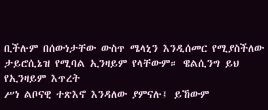ቢችሉም በሰውነታቸው ውስጥ ሜላኒን እንዲሰመር የሚያስችለው ታይሮሲኔዝ የሚባል ኢንዛይም የላቸውም። ዌልሲንግ ይህ የኢንዛይም እጥረት
ሥነ ልቦናዊ ተጽእኖ እንዳለው ያምናሉ፤ ይኸውም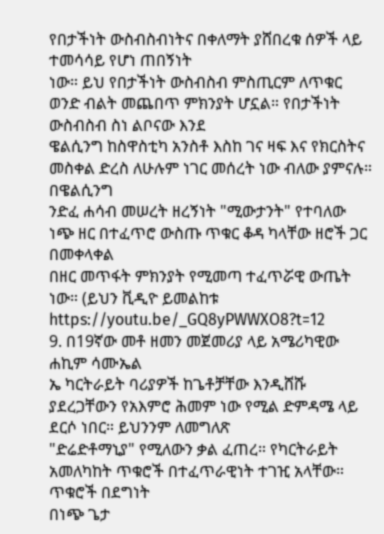የበታችነት ውስብስብነትና በቀለማት ያሸበረቁ ሰዎች ላይ ተመሳሳይ የሆነ ጠበኝነት
ነው። ይህ የበታችነት ውስብስብ ምስጢርም ለጥቁር ወንድ ብልት መጨበጥ ምክንያት ሆኗል። የበታችነት ውስብስብ ስነ ልቦናው እንደ
ዌልሲንግ ከስዋስቲካ አንስቶ እስከ ገና ዛፍ እና የክርስትና መስቀል ድረስ ለሁሉም ነገር መሰረት ነው ብለው ያምናሉ። በዌልሲንግ
ንድፈ ሐሳብ መሠረት ዘረኝነት "ሚውታንት" የተባለው ነጭ ዘር በተፈጥሮ ውስጡ ጥቁር ቆዳ ካላቸው ዘሮች ጋር በመቀላቀል
በዘር መጥፋት ምክንያት የሚመጣ ተፈጥሯዊ ውጤት ነው። (ይህን ቪዲዮ ይመልከቱ https://youtu.be/_GQ8yPWWXO8?t=12
9. በ19ኛው መቶ ዘመን መጀመሪያ ላይ አሜሪካዊው ሐኪም ሳሙኤል
ኤ ካርትራይት ባሪያዎች ከጌቶቻቸው እንዲሸሹ ያደረጋቸውን የአእምሮ ሕመም ነው የሚል ድምዳሜ ላይ ደርሶ ነበር። ይህንንም ለመግለጽ
"ድሬድቶማኒያ" የሚለውን ቃል ፈጠረ። የካርትራይት አመለካከት ጥቁሮች በተፈጥራዊነት ተገዢ አላቸው። ጥቁሮች በደግነት
በነጭ ጌታ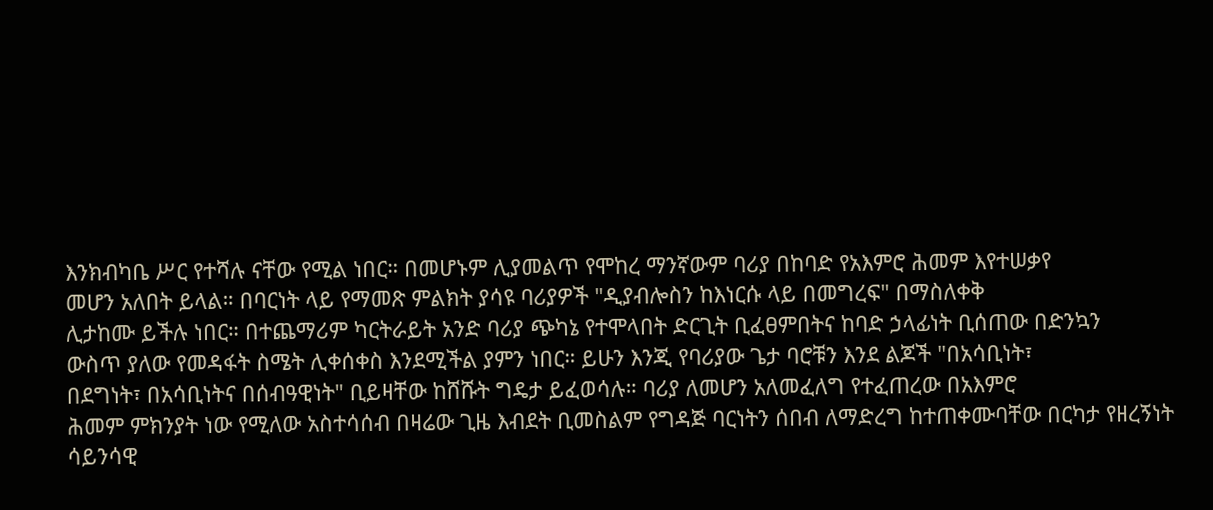እንክብካቤ ሥር የተሻሉ ናቸው የሚል ነበር። በመሆኑም ሊያመልጥ የሞከረ ማንኛውም ባሪያ በከባድ የአእምሮ ሕመም እየተሠቃየ
መሆን አለበት ይላል። በባርነት ላይ የማመጽ ምልክት ያሳዩ ባሪያዎች "ዲያብሎስን ከእነርሱ ላይ በመግረፍ" በማስለቀቅ
ሊታከሙ ይችሉ ነበር። በተጨማሪም ካርትራይት አንድ ባሪያ ጭካኔ የተሞላበት ድርጊት ቢፈፀምበትና ከባድ ኃላፊነት ቢሰጠው በድንኳን
ውስጥ ያለው የመዳፋት ስሜት ሊቀሰቀስ እንደሚችል ያምን ነበር። ይሁን እንጂ የባሪያው ጌታ ባሮቹን እንደ ልጆች "በአሳቢነት፣
በደግነት፣ በአሳቢነትና በሰብዓዊነት" ቢይዛቸው ከሸሹት ግዴታ ይፈወሳሉ። ባሪያ ለመሆን አለመፈለግ የተፈጠረው በአእምሮ
ሕመም ምክንያት ነው የሚለው አስተሳሰብ በዛሬው ጊዜ እብደት ቢመስልም የግዳጅ ባርነትን ሰበብ ለማድረግ ከተጠቀሙባቸው በርካታ የዘረኝነት
ሳይንሳዊ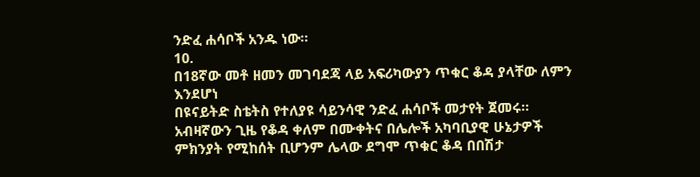ንድፈ ሐሳቦች አንዱ ነው።
10.
በ18ኛው መቶ ዘመን መገባደጃ ላይ አፍሪካውያን ጥቁር ቆዳ ያላቸው ለምን እንደሆነ
በዩናይትድ ስቴትስ የተለያዩ ሳይንሳዊ ንድፈ ሐሳቦች መታየት ጀመሩ። አብዛኛውን ጊዜ የቆዳ ቀለም በሙቀትና በሌሎች አካባቢያዊ ሁኔታዎች
ምክንያት የሚከሰት ቢሆንም ሌላው ደግሞ ጥቁር ቆዳ በበሽታ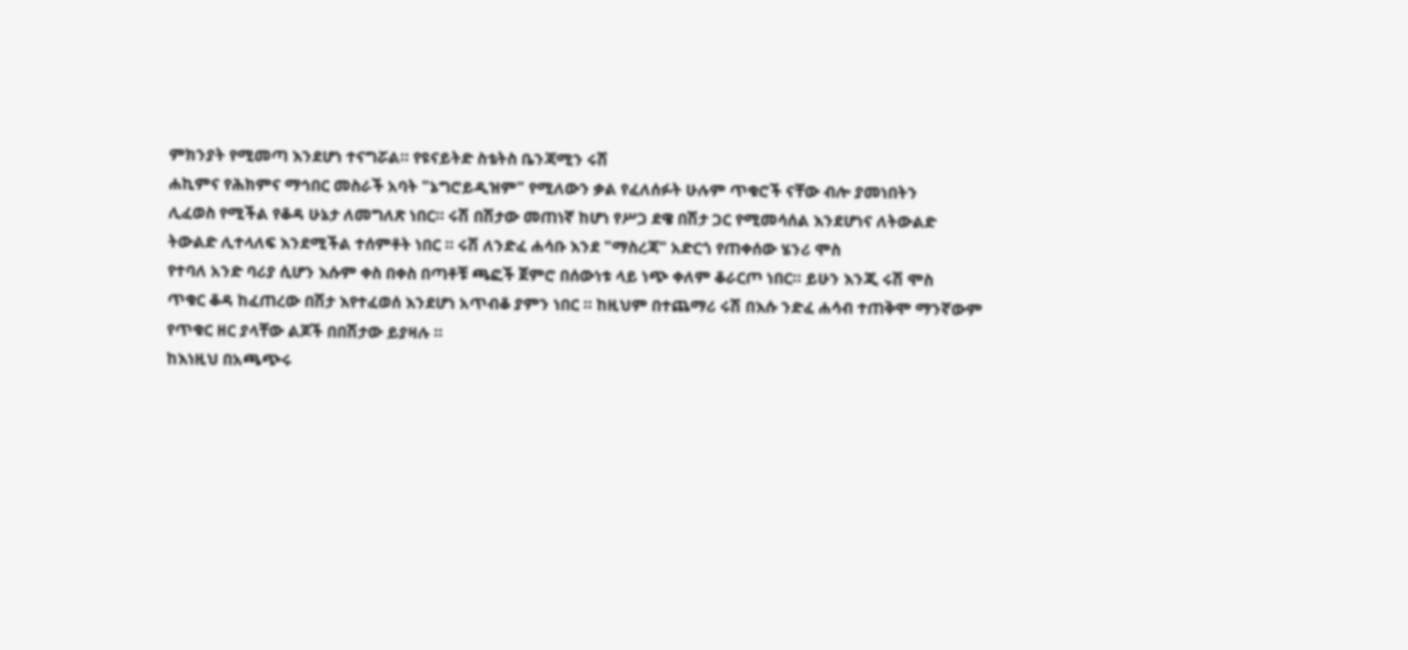ምክንያት የሚመጣ እንደሆነ ተናግሯል። የዩናይትድ ስቴትስ ቤንጃሚን ሩሽ
ሐኪምና የሕክምና ማኅበር መስራች አባት "ኔግሮይዲዝም" የሚለውን ቃል የፈለሰፉት ሁሉም ጥቁሮች ናቸው ብሎ ያመነበትን
ሊፈወስ የሚችል የቆዳ ሁኔታ ለመግለጽ ነበር። ሩሽ በሽታው መጠነኛ ከሆነ የሥጋ ደዌ በሽታ ጋር የሚመሳሰል እንደሆነና ለትውልድ
ትውልድ ሊተላለፍ እንደሚችል ተሰምቶት ነበር ። ሩሽ ለንድፈ ሐሳቡ እንደ "ማስረጃ" አድርጎ የጠቀሰው ሄንሪ ሞስ
የተባለ አንድ ባሪያ ሲሆን እሱም ቀስ በቀስ በጣቶቹ ጫፎች ጀምሮ በሰውነቱ ላይ ነጭ ቀለም ቆራርጦ ነበር። ይሁን እንጂ ሩሽ ሞስ
ጥቁር ቆዳ ከፈጠረው በሽታ እየተፈወሰ እንደሆነ አጥብቆ ያምን ነበር ። ከዚህም በተጨማሪ ሩሽ በእሱ ንድፈ ሐሳብ ተጠቅሞ ማንኛውም
የጥቁር ዘር ያላቸው ልጆች በበሽታው ይያዛሉ ።
ከእነዚህ በአጫጭሩ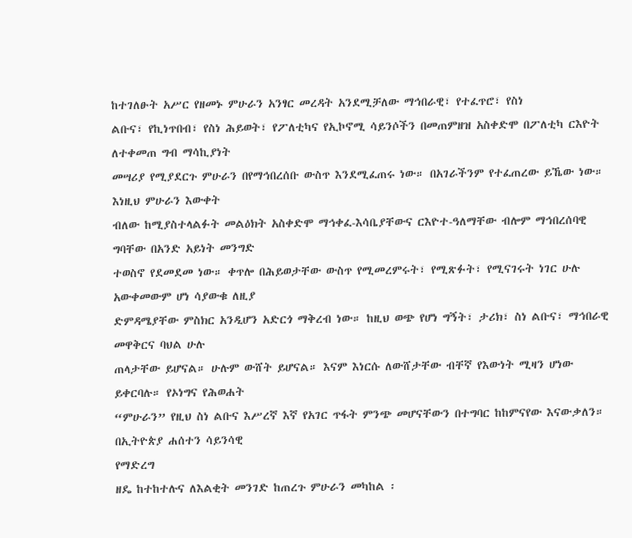ከተገለፁት አሥር የዘመኑ ምሁራን አንፃር መረዳት አንደሚቻለው ማኅበራዊ፣ የተፈጥሮ፣ የስነ
ልቡና፣ የኪነጥበብ፣ የስነ ሕይወት፣ የፖለቲካና የኢኮኖሚ ሳይንሶችን በመጠምዘዝ አስቀድሞ በፖለቲካ ርእዮት ለተቀመጠ ግብ ማሳኪያነት
መሣሪያ የሚያደርጉ ምሁራን በየማኅበረሰቡ ውስጥ እንደሚፈጠሩ ነው። በአገራችንም የተፈጠረው ይኼው ነው። እነዚህ ምሁራን እውቀት
ብለው ከሚያስተላልፉት መልዕክት አስቀድሞ ማኅቀፈ-እሳቤያቸውና ርእዮተ-ዓለማቸው ብሎም ማኅበረሰባዊ ግባቸው በአንድ አይነት መንግድ
ተወስኖ የደመደመ ነው። ቀጥሎ በሕይወታቸው ውስጥ የሚመረምሩት፣ የሚጽፉት፣ የሚናገሩት ነገር ሁሉ አውቀመውም ሆነ ሳያውቁ ለዚያ
ድምዳሜያቸው ምስክር አንዲሆን አድርጎ ማቅረብ ነው። ከዚህ ወጭ የሆነ ግኝት፣ ታሪክ፣ ስነ ልቡና፣ ማኅበራዊ መዋቅርና ባህል ሁሉ
ጠላታቸው ይሆናል። ሁሉም ውሸት ይሆናል። እናም እነርሱ ለውሸታቸው ብቸኛ የእውነት ሚዛን ሆነው ይቀርባሉ። የኦነግና የሕወሐት
“ምሁራን” የዚህ ስነ ልቡና እሥረኛ እኛ የአገር ጥፋት ምንጭ መሆናቸውን በተግባር ከከምናየው እናውቃለን።
በኢትዮጵያ ሐሰተን ሳይንሳዊ
የማድረግ
ዘዴ ከተከተሉና ለእልቂት መንገድ ከጠረጉ ምሁራን መካከል ፡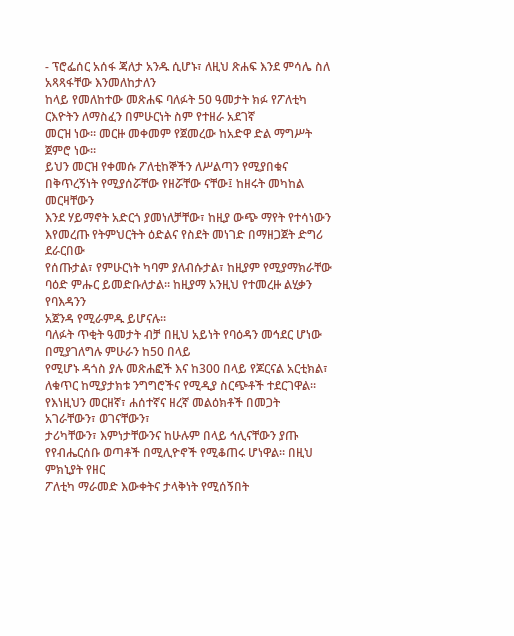- ፕሮፌሰር አሰፋ ጃለታ አንዱ ሲሆኑ፣ ለዚህ ጽሐፍ እንደ ምሳሌ ስለ አጻጻፋቸው እንመለከታለን
ከላይ የመለከተው መጽሐፍ ባለፉት 50 ዓመታት ክፉ የፖለቲካ ርእዮትን ለማስፈን በምሁርነት ስም የተዘራ አደገኛ
መርዝ ነው። መርዙ መቀመም የጀመረው ከአድዋ ድል ማግሥት ጀምሮ ነው።
ይህን መርዝ የቀመሱ ፖለቲከኞችን ለሥልጣን የሚያበቁና በቅጥረኝነት የሚያሰሯቸው የዘሯቸው ናቸው፤ ከዘሩት መካከል መርዛቸውን
እንደ ሃይማኖት አድርጎ ያመነለቻቸው፣ ከዚያ ውጭ ማየት የተሳነውን እየመረጡ የትምህርትት ዕድልና የስደት መነገድ በማዘጋጀት ድግሪ ደራርበው
የሰጡታል፣ የምሁርነት ካባም ያለብሱታል፣ ከዚያም የሚያማክራቸው ባዕድ ምሑር ይመድቡለታል። ከዚያማ አንዚህ የተመረዙ ልሂቃን የባእዳንን
አጀንዳ የሚራምዱ ይሆናሉ።
ባለፉት ጥቂት ዓመታት ብቻ በዚህ አይነት የባዕዳን መኅደር ሆነው በሚያገለግሉ ምሁራን ከ50 በላይ
የሚሆኑ ዳጎስ ያሉ መጽሐፎች እና ከ300 በላይ የጆርናል አርቲክል፣ ለቁጥር ከሚያታክቱ ንግግሮችና የሚዲያ ስርጭቶች ተደርገዋል። የእነዚህን መርዘኛ፣ ሐሰተኛና ዘረኛ መልዕክቶች በመጋት አገራቸውን፣ ወገናቸውን፣
ታሪካቸውን፣ እምነታቸውንና ከሁሉም በላይ ኅሊናቸውን ያጡ የየብሔርሰቡ ወጣቶች በሚሊዮኖች የሚቆጠሩ ሆነዋል። በዚህ ምክኒያት የዘር
ፖለቲካ ማራመድ እውቀትና ታላቅነት የሚሰኝበት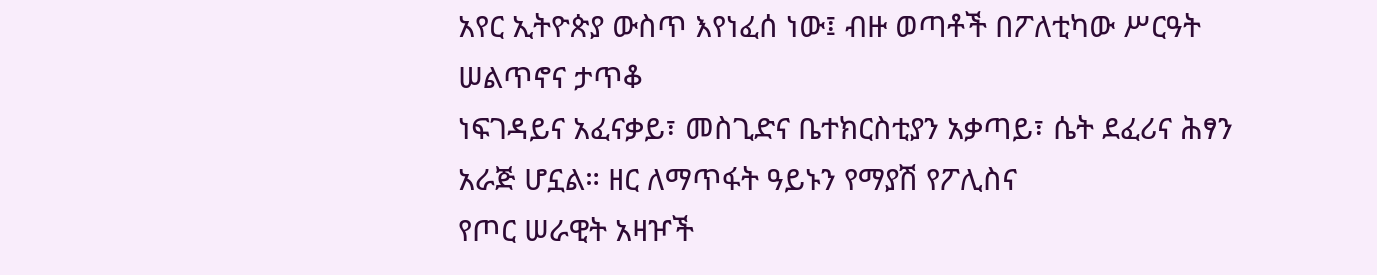አየር ኢትዮጵያ ውስጥ እየነፈሰ ነው፤ ብዙ ወጣቶች በፖለቲካው ሥርዓት ሠልጥኖና ታጥቆ
ነፍገዳይና አፈናቃይ፣ መስጊድና ቤተክርስቲያን አቃጣይ፣ ሴት ደፈሪና ሕፃን አራጅ ሆኗል። ዘር ለማጥፋት ዓይኑን የማያሽ የፖሊስና
የጦር ሠራዊት አዛዦች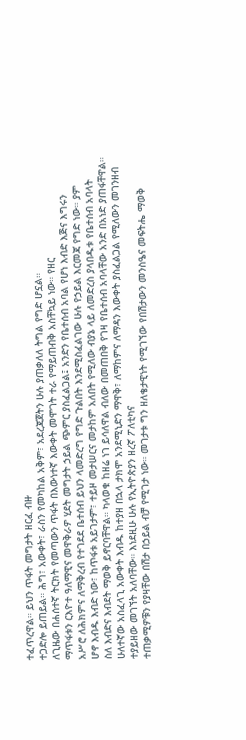ተፈጥረዋል። ይህን ጥፋት መግታት ዘርፈ ብዙ
ተጋድሎ ይጠይል። ሕግ፣ አውቀት፣ ራስን የመካከል አቅም፣ አደረጃጀትን ሁሉ ያጠቃለለ ትግል የግድ ሆኗል።
ለጊዜው በሐሰተኛ ትርክት የመጣውን ጥፋት በእውነተኛ እውቀት መሞገት ተራ የማይጠብቅ አስቸኳይ ነው። የዘር
ማጥፋቱን ርእዮተ ዓለማዊና መዋቅራዎ ሂደት መግታት ኃይል ጭምር ያስፈልጋል፤ አንድን የቤተሰብ አባል የሆነ እብድ እጅና እግሩን
አሥሮ ለሕክምና ለማቅረብ የተገደደ ቤተሰብ ይህን ላመድረግ የግድ ጉልበት እንደሚስፈልገው ሁሉ የኃይል እርመጃ የግድ ነው። ያም
ሆኖ እብዱ እብድ ነው፣ ከጥፋቱ አይገታም፣ ተይዞ መታሠርና መታከም አለበት የሚለው ብያኔ ላይ ለመድረስ ያላበዱቱ የቤተሰብ አባላት
ስለ እብድና እብደት ማወቅ ይኖርባቸዋል። ካላወቁ ከዘሬ ነገ ይሳለዋል ብለው በመጠበቅ የገዛ የቤተሰብ አባላቸው አንድ በአነድ ያጠፋቸዋል።
ሁለተኛው አስፈላጊ አውቀት እብዱ ከተያዘ በኋላ ታክሞ አንደሚኒድን ማዋቅ፣ ለማከምና ለማዳን እውቀት ያስፈልጋል የሚለውን መገንዘብ
ተያይዘው መገኘት አለባቸው። እነደዚሁ ሁሉ የኢትዮጵያን ዘረኛ ፖለቲካና
ተጠቃሚዎቹን የያዛቸው በሽታ በኃይል ብቻ የሚገታ ነው። መገታቱ ግን ዘለቄታዊነት የሚገኘው የበሽታውን መንስዔና መፍትሔ ማወቅ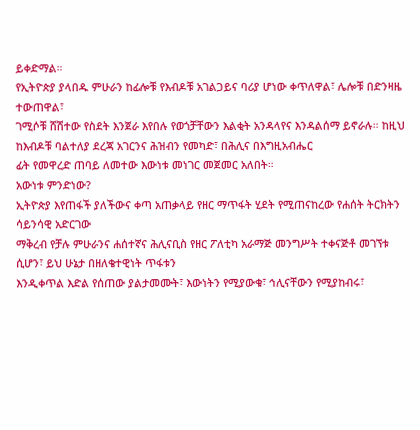ይቀድማል።
የኢትዮጵያ ያላበዱ ምሁራን ከፊሎቹ የእብዶቹ አገልጋይና ባሪያ ሆነው ቀጥለዋል፣ ሌሎቹ በድንዛዜ ተውጠዋል፣
ገሚሶቹ ሸሽተው የስደት እንጀራ እየበሉ የወጎቻቸውን እልቂት አንዳላየና እንዳልሰማ ይኖራሉ። ከዚህ ከእብዶቹ ባልተለያ ደረጃ አገርንና ሕዝብን የመካድ፣ በሕሊና በእግዚአብሔር
ፊት የመዋረድ ጠባይ ለመተው እውነቱ መነገር መጀመር አለበት።
አውነቱ ምንድነው?
ኢትዮጵያ እየጠፋች ያለችውና ቀጣ አጠቃላይ የዘር ማጥፋት ሂደት የሚጠናከረው የሐሰት ትርክትን ሳይንሳዊ አድርገው
ማቅረብ የቻሉ ምሁራንና ሐሰተኛና ሕሊናቢስ የዘር ፖለቲካ አራማጅ መንግሥት ተቀናጅቶ መገኘቱ ሲሆን፣ ይህ ሁኔታ በዘለቄተዊነት ጥፋቱን
እንዲቀጥል እድል የሰጠው ያልታመሙት፣ እውነትን የሚያውቁ፣ ኅሊናቸውን የሚያከብሩ፣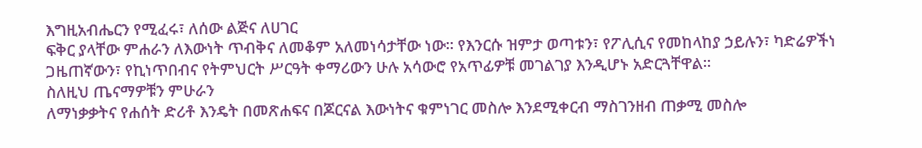እግዚአብሔርን የሚፈሩ፣ ለሰው ልጅና ለሀገር
ፍቅር ያላቸው ምሐራን ለእውነት ጥብቅና ለመቆም አለመነሳታቸው ነው። የእንርሱ ዝምታ ወጣቱን፣ የፖሊሲና የመከላከያ ኃይሉን፣ ካድሬዎችነ
ጋዜጠኛውን፣ የኪነጥበብና የትምህርት ሥርዓት ቀማሪውን ሁሉ አሳውሮ የአጥፊዎቹ መገልገያ እንዲሆኑ አድርጓቸዋል።
ስለዚህ ጤናማዎቹን ምሁራን
ለማነቃቃትና የሐሰት ድሪቶ እንዴት በመጽሐፍና በጆርናል እውነትና ቁምነገር መስሎ እንደሚቀርብ ማስገንዘብ ጠቃሚ መስሎ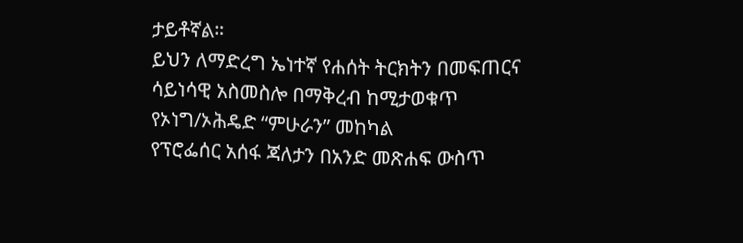ታይቶኛል።
ይህን ለማድረግ ኤነተኛ የሐሰት ትርክትን በመፍጠርና ሳይነሳዊ አስመስሎ በማቅረብ ከሚታወቁጥ የኦነግ/ኦሕዴድ “ምሁራን” መከካል
የፕሮፌሰር አሰፋ ጃለታን በአንድ መጽሐፍ ውስጥ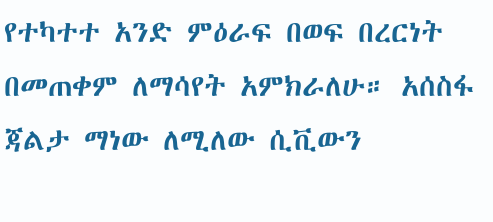የተካተተ አንድ ምዕራፍ በወፍ በረርነት በመጠቀም ለማሳየት አምክራለሁ። አሰስፋ
ጃልታ ማነው ለሚለው ሲቪውን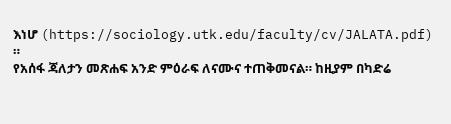እነሆ (https://sociology.utk.edu/faculty/cv/JALATA.pdf) ።
የአሰፋ ጃለታን መጽሐፍ አንድ ምዕራፍ ለናሙና ተጠቅመናል። ከዚያም በካድሬ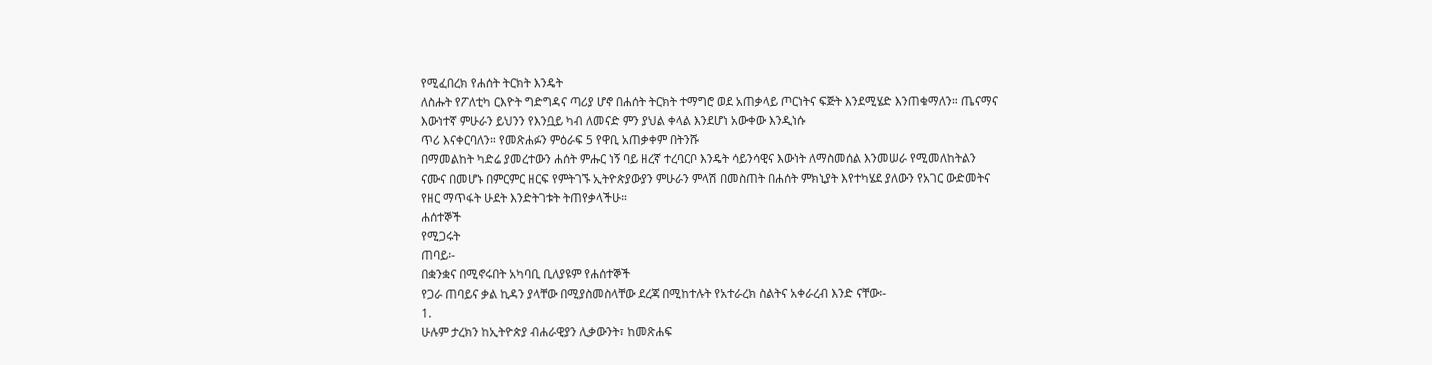የሚፈበረክ የሐሰት ትርክት እንዴት
ለስሑት የፖለቲካ ርእዮት ግድግዳና ጣሪያ ሆኖ በሐሰት ትርክት ተማግሮ ወደ አጠቃላይ ጦርነትና ፍጅት እንደሚሄድ እንጠቁማለን። ጤናማና
እውነተኛ ምሁራን ይህንን የእንቧይ ካብ ለመናድ ምን ያህል ቀላል እንደሆነ አውቀው እንዲነሱ
ጥሪ እናቀርባለን። የመጽሐፉን ምዕራፍ 5 የዋቢ አጠቃቀም በትንሹ
በማመልከት ካድሬ ያመረተውን ሐሰት ምሑር ነኝ ባይ ዘረኛ ተረባርቦ እንዴት ሳይንሳዊና እውነት ለማስመሰል እንመሠራ የሚመለከትልን
ናሙና በመሆኑ በምርምር ዘርፍ የምትገኙ ኢትዮጵያውያን ምሁራን ምላሽ በመስጠት በሐሰት ምክኒያት እየተካሄደ ያለውን የአገር ውድመትና
የዘር ማጥፋት ሁደት እንድትገቱት ትጠየቃላችሁ።
ሐሰተኞች
የሚጋሩት
ጠባይ፡-
በቋንቋና በሚኖሩበት አካባቢ ቢለያዩም የሐሰተኞች
የጋራ ጠባይና ቃል ኪዳን ያላቸው በሚያስመስላቸው ደረጃ በሚከተሉት የአተራረክ ስልትና አቀራረብ እንድ ናቸው፡-
1.
ሁሉም ታረክን ከኢትዮጵያ ብሐራዊያን ሊቃውንት፣ ከመጽሐፍ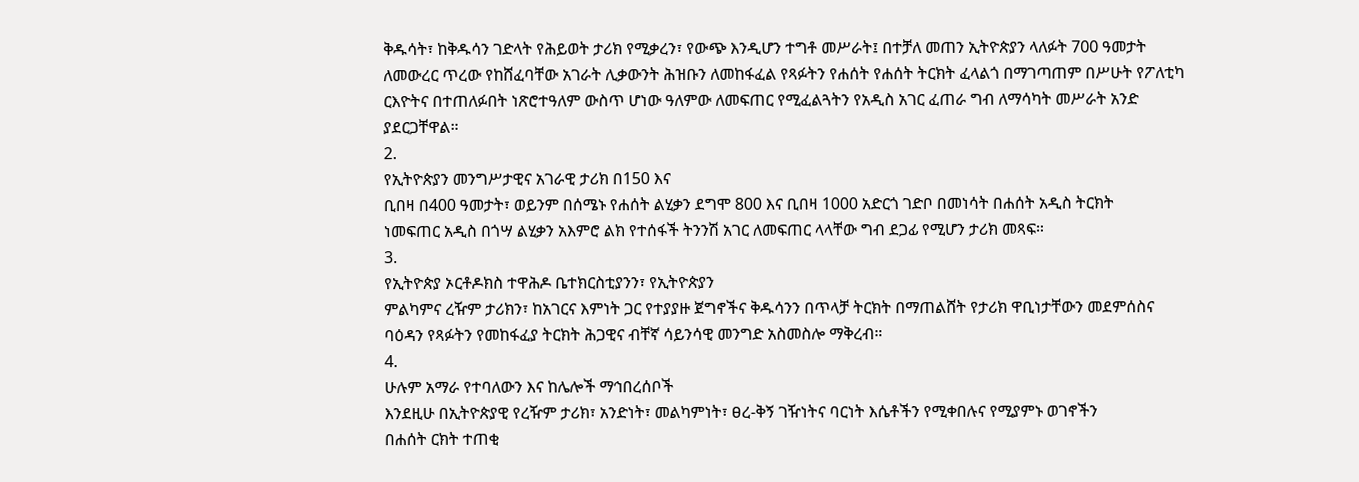ቅዱሳት፣ ከቅዱሳን ገድላት የሕይወት ታሪክ የሚቃረን፣ የውጭ እንዲሆን ተግቶ መሥራት፤ በተቻለ መጠን ኢትዮጵያን ላለፉት 700 ዓመታት
ለመውረር ጥረው የከሸፈባቸው አገራት ሊቃውንት ሕዝቡን ለመከፋፈል የጻፉትን የሐሰት የሐሰት ትርክት ፈላልጎ በማገጣጠም በሥሁት የፖለቲካ
ርእዮትና በተጠለፉበት ነጽሮተዓለም ውስጥ ሆነው ዓለምው ለመፍጠር የሚፈልጓትን የአዲስ አገር ፈጠራ ግብ ለማሳካት መሥራት አንድ
ያደርጋቸዋል።
2.
የኢትዮጵያን መንግሥታዊና አገራዊ ታሪክ በ150 እና
ቢበዛ በ400 ዓመታት፣ ወይንም በሰሜኑ የሐሰት ልሂቃን ደግሞ 800 እና ቢበዛ 1000 አድርጎ ገድቦ በመነሳት በሐሰት አዲስ ትርክት
ነመፍጠር አዲስ በጎሣ ልሂቃን አእምሮ ልክ የተሰፋች ትንንሽ አገር ለመፍጠር ላላቸው ግብ ደጋፊ የሚሆን ታሪክ መጻፍ።
3.
የኢትዮጵያ ኦርቶዶክስ ተዋሕዶ ቤተክርስቲያንን፣ የኢትዮጵያን
ምልካምና ረዥም ታሪክን፣ ከአገርና እምነት ጋር የተያያዙ ጀግኖችና ቅዱሳንን በጥላቻ ትርክት በማጠልሸት የታሪክ ዋቢነታቸውን መደምሰስና
ባዕዳን የጻፉትን የመከፋፈያ ትርክት ሕጋዊና ብቸኛ ሳይንሳዊ መንግድ አስመስሎ ማቅረብ።
4.
ሁሉም አማራ የተባለውን እና ከሌሎች ማኅበረሰቦች
እንደዚሁ በኢትዮጵያዊ የረዥም ታሪክ፣ አንድነት፣ መልካምነት፣ ፀረ-ቅኝ ገዥነትና ባርነት እሴቶችን የሚቀበሉና የሚያምኑ ወገኖችን
በሐሰት ርክት ተጠቂ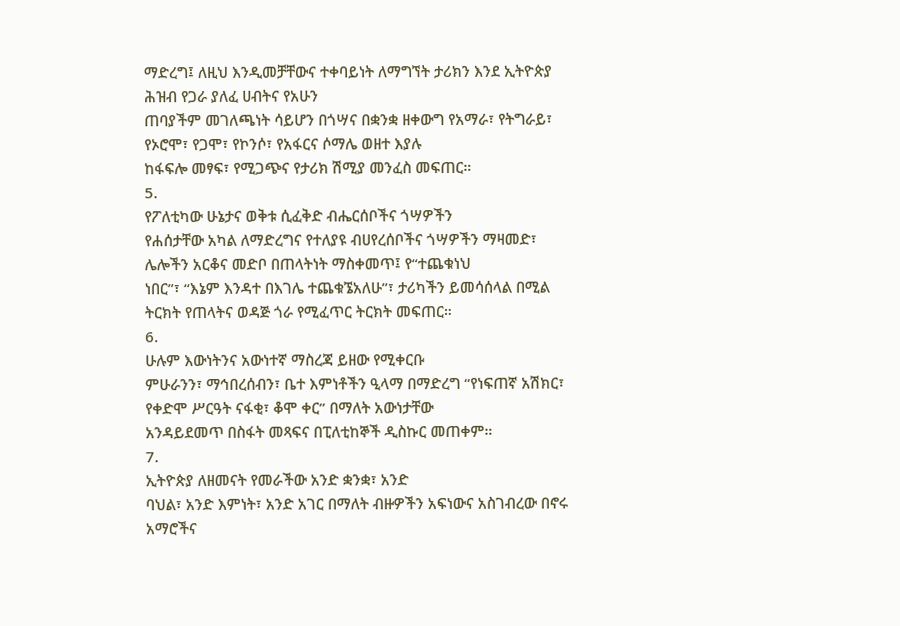ማድረግ፤ ለዚህ እንዲመቻቸውና ተቀባይነት ለማግኘት ታሪክን እንደ ኢትዮጵያ ሕዝብ የጋራ ያለፈ ሀብትና የአሁን
ጠባያችም መገለጫነት ሳይሆን በጎሣና በቋንቋ ዘቀውግ የአማራ፣ የትግራይ፣ የኦሮሞ፣ የጋሞ፣ የኮንሶ፣ የአፋርና ሶማሌ ወዘተ እያሉ
ከፋፍሎ መፃፍ፣ የሚጋጭና የታሪክ ሽሚያ መንፈስ መፍጠር።
5.
የፖለቲካው ሁኔታና ወቅቱ ሲፈቅድ ብሔርሰቦችና ጎሣዎችን
የሐሰታቸው አካል ለማድረግና የተለያዩ ብሀየረሰቦችና ጎሣዎችን ማዛመድ፣ ሌሎችን አርቆና መድቦ በጠላትነት ማስቀመጥ፤ የ“ተጨቁነህ
ነበር”፣ “እኔም እንዳተ በእገሌ ተጨቁኜአለሁ”፣ ታሪካችን ይመሳሰላል በሚል ትርክት የጠላትና ወዳጅ ጎራ የሚፈጥር ትርክት መፍጠር።
6.
ሁሉም እውነትንና አውነተኛ ማስረጃ ይዘው የሚቀርቡ
ምሁራንን፣ ማኅበረሰብን፣ ቤተ እምነቶችን ዒላማ በማድረግ “የነፍጠኛ አሽክር፣ የቀድሞ ሥርዓት ናፋቂ፣ ቆሞ ቀር” በማለት አውነታቸው
አንዳይደመጥ በስፋት መጻፍና በፒለቲከኞች ዲስኩር መጠቀም።
7.
ኢትዮጵያ ለዘመናት የመራችው አንድ ቋንቋ፣ አንድ
ባህል፣ አንድ እምነት፣ አንድ አገር በማለት ብዙዎችን አፍነውና አስገብረው በኖሩ አማሮችና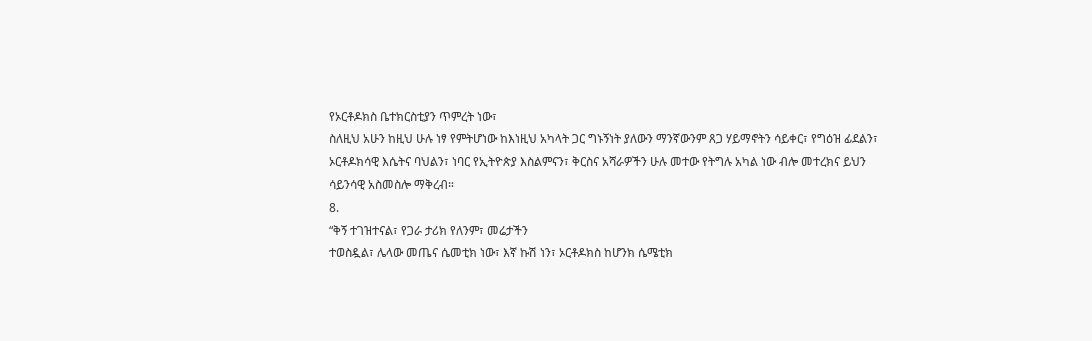የኦርቶዶክስ ቤተክርስቲያን ጥምረት ነው፣
ስለዚህ አሁን ከዚህ ሁሉ ነፃ የምትሆነው ከእነዚህ አካላት ጋር ግኑኝነት ያለውን ማንኛውንም ጸጋ ሃይማኖትን ሳይቀር፣ የግዕዝ ፊደልን፣
ኦርቶዶክሳዊ እሴትና ባህልን፣ ነባር የኢትዮጵያ እስልምናን፣ ቅርስና አሻራዎችን ሁሉ መተው የትግሉ አካል ነው ብሎ መተረክና ይህን
ሳይንሳዊ አስመስሎ ማቅረብ።
8.
“ቅኝ ተገዝተናል፣ የጋራ ታሪክ የለንም፣ መሬታችን
ተወስዷል፣ ሌላው መጤና ሴመቲክ ነው፣ እኛ ኩሽ ነን፣ ኦርቶዶክስ ከሆንክ ሴሜቲክ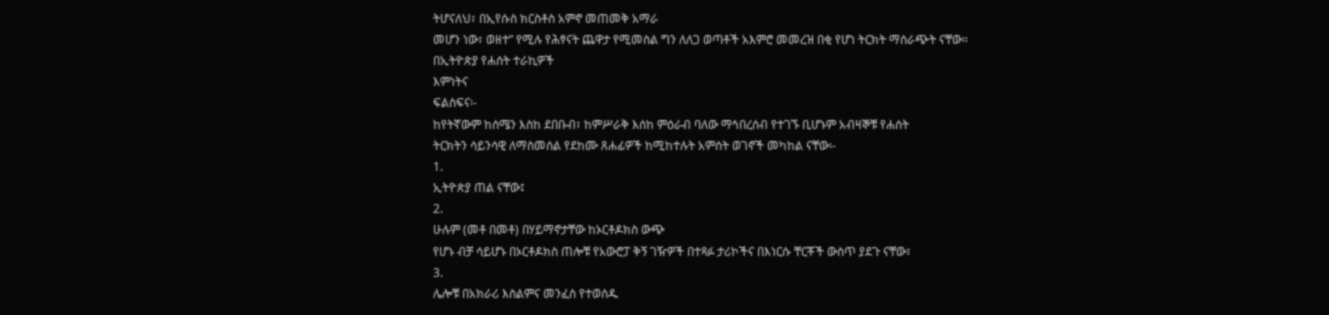ትሆናለህ፣ በኢየሱስ ክርስቶስ አምኖ መጠመቅ አማራ
መሆን ነው፣ ወዘተ” የሚሉ የሕፃናት ጨዋታ የሚመስል ግን ለለጋ ወጣቶች አእምሮ መመረዝ በቂ የሆነ ትርክት ማሰራጭት ናቸው።
በኢትዮጵያ የሐሰት ተራኪዎች
እምነትና
ፍልስፍና፡-
ከየትኛውም ከሰሜን እስከ ደበቡብ፣ ከምሥራቅ እሰከ ምዕራብ ባለው ማኅበረሰብ የተገኙ ቢሆኑም አብዛኞቹ የሐሰት
ትርክትን ሳይንሳዊ ለማስመሰል የደከሙ ጸሐፊዎች ከሚከተሉት አምሰት ወገኖች መካከል ናቸው፡-
1.
ኢትዮጵያ ጠል ናቸው፤
2.
ሁሉም (መቶ በመቶ) በሃይማኖታቸው ከኦርቶዶክስ ውጭ
የሆኑ ብቻ ሳይሆኑ በኦርቶዶክስ ጠሎቹ የአውሮፓ ቅኝ ገዥዎች በተጻፉ ታሪኮችና በእነርሱ ቸርቾች ውስጥ ያደጉ ናቸው፣
3.
ሌሎቹ በአክራሪ እስልምና መንፈስ የተወሰዱ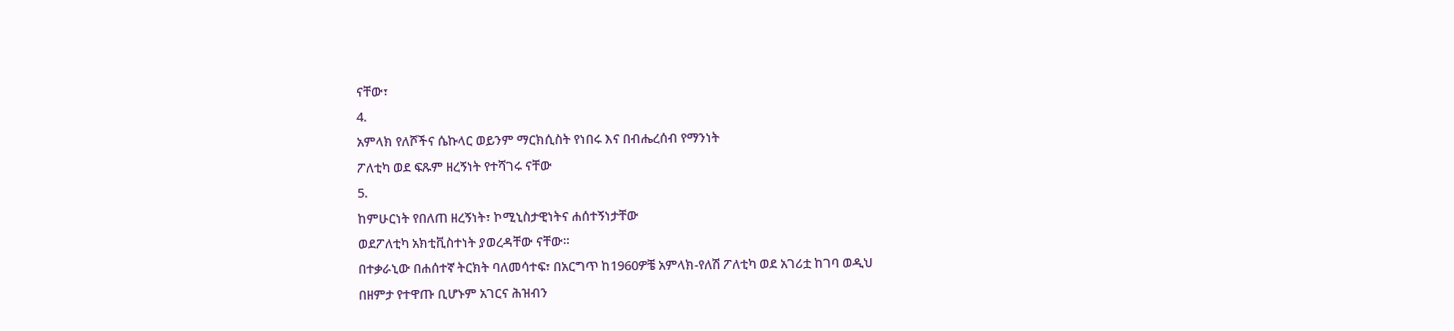ናቸው፣
4.
አምላክ የለሾችና ሴኩላር ወይንም ማርክሲስት የነበሩ እና በብሔረሰብ የማንነት
ፖለቲካ ወደ ፍጹም ዘረኝነት የተሻገሩ ናቸው
5.
ከምሁርነት የበለጠ ዘረኝነት፣ ኮሚኒስታዊነትና ሐሰተኝነታቸው
ወደፖለቲካ አክቲቪስተነት ያወረዳቸው ናቸው።
በተቃራኒው በሐሰተኛ ትርክት ባለመሳተፍ፣ በአርግጥ ከ1960ዎቼ አምላክ-የለሽ ፖለቲካ ወደ አገሪቷ ከገባ ወዲህ
በዘምታ የተዋጡ ቢሆኑም አገርና ሕዝብን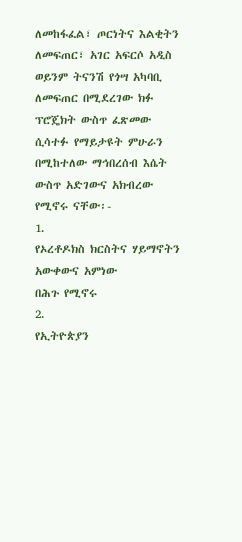ለመከፋፈል፣ ጦርነትና እልቂትን ለመፍጠር፣ አገር አፍርሶ አዲስ ወይንም ትናንሽ የጎሣ አካባቢ
ለመፍጠር በሚደረገው ክፉ ፕሮጄክት ውስጥ ፈጽመው ሲሳተፉ የማይታዩት ምሁራን በሚከተለው ማኅበረሰብ እሴት ውስጥ አድገውና አክብረው የሚኖሩ ናቸው፡-
1.
የኦረቶዶክስ ክርስትና ሃይማኖትን አውቀውና አምነው
በሕጉ የሚኖሩ
2.
የኢትዮጵያን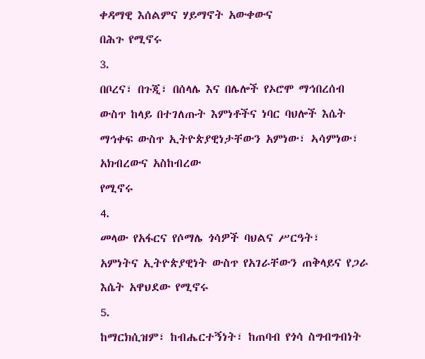ቀዳማዊ እሰልምና ሃይማኖት አውቀውና
በሕጉ የሚኖሩ
3.
በቦረና፣ በጉጂ፣ በሰላሌ እና በሌሎች የኦሮሞ ማኅበረሰብ
ውስጥ ከላይ በተገለጡት እምነቶችና ነባር ባህሎች እሴት ማኅቀፍ ውስጥ ኢትዮጵያዊነታቸውን አምነው፣ ኣሳምነው፣ አክብረውና አስከብረው
የሚኖሩ
4.
መላው የአፋርና የሶማሌ ጎሳዎች ባህልና ሥርዓት፣
አምነትና ኢትዮጵያዊነት ውስጥ የአገራቸውን ጠቅላይና የጋራ እሴት አዋህደው የሚኖሩ
5.
ከማርክሲዝም፣ ከብሔርተኝነት፣ ከጠባብ የጎሳ ስግብግብነት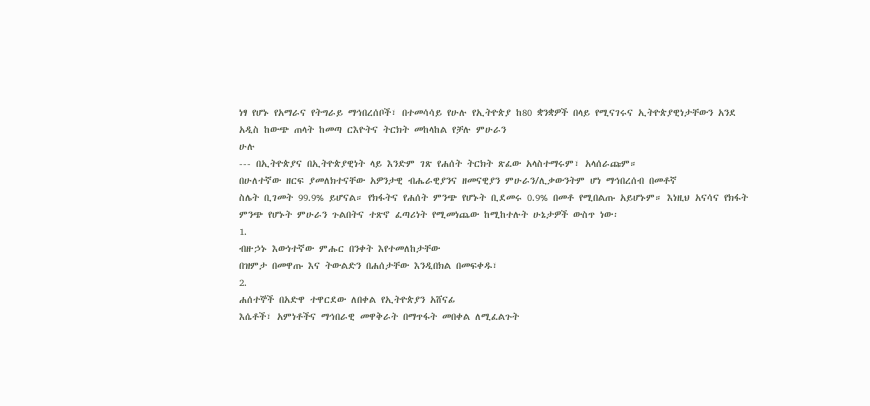ነፃ የሆኑ የአማራና የትግራይ ማኅበረሰቦች፣ በተመሳሳይ የሁሉ የኢትዮጵያ ከ80 ቋንቋዎች በላይ የሚናገሩና ኢትዮጵያዊነታቸውን አንደ
አዲስ ከውጭ ጠላት ከመጣ ርእዮትና ትርክት መከላከል የቻሉ ምሁራን
ሁሉ
--- በኢትዮጵያና በኢትዮጵያዊነት ላይ እንድም ገጽ የሐሰት ትርክት ጽፈው አላስተማሩም፣ አላሰራጩም።
በሁለተኛው ዘርፍ ያመለክተናቸው አዎንታዊ ብሔራዊያንና ዘመናዊያን ምሁራን/ሊቃውንትም ሆነ ማኅበረሰብ በመቶኛ
ስሌት ቢገመት 99.9% ይሆናል። የክፋትና የሐሰት ምንጭ የሆኑት ቢደመሩ 0.9% በመቶ የሚበልጡ አይሆኑም። እነዚህ አናሳና የክፋት
ምንጭ የሆኑት ምሁራን ጉልበትና ተጽኖ ፈጣሪነት የሚመነጨው ከሚከተሉት ሁኔታዎች ውስጥ ነው፡
1.
ብዙኃኑ እውነተኛው ምሑር በንቀት እየተመለከታቸው
በዝምታ በመዋጡ እና ትውልድን በሐሰታቸው እንዲበክል በመፍቀዱ፣
2.
ሐሰተኞች በአድዋ ተዋርደው ለበቀል የኢትዮጵያን አሸናፊ
እሴቶች፣ አምነቶችና ማኅበራዊ መዋቅራት በማጥፋት መበቀል ለሚፈልጉት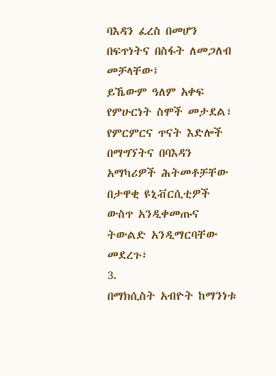ባእዳን ፈረስ በመሆን በፍጥነትና በስፋት ለመጋለብ መቻላቸው፤
ይኼውም ዓለም አቀፍ የምሁርነት ስሞች መታደል፣ የምርምርና ጥናት እድሎች በማግኘትና በባእዳን አማካሪዎች ሕትመቶቻቸው በታዋቂ ዩኒቭርሲቲዎች
ውስጥ አንዲቀመጡና ትውልድ አንዲማርባቸው መደረጉ፣
3.
በማክሲስት አብዮት ከማንነቱ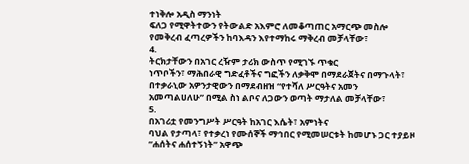ተነቅሎ አዲስ ማንነት
ፍለጋ የሚዋትተውን የትውልድ አእምሮ ለመቆጣጠር አማርጭ መስሎ የመቅረብ ፈጣረዎችን ከባእዳን እየተማከሩ ማቅረብ መቻላቸው፣
4.
ትርክታቸውን በአገር ረዥም ታሪክ ውስጥ የሚገኙ ጥቁር
ነጥቦችን፣ ማሕበራዊ ግድፈቶችና ግፎችን ለቃቅሞ በማደራጀትና በማጉላት፣ በተቃራኒው አዎንታዊውን በማደብዘዝ “የተሻለ ሥርዓትና አመን
አመጣልሀለሁ” በሚል ስነ ልቦና ለጋውን ወጣት ማታለል መቻላቸው፣
5.
በአገሪቷ የመንግሥት ሥርዓት ከአገር እሴት፣ አምነትና
ባህል የታጣላ፣ የተቃረነ የሙሰኞች ማኅበር የሚመሠርቱት ከመሆኑ ጋር ተያይዞ “ሐሰትና ሐሰተኝነት” አዋጭ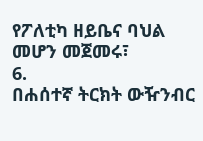የፖለቲካ ዘይቤና ባህል
መሆን መጀመሩ፣
6.
በሐሰተኛ ትርክት ውዥንብር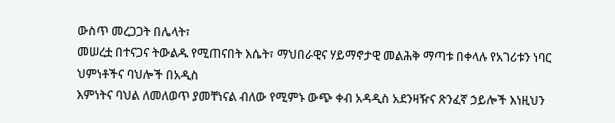ውስጥ መረጋጋት በሌላት፣
መሠረቷ በተናጋና ትውልዱ የሚጠናበት እሴት፣ ማህበራዊና ሃይማኖታዊ መልሕቅ ማጣቱ በቀላሉ የአገሪቱን ነባር ህምነቶችና ባህሎች በአዲስ
እምነትና ባህል ለመለወጥ ያመቸነናል ብለው የሚምኑ ውጭ ቀብ አዳዲስ አደንዛዥና ጽንፈኛ ኃይሎች እነዚህን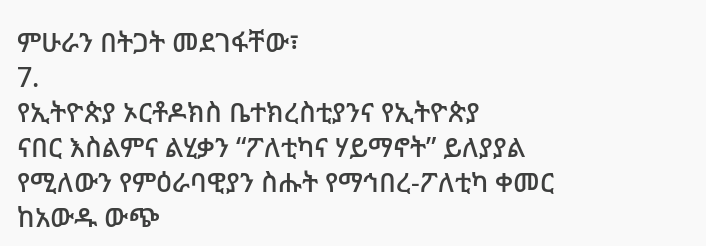ምሁራን በትጋት መደገፋቸው፣
7.
የኢትዮጵያ ኦርቶዶክስ ቤተክረስቲያንና የኢትዮጵያ
ናበር እስልምና ልሂቃን “ፖለቲካና ሃይማኖት” ይለያያል የሚለውን የምዕራባዊያን ስሑት የማኅበረ-ፖለቲካ ቀመር ከአውዱ ውጭ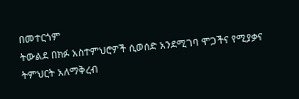በመተርጎም
ትውልደ በክፉ አስተምህሮዎች ሲወሰድ አንደሚገባ ሞጋችና የሚያቃና ትምህርት አለማቅረብ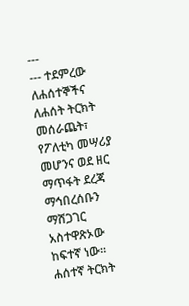---
--- ተደምረው ለሐሰተኞችና ለሐሰት ትርክት መሰራጨት፣ የፖለቲካ መሣሪያ መሆንና ወደ ዘር ማጥፋት ደረጃ ማኅበረሰቡን
ማሸጋገር አስተዋጽኦው ከፍተኛ ነው።
ሐሰተኛ ትርክት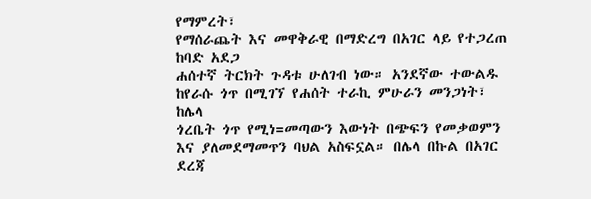የማምረት፣
የማሰራጨት እና መዋቅራዊ በማድረግ በአገር ላይ የተጋረጠ ከባድ አደጋ
ሐሰተኛ ትርክት ጉዳቱ ሁለገብ ነው። አንደኛው ተውልዱ ከየራሱ ጎጥ በሚገኘ የሐሰት ተራኪ ምሁራን መንጋነት፣ ከሌላ
ጎረቤት ጎጥ የሚነ=መጣውን እውነት በጭፍን የመቃወምን እና ያለመደማመጥን ባህል አስፍኗል። በሌላ በኩል በአገር ደረጃ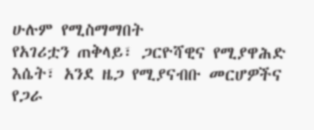ሁሉም የሚስማማበት
የአገሪቷን ጠቅላይ፣ ጋርዮሻዊና የሚያዋሕድ እሴት፣ አንደ ዜጋ የሚያናብቡ መርሆዎችና የጋራ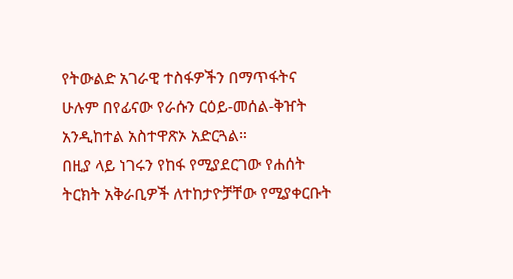የትውልድ አገራዊ ተስፋዎችን በማጥፋትና
ሁሉም በየፊናው የራሱን ርዕይ-መሰል-ቅዠት አንዲከተል አስተዋጽኦ አድርጓል።
በዚያ ላይ ነገሩን የከፋ የሚያደርገው የሐሰት ትርክት አቅራቢዎች ለተከታዮቻቸው የሚያቀርቡት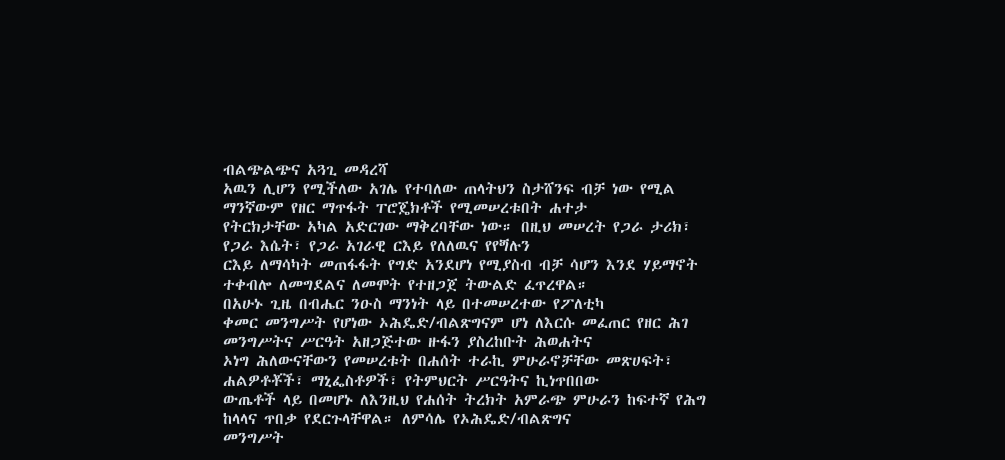ብልጭልጭና አጓጊ መዳረሻ
አዉን ሊሆን የሚችለው አገሌ የተባለው ጠላትህን ስታሸንፍ ብቻ ነው የሚል ማንኛውም የዘር ማጥፋት ፐሮጄክቶች የሚመሠረቱበት ሐተታ
የትርክታቸው አካል አድርገው ማቅረባቸው ነው። በዚህ መሠረት የጋራ ታሪክ፣ የጋራ እሴት፣ የጋራ አገራዊ ርእይ የለለዉና የየጝሉን
ርእይ ለማሳካት መጠፋፋት የግድ አንደሆነ የሚያስብ ብቻ ሳሆን እንደ ሃይማኖት ተቀብሎ ለመግደልና ለመሞት የተዘጋጀ ትውልድ ፈጥረዋል።
በአሁኑ ጊዜ በብሔር ንዑስ ማንነት ላይ በተመሠረተው የፖለቲካ
ቀመር መንግሥት የሆነው ኦሕዴድ/ብልጽግናም ሆነ ለእርሱ መፈጠር የዘር ሕገ መንግሥትና ሥርዓት አዘጋጅተው ዙፋን ያስረከቡት ሕወሐትና
ኦነግ ሕለውናቸውን የመሠረቱት በሐሰት ተራኪ ምሁራኖቻቸው መጽሀፍት፣ ሐልዎቶቾች፣ ማኒፌስቶዎች፣ የትምህርት ሥርዓትና ኪነጥበበው
ውጤቶች ላይ በመሆኑ ለእንዚህ የሐሰት ትረክት አምራጭ ምሁራን ከፍተኛ የሕግ ከላላና ጥበቃ የደርጉላቸዋል። ለምሳሌ የኦሕዴድ/ብልጽግና
መንግሥት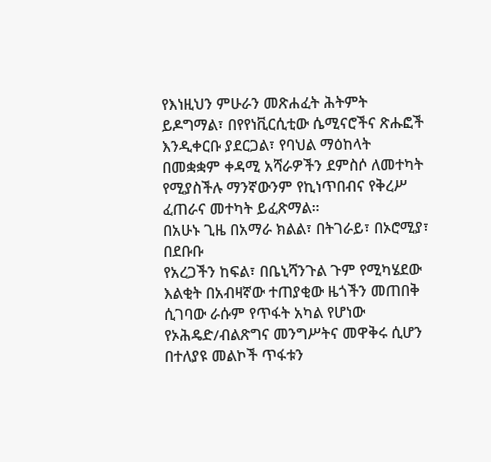የእነዚህን ምሁራን መጽሐፈት ሕትምት ይዶግማል፣ በየየነቪርሲቲው ሴሚናሮችና ጽሑፎች እንዲቀርቡ ያደርጋል፣ የባህል ማዕከላት
በመቋቋም ቀዳሚ አሻራዎችን ደምስሶ ለመተካት የሚያስችሉ ማንኛውንም የኪነጥበብና የቅረሥ ፈጠራና መተካት ይፈጽማል።
በአሁኑ ጊዜ በአማራ ክልል፣ በትገራይ፣ በኦሮሚያ፣ በደቡቡ
የአረጋችን ከፍል፣ በቤኒሻንጉል ጉም የሚካሄደው እልቂት በአብዛኛው ተጠያቂው ዜጎችን መጠበቅ ሲገባው ራሱም የጥፋት አካል የሆነው
የኦሕዴድ/ብልጽግና መንግሥትና መዋቅሩ ሲሆን በተለያዩ መልኮች ጥፋቱን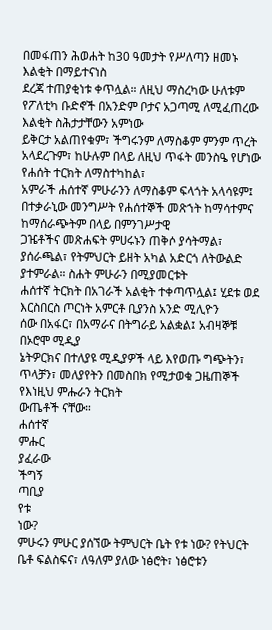በመፋጠን ሕወሐት ከ30 ዓመታት የሥለጣን ዘመኑ እልቂት በማይተናነስ
ደረጃ ተጠያቂነቱ ቀጥሏል። ለዚህ ማስረካው ሁለቱም የፖለቲካ ቡድኖች በአንድም ቦታና አጋጣሚ ለሚፈጠረው እልቂት ስሕታታቸውን አምነው
ይቅርታ አልጠየቁም፣ ችግሩንም ለማስቆም ምንም ጥረት አላደረጉም፣ ከሁሉም በላይ ለዚህ ጥፋት መንስዔ የሆነው የሐሰት ተርክት ለማስተካከል፣
አምራች ሐሰተኛ ምሁራንን ለማስቆም ፍላጎት አላሳዩም፤ በተቃራኒው መንግሥት የሐሰተኞች መጽኀት ከማሳተምና ከማሰራጭትም በላይ በምንገሥታዊ
ጋዤቶችና መጽሐፍት ምሀሩኑን ጠቅሶ ያሳትማል፣ ያሰራጫል፣ የትምህርት ይዘት አካል አድርጎ ለትውልድ ያተምራል። ስሐት ምሁራን በሚያመርቱት
ሐሰተኛ ትርክት በአገራች አልቂት ተቀጣጥሏል፤ ሂደቱ ወደ እርስበርስ ጦርነት አምርቶ ቢያንስ አንድ ሚሊዮን
ሰው በአፋር፣ በአማራና በትግራይ አልቋል፤ አብዛኞቹ በኦሮሞ ሚዲያ
ኔትዎርክና በተለያዩ ሚዲያዎች ላይ እየወጡ ግጭትን፣ ጥላቻን፣ መለያየትን በመስበክ የሚታወቁ ጋዜጠኞች የእነዚህ ምሑራን ትርክት
ውጤቶች ናቸው።
ሐሰተኛ
ምሑር
ያፈራው
ችግኝ
ጣቢያ
የቱ
ነው?
ምሁሩን ምሁር ያሰኘው ትምህርት ቤት የቱ ነው? የትህርት ቤቶ ፍልስፍና፣ ለዓለም ያለው ነፅሮት፣ ነፅሮቱን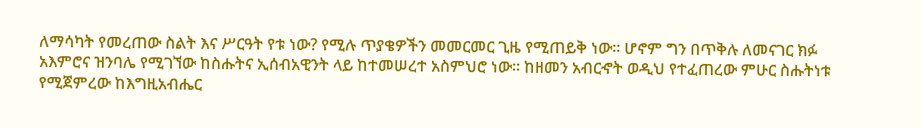ለማሳካት የመረጠው ስልት እና ሥርዓት የቱ ነው? የሚሉ ጥያቄዎችን መመርመር ጊዜ የሚጠይቅ ነው። ሆኖም ግን በጥቅሉ ለመናገር ክፉ
አእምሮና ዝንባሌ የሚገኘው ከስሑትና ኢሰብአዊንት ላይ ከተመሠረተ አስምህሮ ነው። ከዘመን አብርኆት ወዲህ የተፈጠረው ምሁር ስሑትነቱ
የሚጀምረው ከእግዚአብሔር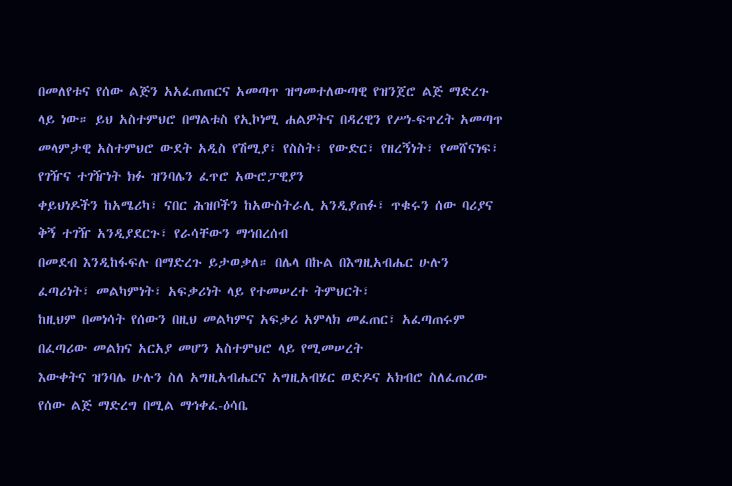በመለየቱና የሰው ልጅን አአፈጠጠርና አመጣጥ ዝግመተለውጣዊ የዝንጀሮ ልጅ ማድረጉ ላይ ነው። ይህ አስተምህሮ በማልቱስ የኢኮነሚ ሐልዎትና በዳረዊን የሥነ-ፍጥረት አመጣጥ
መላምታዊ አስተምህሮ ውደት አዲስ የሽሚያ፣ የስስት፣ የውድር፣ የዘረኝነት፣ የመሸናነፍ፣ የገዥና ተገዥነት ክፉ ዝንባሌን ፈጥሮ አውሮፓዊያን
ቀይህነዶችን ከአሜሪካ፣ ናበር ሕዝቦችን ከአውስትራሊ አንዲያጠፉ፣ ጥቁሩን ሰው ባሪያና ቅኝ ተገዥ አንዲያደርጉ፣ የራሳቸውን ማኅበረሰብ
በመደብ እንዲከፋፍሉ በማድረጉ ይታወቃለ። በሌላ በኩል በእግዚአብሔር ሁሉን ፈጣሪነት፣ መልካምነት፣ አፍቃሪነት ላይ የተመሠረተ ትምህርት፣
ከዚህም በመነሳት የሰውን በዚህ መልካምና አፍቃሪ አምላክ መፈጠር፣ አፈጣጠሩም በፈጣሪው መልክና አርአያ መሆን አስተምህሮ ላይ የሚመሠረት
እውቀትና ዝንባሌ ሁሉን ስለ አግዚአብሔርና አግዚአብሄር ወድዶና አክብሮ ስለፈጠረው የሰው ልጅ ማድረግ በሚል ማኅቀፈ-ዕሳቤ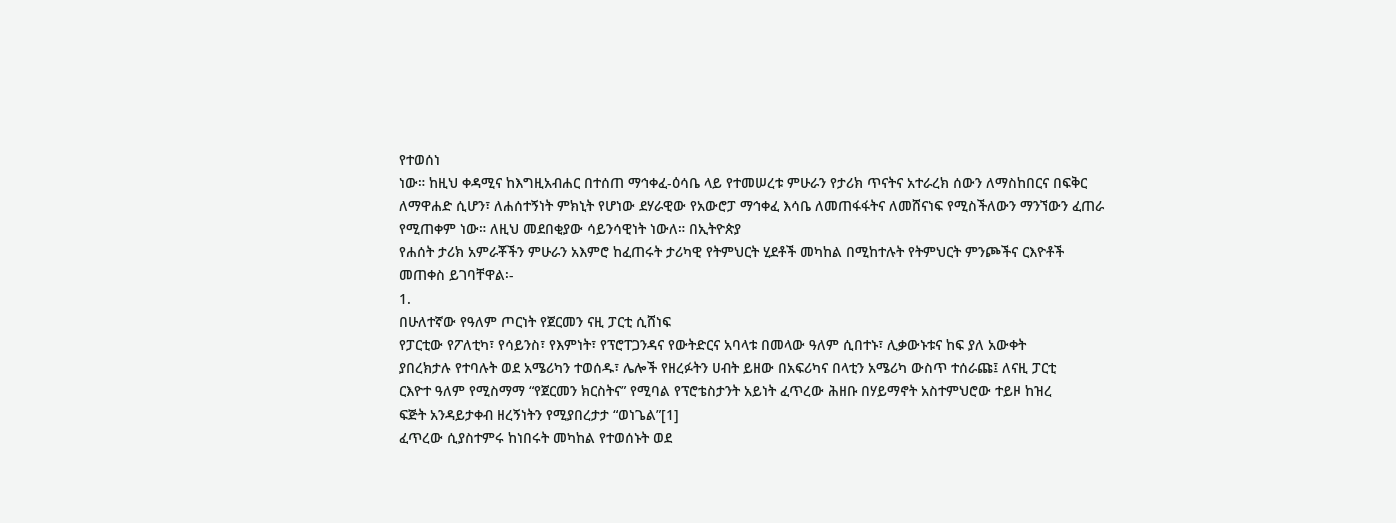የተወሰነ
ነው። ከዚህ ቀዳሚና ከእግዚአብሐር በተሰጠ ማኅቀፈ-ዕሳቤ ላይ የተመሠረቱ ምሁራን የታሪክ ጥናትና አተራረክ ሰውን ለማስከበርና በፍቅር
ለማዋሐድ ሲሆን፣ ለሐሰተኝነት ምክኒት የሆነው ደሃራዊው የአውሮፓ ማኅቀፈ እሳቤ ለመጠፋፋትና ለመሸናነፍ የሚስችለውን ማንኘውን ፈጠራ
የሚጠቀም ነው። ለዚህ መደበቂያው ሳይንሳዊነት ነውለ። በኢትዮጵያ
የሐሰት ታሪክ አምራቾችን ምሁራን አእምሮ ከፈጠሩት ታሪካዊ የትምህርት ሂደቶች መካከል በሚከተሉት የትምህርት ምንጮችና ርእዮቶች
መጠቀስ ይገባቸዋል፡-
1.
በሁለተኛው የዓለም ጦርነት የጀርመን ናዚ ፓርቲ ሲሸነፍ
የፓርቲው የፖለቲካ፣ የሳይንስ፣ የእምነት፣ የፕሮፐጋንዳና የውትድርና አባላቱ በመላው ዓለም ሲበተኑ፣ ሊቃውኑቱና ከፍ ያለ አውቀት
ያበረክታሉ የተባሉት ወደ አሜሪካን ተወሰዱ፣ ሌሎች የዘረፉትን ሀብት ይዘው በአፍሪካና በላቲን አሜሪካ ውስጥ ተሰራጩ፤ ለናዚ ፓርቲ
ርእዮተ ዓለም የሚስማማ “የጀርመን ክርስትና” የሚባል የፕሮቴስታንት አይነት ፈጥረው ሕዘቡ በሃይማኖት አስተምህሮው ተይዞ ከዝረ
ፍጅት አንዳይታቀብ ዘረኝነትን የሚያበረታታ “ወነጌል”[1]
ፈጥረው ሲያስተምሩ ከነበሩት መካከል የተወሰኑት ወደ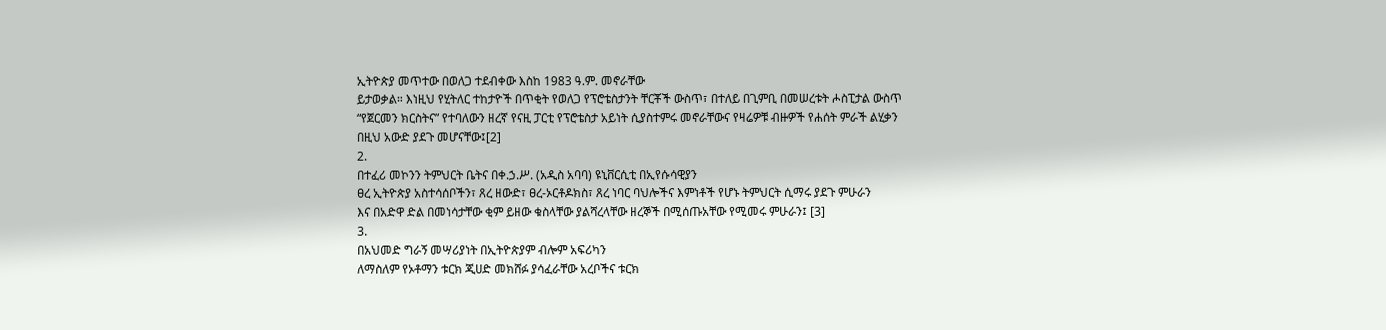ኢትዮጵያ መጥተው በወለጋ ተደብቀው እስከ 1983 ዓ.ም. መኖራቸው
ይታወቃል። እነዚህ የሂትለር ተከታዮች በጥቂት የወለጋ የፕሮቴስታንት ቸርቾች ውስጥ፣ በተለይ በጊምቢ በመሠረቱት ሖስፒታል ውስጥ
“የጀርመን ክርስትና” የተባለውን ዘረኛ የናዚ ፓርቲ የፕሮቴስታ አይነት ሲያስተምሩ መኖራቸውና የዛሬዎቹ ብዙዎች የሐሰት ምራች ልሂቃን
በዚህ አውድ ያደጉ መሆናቸው፤[2]
2.
በተፈሪ መኮንን ትምህርት ቤትና በቀ.ኃ.ሥ. (አዲስ አባባ) ዩኒቨርሲቲ በኢየሱሳዊያን
ፀረ ኢትዮጵያ አስተሳሰቦችን፣ ጸረ ዘውድ፣ ፀረ-ኦርቶዶክስ፣ ጸረ ነባር ባህሎችና እምነቶች የሆኑ ትምህርት ሲማሩ ያደጉ ምሁራን
እና በአድዋ ድል በመነሳታቸው ቂም ይዘው ቁስላቸው ያልሻረላቸው ዘረኞች በሚሰጡአቸው የሚመሩ ምሁራን፤ [3]
3.
በአህመድ ግራኝ መሣሪያነት በኢትዮጵያም ብሎም አፍሪካን
ለማስለም የኦቶማን ቱርክ ጂሀድ መክሸፉ ያሳፈራቸው አረቦችና ቱርክ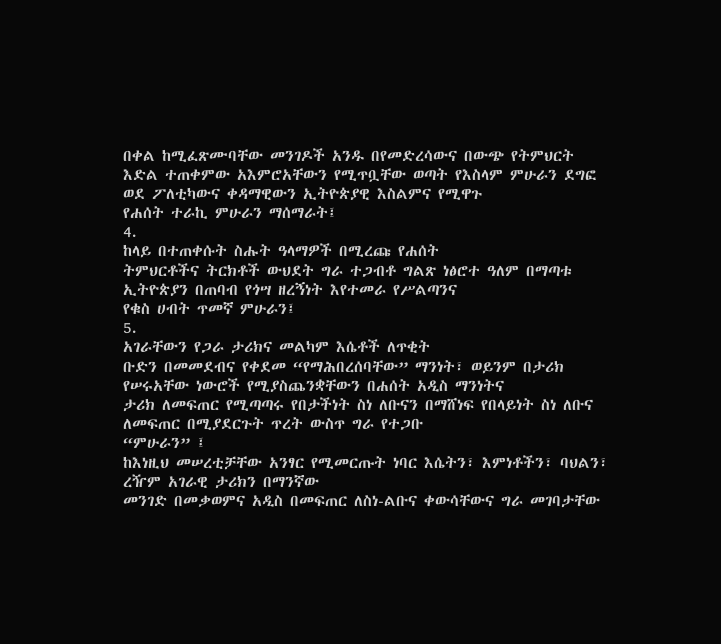በቀል ከሚፈጽሙባቸው መንገዶች አንዱ በየመድረሳውና በውጭ የትምህርት
እድል ተጠቀምው አእምሮአቸውን የሚጥቧቸው ወጣት የእስላም ምሁራን ደግፎ ወደ ፖለቲካውና ቀዳማዊውን ኢትዮጵያዊ እስልምና የሚዋጉ
የሐሰት ተራኪ ምሁራን ማሰማራት፤
4.
ከላይ በተጠቀሱት ስሑት ዓላማዎች በሚረጩ የሐሰት
ትምህርቶችና ትርክቶች ውህደት ግራ ተጋብቶ ግልጽ ነፅሮተ ዓለም በማጣቱ ኢትዮጵያን በጠባብ የጎሣ ዘረኝነት እየተመራ የሥልጣንና
የቁስ ሀብት ጥመኛ ምሁራን፤
5.
አገራቸውን የጋራ ታሪክና መልካም እሴቶች ለጥቂት
ቡድን በመመደብና የቀደመ “የማሕበረሰባቸው” ማንነት፣ ወይንም በታሪክ የሠሩአቸው ነውሮች የሚያስጨንቋቸውን በሐሰት አዲስ ማንነትና
ታሪክ ለመፍጠር የሚጣጣሩ የበታችነት ስነ ለቡናን በማሸነፍ የበላይነት ስነ ለቡና ለመፍጠር በሚያደርጉት ጥረት ውስጥ ግራ የተጋቡ
“ምሁራን” ፤
ከእነዚህ መሠረቲቻቸው አንፃር የሚመርጡት ነባር እሴትን፣ እምነቶችን፣ ባህልን፣ ረዥም አገራዊ ታሪክን በማንኛው
መንገድ በመቃወምና አዲስ በመፍጠር ለስነ-ልቡና ቀውሳቸውና ግራ መገባታቸው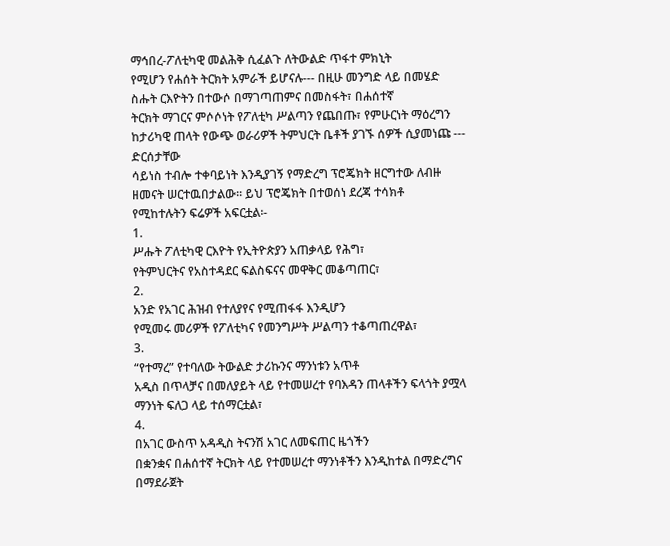ማኅበረ-ፖለቲካዊ መልሕቅ ሲፈልጉ ለትውልድ ጥፋተ ምክኒት
የሚሆን የሐሰት ትርክት አምራች ይሆናሉ--- በዚሁ መንግድ ላይ በመሄድ ስሑት ርእዮትን በተውሶ በማገጣጠምና በመስፋት፣ በሐሰተኛ
ትርክት ማገርና ምሶሶነት የፖለቲካ ሥልጣን የጨበጡ፣ የምሁርነት ማዕረግን ከታሪካዊ ጠላት የውጭ ወራሪዎች ትምህርት ቤቶች ያገኙ ሰዎች ሲያመነጩ --- ድርሰታቸው
ሳይነስ ተብሎ ተቀባይነት እንዲያገኝ የማድረግ ፕሮጄክት ዘርግተው ለብዙ ዘመናት ሠርተዉበታልው። ይህ ፕሮጄክት በተወሰነ ደረጃ ተሳክቶ
የሚከተሉትን ፍሬዎች አፍርቷል፡-
1.
ሥሑት ፖለቲካዊ ርእዮት የኢትዮጵያን አጠቃላይ የሕግ፣
የትምህርትና የአስተዳደር ፍልስፍናና መዋቅር መቆጣጠር፣
2.
አንድ የአገር ሕዝብ የተለያየና የሚጠፋፋ እንዲሆን
የሚመሩ መሪዎች የፖለቲካና የመንግሥት ሥልጣን ተቆጣጠረዋል፣
3.
“የተማረ” የተባለው ትውልድ ታሪኩንና ማንነቱን አጥቶ
አዲስ በጥላቻና በመለያይት ላይ የተመሠረተ የባእዳን ጠላቶችን ፍላጎት ያሟላ ማንነት ፍለጋ ላይ ተሰማርቷል፣
4.
በአገር ውስጥ አዳዲስ ትናንሽ አገር ለመፍጠር ዜጎችን
በቋንቋና በሐሰተኛ ትርክት ላይ የተመሠረተ ማንነቶችን እንዲከተል በማድረግና በማደራጀት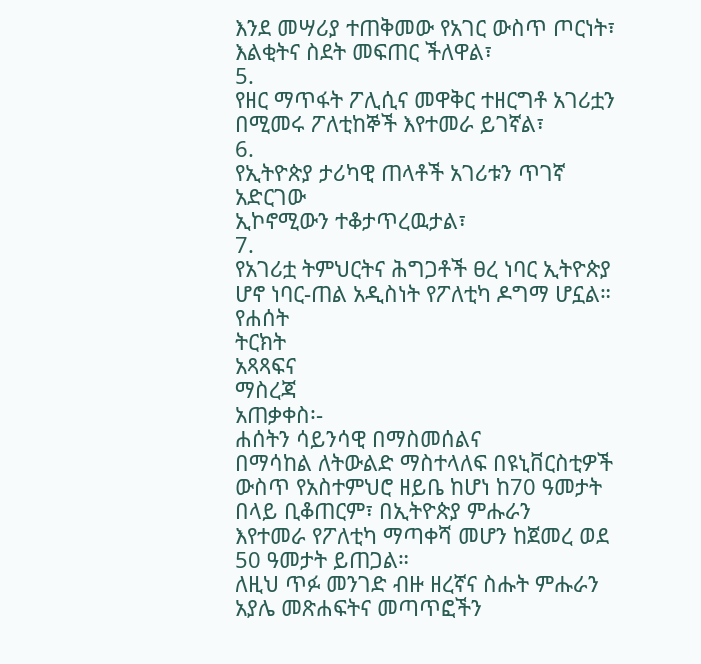እንደ መሣሪያ ተጠቅመው የአገር ውስጥ ጦርነት፣
እልቂትና ስደት መፍጠር ችለዋል፣
5.
የዘር ማጥፋት ፖሊሲና መዋቅር ተዘርግቶ አገሪቷን
በሚመሩ ፖለቲከኞች እየተመራ ይገኛል፣
6.
የኢትዮጵያ ታሪካዊ ጠላቶች አገሪቱን ጥገኛ አድርገው
ኢኮኖሚውን ተቆታጥረዉታል፣
7.
የአገሪቷ ትምህርትና ሕግጋቶች ፀረ ነባር ኢትዮጵያ
ሆኖ ነባር-ጠል አዲስነት የፖለቲካ ዶግማ ሆኗል።
የሐሰት
ትርክት
አጻጻፍና
ማስረጃ
አጠቃቀስ፡-
ሐሰትን ሳይንሳዊ በማስመሰልና
በማሳከል ለትውልድ ማስተላለፍ በዩኒቨርስቲዎች ውስጥ የአስተምህሮ ዘይቤ ከሆነ ከ70 ዓመታት በላይ ቢቆጠርም፣ በኢትዮጵያ ምሑራን
እየተመራ የፖለቲካ ማጣቀሻ መሆን ከጀመረ ወደ 50 ዓመታት ይጠጋል።
ለዚህ ጥፉ መንገድ ብዙ ዘረኛና ስሑት ምሑራን አያሌ መጽሐፍትና መጣጥፎችን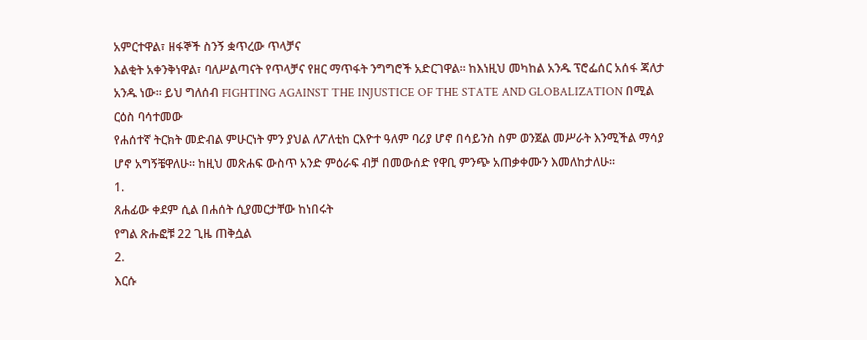አምርተዋል፣ ዘፋኞች ስንኝ ቋጥረው ጥላቻና
እልቂት አቀንቅነዋል፣ ባለሥልጣናት የጥላቻና የዘር ማጥፋት ንግግሮች አድርገዋል። ከእነዚህ መካከል አንዱ ፕሮፌሰር አሰፋ ጃለታ
አንዱ ነው። ይህ ግለሰብ FIGHTING AGAINST THE INJUSTICE OF THE STATE AND GLOBALIZATION በሚል ርዕስ ባሳተመው
የሐሰተኛ ትርክት መድብል ምሁርነት ምን ያህል ለፖለቲከ ርእዮተ ዓለም ባሪያ ሆኖ በሳይንስ ስም ወንጀል መሥራት እንሚችል ማሳያ
ሆኖ አግኝቼዋለሁ። ከዚህ መጽሐፍ ውስጥ አንድ ምዕራፍ ብቻ በመውሰድ የዋቢ ምንጭ አጠቃቀሙን እመለከታለሁ።
1.
ጸሐፊው ቀደም ሲል በሐሰት ሲያመርታቸው ከነበሩት
የግል ጽሑፎቹ 22 ጊዜ ጠቅሷል
2.
እርሱ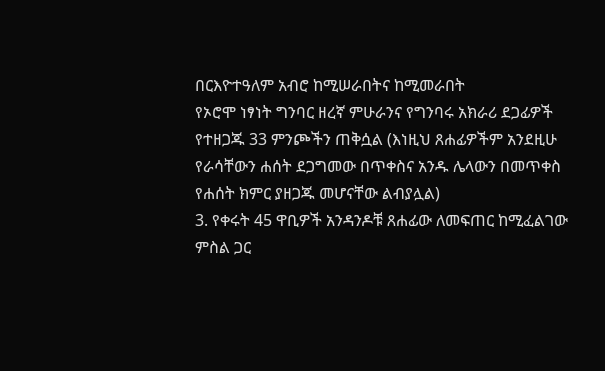በርእዮተዓለም አብሮ ከሚሠራበትና ከሚመራበት
የኦሮሞ ነፃነት ግንባር ዘረኛ ምሁራንና የግንባሩ አክራሪ ደጋፊዎች የተዘጋጁ 33 ምንጮችን ጠቅሷል (እነዚህ ጸሐፊዎችም አንደዚሁ
የራሳቸውን ሐሰት ደጋግመው በጥቀስና አንዱ ሌላውን በመጥቀስ የሐሰት ክምር ያዘጋጁ መሆናቸው ልብያሏል)
3. የቀሩት 45 ዋቢዎች አንዳንዶቹ ጸሐፊው ለመፍጠር ከሚፈልገው ምስል ጋር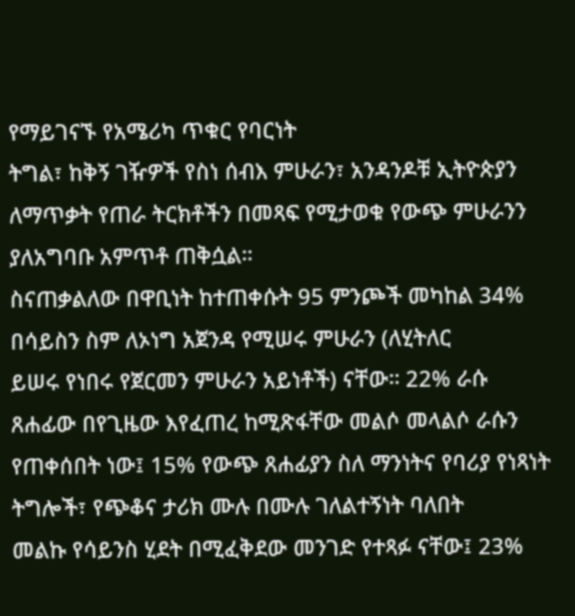የማይገናኙ የአሜሪካ ጥቁር የባርነት
ትግል፣ ከቅኝ ገዥዎች የስነ ሰብእ ምሁራን፣ አንዳንዶቹ ኢትዮጵያን ለማጥቃት የጠራ ትርክቶችን በመጻፍ የሚታወቁ የውጭ ምሁራንን
ያለአግባቡ አምጥቶ ጠቅሷል።
ስናጠቃልለው በዋቢነት ከተጠቀሱት 95 ምንጮች መካከል 34% በሳይስን ስም ለኦነግ አጀንዳ የሚሠሩ ምሁራን (ለሂትለር
ይሠሩ የነበሩ የጀርመን ምሁራን አይነቶች) ናቸው። 22% ራሱ
ጸሐፊው በየጊዜው እየፈጠረ ከሚጽፋቸው መልሶ መላልሶ ራሱን የጠቀሰበት ነው፤ 15% የውጭ ጸሐፊያን ስለ ማንነትና የባሪያ የነጻነት ትግሎች፣ የጭቆና ታሪክ ሙሉ በሙሉ ገለልተኝነት ባለበት
መልኩ የሳይንስ ሂደት በሚፈቅደው መንገድ የተጻፉ ናቸው፤ 23%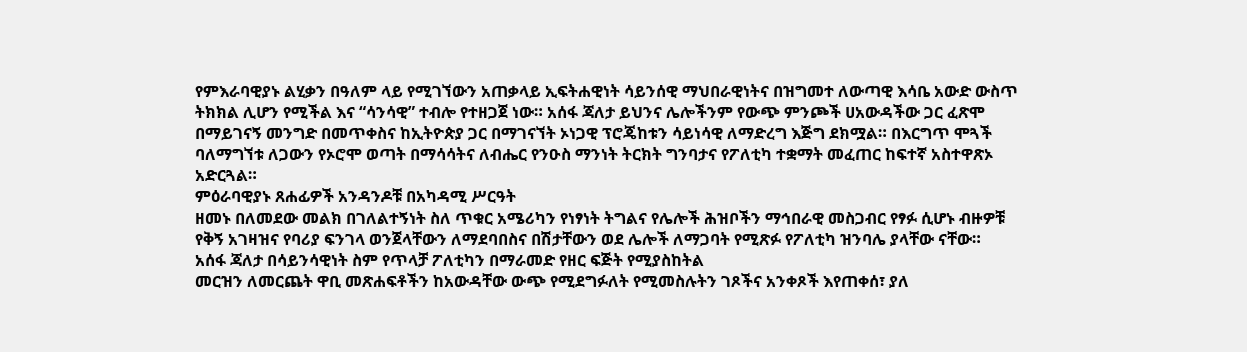የምእራባዊያኑ ልሂቃን በዓለም ላይ የሚገኘውን አጠቃላይ ኢፍትሐዊነት ሳይንሰዊ ማህበራዊነትና በዝግመተ ለውጣዊ እሳቤ አውድ ውስጥ
ትክክል ሊሆን የሚችል እና “ሳንሳዊ” ተብሎ የተዘጋጀ ነው። አሰፋ ጃለታ ይህንና ሌሎችንም የውጭ ምንጮች ሀአውዳችው ጋር ፈጽሞ
በማይገናኝ መንግድ በመጥቀስና ከኢትዮጵያ ጋር በማገናኘት ኦነጋዊ ፕሮጄከቱን ሳይነሳዊ ለማድረግ እጅግ ደክሟል። በእርግጥ ሞጓች
ባለማግኘቱ ለጋውን የኦሮሞ ወጣት በማሳሳትና ለብሔር የንዑስ ማንነት ትርክት ግንባታና የፖለቲካ ተቋማት መፈጠር ከፍተኛ አስተዋጽኦ
አድርጓል።
ምዕራባዊያኑ ጸሐፊዎች አንዳንዶቹ በአካዳሚ ሥርዓት
ዘመኑ በለመደው መልክ በገለልተኝነት ስለ ጥቁር አሜሪካን የነፃነት ትግልና የሌሎች ሕዝቦችን ማኅበራዊ መስጋብር የፃፉ ሲሆኑ ብዙዎቹ
የቅኝ አገዛዝና የባሪያ ፍንገላ ወንጀላቸውን ለማደባበስና በሽታቸውን ወደ ሌሎች ለማጋባት የሚጽፉ የፖለቲካ ዝንባሌ ያላቸው ናቸው።
አሰፋ ጃለታ በሳይንሳዊነት ስም የጥላቻ ፖለቲካን በማራመድ የዘር ፍጅት የሚያስከትል
መርዝን ለመርጨት ዋቢ መጽሐፍቶችን ከአውዳቸው ውጭ የሚደግፉለት የሚመስሉትን ገጾችና አንቀጾች እየጠቀሰ፣ ያለ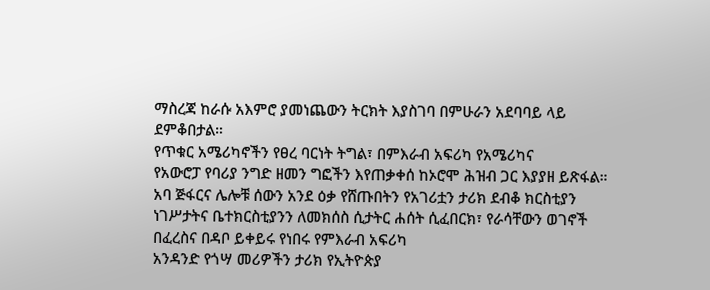ማስረጃ ከራሱ አእምሮ ያመነጨውን ትርክት እያስገባ በምሁራን አደባባይ ላይ ደምቆበታል።
የጥቁር አሜሪካኖችን የፀረ ባርነት ትግል፣ በምእራብ አፍሪካ የአሜሪካና
የአውሮፓ የባሪያ ንግድ ዘመን ግፎችን እየጠቃቀሰ ከኦሮሞ ሕዝብ ጋር እያያዘ ይጽፋል። አባ ጅፋርና ሌሎቹ ሰውን አንደ ዕቃ የሸጡበትን የአገሪቷን ታሪክ ደብቆ ክርስቲያን
ነገሥታትና ቤተክርስቲያንን ለመክሰስ ሲታትር ሐሰት ሲፈበርክ፣ የራሳቸውን ወገኖች በፈረስና በዳቦ ይቀይሩ የነበሩ የምእራብ አፍሪካ
አንዳንድ የጎሣ መሪዎችን ታሪክ የኢትዮጵያ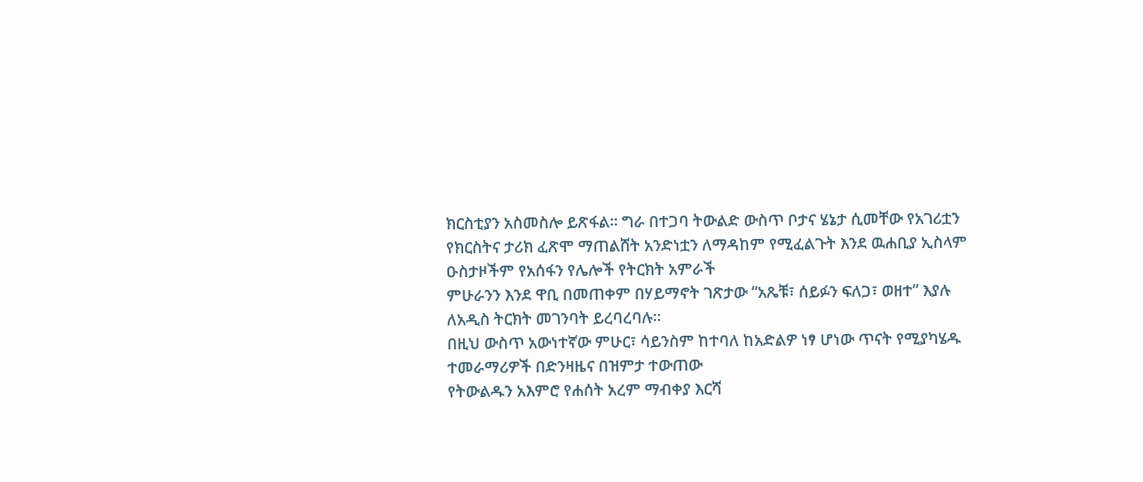ክርስቲያን አስመስሎ ይጽፋል። ግራ በተጋባ ትውልድ ውስጥ ቦታና ሄኔታ ሲመቸው የአገሪቷን
የክርስትና ታሪክ ፈጽሞ ማጠልሸት አንድነቷን ለማዳከም የሚፈልጉት እንደ ዉሐቢያ ኢስላም ዑስታዞችም የአሰፋን የሌሎች የትርክት አምራች
ምሁራንን እንደ ዋቢ በመጠቀም በሃይማኖት ገጽታው “አጼቹ፣ ሰይፉን ፍለጋ፣ ወዘተ” እያሉ ለአዲስ ትርክት መገንባት ይረባረባሉ።
በዚህ ውስጥ አውነተኛው ምሁር፣ ሳይንስም ከተባለ ከአድልዎ ነፃ ሆነው ጥናት የሚያካሄዱ ተመራማሪዎች በድንዛዜና በዝምታ ተውጠው
የትውልዱን አእምሮ የሐሰት አረም ማብቀያ እርሻ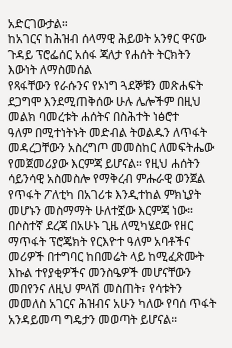አድርገውታል።
ከአገርና ከሕዝብ ሰላማዊ ሕይወት አንፃር ዋናው ጉዳይ ፕሮፌሰር አሰፋ ጃለታ የሐሰት ትርክትን እውነት ለማስመሰል
የጻፋቸውን የራሱንና የኦነግ ጓደኞቹን መጽሐፍት ደጋግሞ እንደሚጠቅሰው ሁሉ ሌሎችም በዚህ መልክ ባመረቱት ሐሰትና በስሕተት ነፅሮተ
ዓለም በሚተነትኑት መድብል ትወልዱን ለጥፋት መዳረጋቸውን አስረግጦ መመስከር ለመፍትሔው የመጀመሪያው እርምጃ ይሆናል። የዚህ ሐሰትን
ሳይንሳዊ አስመስሎ የማቅረብ ምሑራዊ ወንጀል የጥፋት ፖለቲካ በአገሪቱ እንዲተከል ምክኒያት መሆኑን መስማማት ሁለተኟው እርምጃ ነው።
በሶስተኛ ደረጃ በአሁኑ ጊዜ ለሚካሄደው የዘር ማጥፋት ፕሮጄክት የርእዮተ ዓለም አባቶችና መሪዎች በተግባር ከበመሬት ላይ ከሚፈጽሙት
እኩል ተየያቂዎችና መንስዔዎች መሆናቸውን መበየንና ለዚህ ምላሽ መስጠት፣ የሳቱትን መመለስ አገርና ሕዝብና አሁን ካለው የባሰ ጥፋት
አንዳይመጣ ግዴታን መወጣት ይሆናል።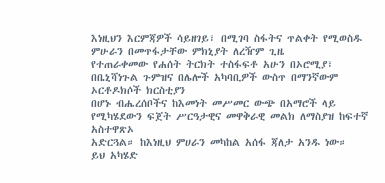እነዚህን እርምጃዎች ሳይዘገይ፣ በሚገባ ስፋትና ጥልቀት የሚወስዱ ምሁራን በመጥፋታቸው ምክኒያት ለረዥም ጊዜ
የተጠራቀመው የሐሰት ትርክት ተስፋፍቶ አሁን በኦሮሚያ፣ በቤኒሻነጉል ጉምዝና በሌሎች አካባቢዎች ውስጥ በማንኛውም ኦርቶዶክሶች ክርስቲያን
በሆኑ ብሔረሰቦችና ከእመነት መሥመር ውጭ በአማሮች ላይ የሚካሄደውን ፍጀት ሥርዓታዊና መዋቅራዊ መልክ ለማስያዝ ከፍተኛ አስተዋጽኦ
አድርጓል። ከእነዚህ ምሀራን መካከል አሰፋ ጃለታ አንዱ ነው።
ይህ አካሄድ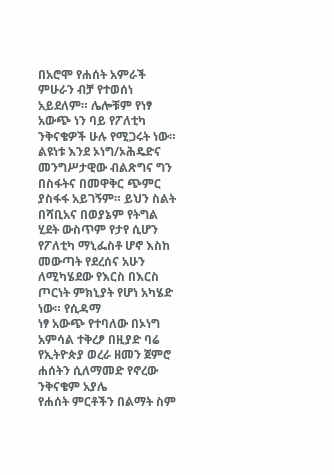በአሮሞ የሐሰት አምራች ምሁራን ብቻ የተወሰነ አይደለም። ሌሎቹም የነፃ አውጭ ነን ባይ የፖለቲካ
ንቅናቄዎች ሁሉ የሚጋሩት ነው። ልዩነቱ እንደ ኦነግ/ኦሕዴድና መንግሥታዊው ብልጽግና ግን በስፋትና በመዋቅር ጭምር ያስፋፋ አይገኝም። ይህን ስልት
በሻቢአና በወያኔም የትግል ሂደት ውስጥም የታየ ሲሆን
የፖለቲካ ማኒፌስቶ ሆኖ እስከ መውጣት የደረሰና አሁን ለሚካሄደው የእርስ በእርስ ጦርነት ምክኒያት የሆነ አካሄድ ነው። የሲዳማ
ነፃ አውጭ የተባለው በኦነግ አምሳል ተቅረፆ በዚያድ ባሬ የኢትዮጵያ ወረራ ዘመን ጀምሮ ሐሰትን ሲለማመድ የኖረው ንቅናቄም አያሌ
የሐሰት ምርቶችን በልማት ስም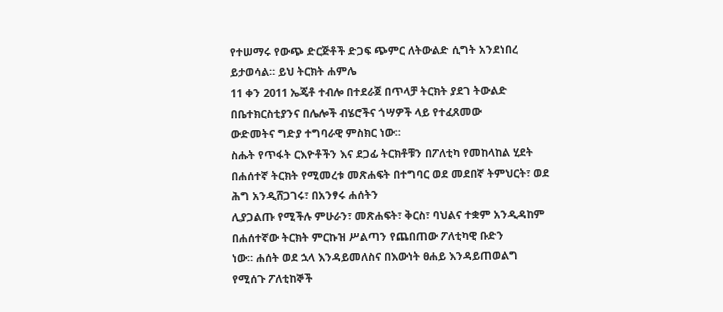የተሠማሩ የውጭ ድርጅቶች ድጋፍ ጭምር ለትውልድ ሲግት አንደነበረ ይታወሳል። ይህ ትርክት ሐምሌ
11 ቀን 2011 ኤጄቶ ተብሎ በተደራጀ በጥላቻ ትርክት ያደገ ትውልድ በቤተክርስቲያንና በሌሎች ብሄሮችና ጎሣዎች ላይ የተፈጸመው
ውድመትና ግድያ ተግባራዊ ምስክር ነው።
ስሑት የጥፋት ርእዮቶችን እና ደጋፊ ትርክቶቹን በፖለቲካ የመከላከል ሂደት
በሐሰተኛ ትርክት የሚመረቱ መጽሐፍት በተግባር ወደ መደበኛ ትምህርት፣ ወደ ሕግ አንዲሸጋገሩ፣ በአንፃሩ ሐሰትን
ሊያጋልጡ የሚችሉ ምሁራን፣ መጽሐፍት፣ ቅርስ፣ ባህልና ተቋም አንዲዳከም በሐሰተኛው ትርክት ምርኩዝ ሥልጣን የጨበጠው ፖለቲካዊ ቡድን
ነው። ሐሰት ወደ ኋላ እንዳይመለስና በእውነት ፀሐይ እንዳይጠወልግ
የሚሰጉ ፖለቲከኞች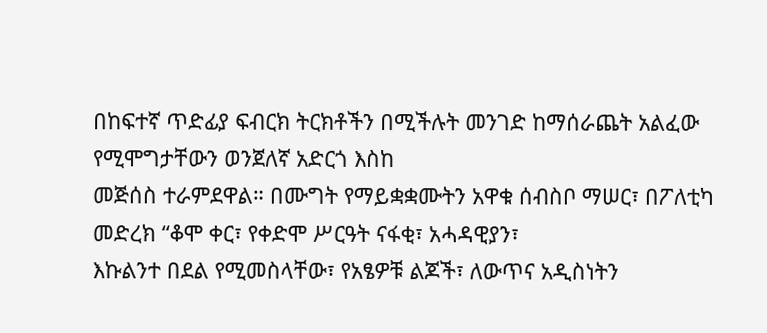በከፍተኛ ጥድፊያ ፍብርክ ትርክቶችን በሚችሉት መንገድ ከማሰራጨት አልፈው የሚሞግታቸውን ወንጀለኛ አድርጎ እስከ
መጅሰስ ተራምደዋል። በሙግት የማይቋቋሙትን አዋቁ ሰብስቦ ማሠር፣ በፖለቲካ መድረክ “ቆሞ ቀር፣ የቀድሞ ሥርዓት ናፋቂ፣ አሓዳዊያን፣
እኩልንተ በደል የሚመስላቸው፣ የአፄዎቹ ልጆች፣ ለውጥና አዲስነትን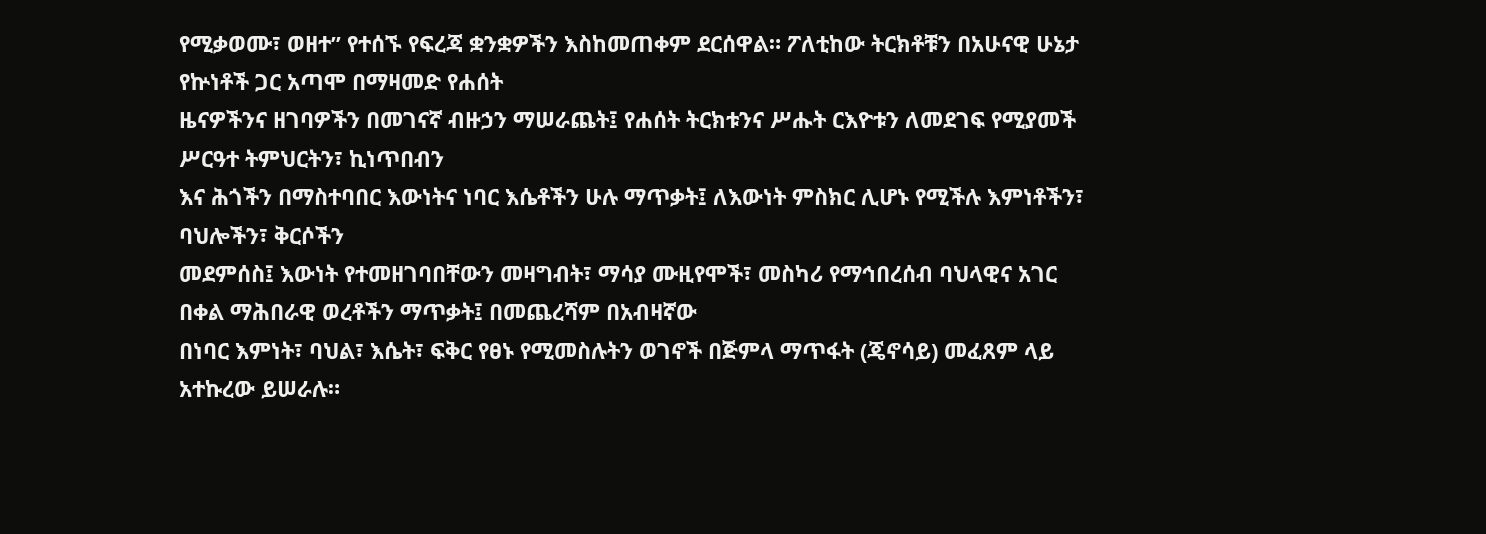የሚቃወሙ፣ ወዘተ” የተሰኙ የፍረጃ ቋንቋዎችን እስከመጠቀም ደርሰዋል። ፖለቲከው ትርክቶቹን በአሁናዊ ሁኔታ የኵነቶች ጋር አጣሞ በማዛመድ የሐሰት
ዜናዎችንና ዘገባዎችን በመገናኛ ብዙኃን ማሠራጨት፤ የሐሰት ትርክቱንና ሥሑት ርእዮቱን ለመደገፍ የሚያመች ሥርዓተ ትምህርትን፣ ኪነጥበብን
እና ሕጎችን በማስተባበር እውነትና ነባር እሴቶችን ሁሉ ማጥቃት፤ ለእውነት ምስክር ሊሆኑ የሚችሉ እምነቶችን፣ ባህሎችን፣ ቅርሶችን
መደምሰስ፤ እውነት የተመዘገባበቸውን መዛግብት፣ ማሳያ ሙዚየሞች፣ መስካሪ የማኅበረሰብ ባህላዊና አገር በቀል ማሕበራዊ ወረቶችን ማጥቃት፤ በመጨረሻም በአብዛኛው
በነባር እምነት፣ ባህል፣ እሴት፣ ፍቅር የፀኑ የሚመስሉትን ወገኖች በጅምላ ማጥፋት (ጄኖሳይ) መፈጸም ላይ አተኩረው ይሠራሉ።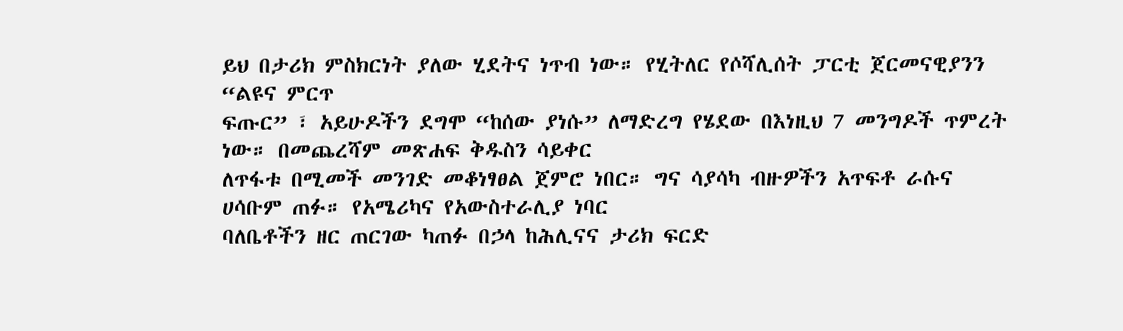ይህ በታሪክ ምስክርነት ያለው ሂደትና ነጥብ ነው። የሂትለር የሶሻሊሰት ፓርቲ ጀርመናዊያንን “ልዩና ምርጥ
ፍጡር” ፣ አይሁዶችን ደግሞ “ከሰው ያነሱ” ለማድረግ የሄደው በእነዚህ 7 መንግዶች ጥምረት ነው። በመጨረሻም መጽሐፍ ቅዱስን ሳይቀር
ለጥፋቱ በሚመች መንገድ መቆነፃፀል ጀምሮ ነበር። ግና ሳያሳካ ብዙዎችን አጥፍቶ ራሱና ሀሳቡም ጠፉ። የአሜሪካና የአውስተራሊያ ነባር
ባለቤቶችን ዘር ጠርገው ካጠፉ በኃላ ከሕሊናና ታሪክ ፍርድ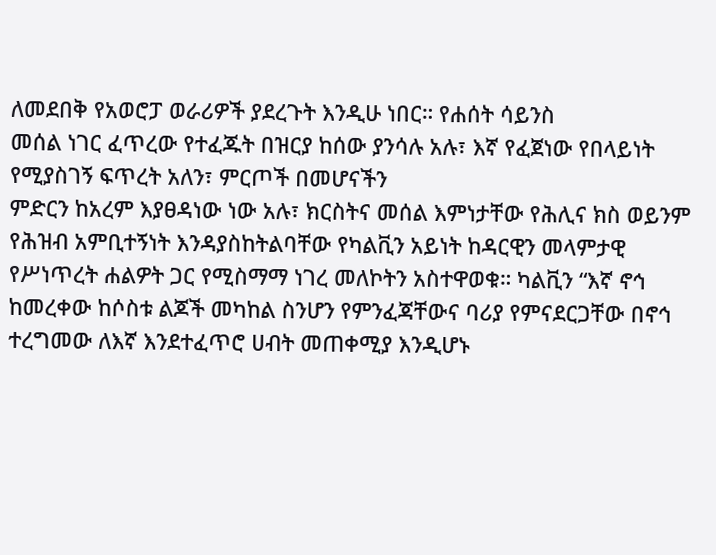ለመደበቅ የአወሮፓ ወራሪዎች ያደረጉት እንዲሁ ነበር። የሐሰት ሳይንስ
መሰል ነገር ፈጥረው የተፈጁት በዝርያ ከሰው ያንሳሉ አሉ፣ እኛ የፈጀነው የበላይነት የሚያስገኝ ፍጥረት አለን፣ ምርጦች በመሆናችን
ምድርን ከአረም እያፀዳነው ነው አሉ፣ ክርስትና መሰል እምነታቸው የሕሊና ክስ ወይንም የሕዝብ አምቢተኝነት እንዳያስከትልባቸው የካልቪን አይነት ከዳርዊን መላምታዊ የሥነጥረት ሐልዎት ጋር የሚስማማ ነገረ መለኮትን አስተዋወቁ። ካልቪን “እኛ ኖኅ
ከመረቀው ከሶስቱ ልጆች መካከል ስንሆን የምንፈጃቸውና ባሪያ የምናደርጋቸው በኖኅ ተረግመው ለእኛ እንደተፈጥሮ ሀብት መጠቀሚያ እንዲሆኑ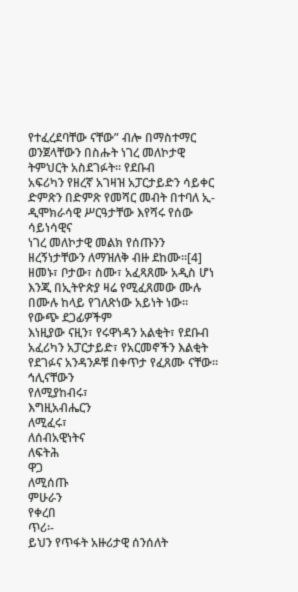የተፈረደባቸው ናቸው” ብሎ በማስተማር
ወንጀላቸውን በስሑት ነገረ መለኮታዊ ትምህርት አስደገፉት። የደቡብ
አፍሪካን የዘረኛ አገዛዝ አፓርታይድን ሳይቀር ድምጽን በድምጽ የመሻር መብት በተባለ ኢ-ዲሞክራሳዊ ሥርዓታቸው እየሻሩ የሰው ሳይነሳዊና
ነገረ መለኮታዊ መልክ የሰጡንን ዘረኝነታቸውን ለማዝለቅ ብዙ ደከሙ።[4]
ዘመኑ፣ ቦታው፣ ስሙ፣ አፈጻጸሙ አዲስ ሆነ እንጂ በኢትዮጵያ ዛሬ የሚፈጸመው ሙሉ በሙሉ ከላይ የገለጽነው አይነት ነው። የውጭ ደጋፊዎችም
እነዚያው ናዚን፣ የሩዋነዳን አልቂት፣ የደቡብ አፈሪካን አፓርታይድ፣ የአርመኖችን እልቂት የደገፉና አንዳንዶቹ በቀጥታ የፈጸሙ ናቸው።
ኅሊናቸውን
የለሚያከብሩ፣
እግዚአብሔርን
ለሚፈሩ፣
ለሰብአዊነትና
ለፍትሕ
ዋጋ
ለሚሰጡ
ምሁራን
የቀረበ
ጥሪ፡-
ይህን የጥፋት አዙሪታዊ ሰንሰለት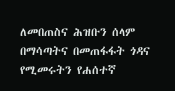ለመበጠስና ሕዝቡን ሰላም በማሳጣትና በመጠፋፋት ጎዳና የሚመሩትን የሐሰተኛ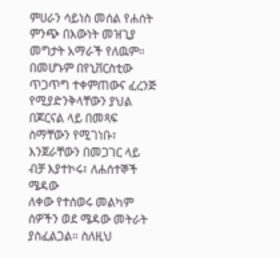ምሀራን ሳይነስ መሰል የሐሰት ምንጭ በእውነት መዝጊያ መግታት አማራች የለዉም። በመሆኑም በየኒቨርስቲው ጥጋጥግ ተቀምጠውና ፈረንጅ
የሚያድንቅላቸውን ያህል በጆርናል ላይ በመጻፍ ስማቸውን የሚገነቡ፣ እንጀራቸውን በመጋገር ላይ ብቻ እያተኮሩ፣ ለሐሰተኞች ሜዳው
ለቀው የተሰወሩ መልካም ሰዎችን ወደ ሜዳው መትራት ያስፈልጋል። ስለዚህ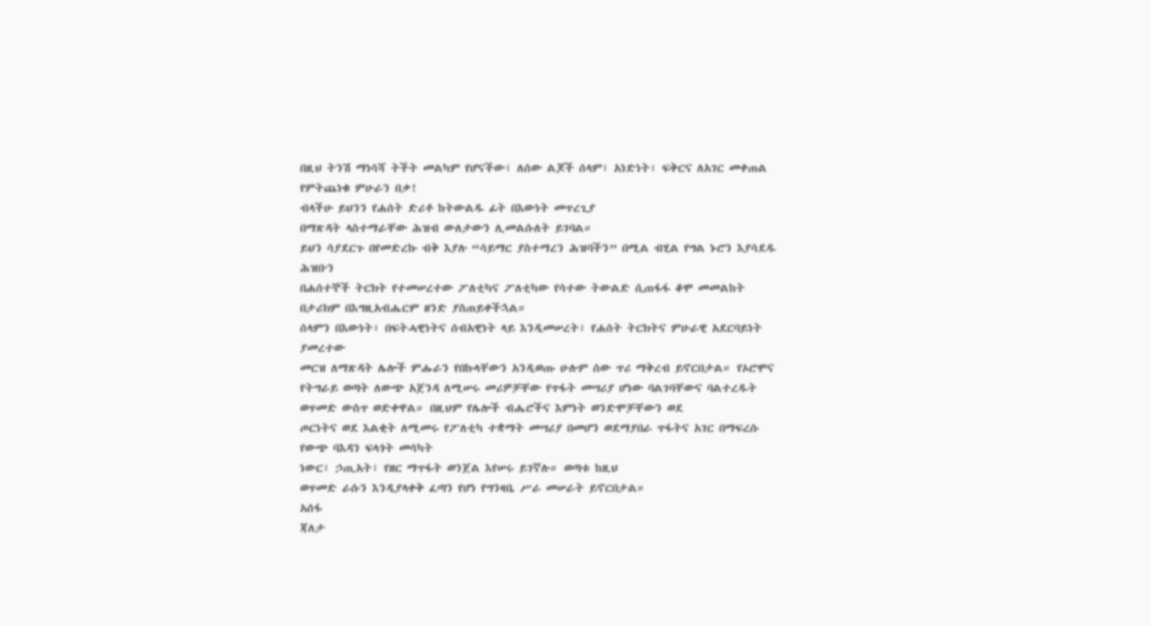በዚህ ትንሽ ማነሳሻ ትችት መልካም የሆናችው፣ ለሰው ልጆች ሰላም፣ አነድነት፣ ፍቅርና ለአገር መቀጠል የምትጨነቁ ምሁራን በቃ!
ብላችሁ ይህንን የሐሰት ድሪቶ ከትውልዱ ፊት በእውነት መጥረጊያ
በማጽዳት ላስተማራቸው ሕዝብ ውለታውን ሊመልሱለት ይገባል።
ይህን ሳያደርጉ በየመድረኩ ብቅ እያሉ “ሳይማር ያስተማረን ሕዝባችን” በሚል ብሂል የግል ኑሮን እያሳደዱ ሕዝቡን
በሐሰተኞች ትርክት የተመሠረተው ፖለቲካና ፖለቲካው የሳተው ትውልድ ሲጠፋፋ ቆሞ መመልከት በታሪክም በእግዚአብሔርም ዘንድ ያስጠይቀችኋል።
ሰላምን በእውነት፣ በፍትሓዊነትና ሰብአዊነት ላይ እንዲመሠረት፣ የሐሰት ትርክትና ምሁራዊ አደርባይነት ያመረተው
መርዝ ለማጽዳት ሌሎች ምሑራን የበኩላቸውን አንዲወጡ ሁሉም ሰው ጥሪ ማቅረብ ይኖርበታል። የኦሮሞና የትግራይ ወጣት ለውጭ አጀንዳ ለሚሠሩ መሪዎቻቸው የጥፋት መሣሪያ ሆነው ባልገባቸውና ባልተረዱት ወጥመድ ውስጥ ወድቀዋል። በዚህም የሌሎች ብሔሮችና እምነት ወንድሞቻቸውን ወደ
ጦርነትና ወደ እልቂት ለሚመሩ የፖለቲካ ተቋማት መሣሪያ በመሆን ወደማያበራ ጥፋትና አገር በማፍረሱ የውጭ ባእዳን ፍላጎት መሳካት
ነውር፣ ኃጢአት፣ የዘር ማጥፋት ወንጀል እየሠሩ ይገኛሉ። ወጣቱ ከዚህ
ወጥመድ ራሱን እንዲያላቀቅ ፈጣን የሆነ የግንዛቤ ሥራ መሠራት ይኖርበታል።
አሰፋ
ጃለታ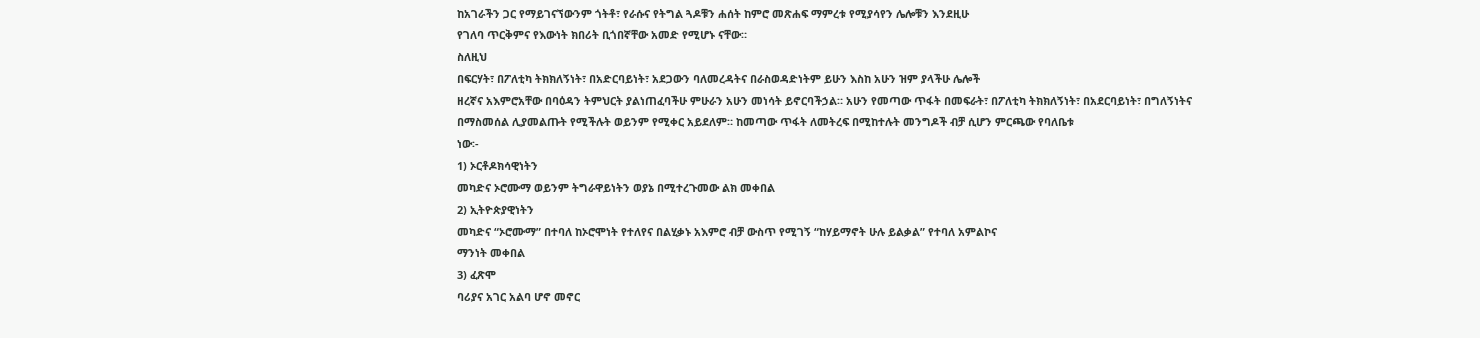ከአገራችን ጋር የማይገናኘውንም ጎትቶ፣ የራሱና የትግል ጓዶቹን ሐሰት ከምሮ መጽሐፍ ማምረቱ የሚያሳየን ሌሎቹን እንደዚሁ
የገለባ ጥርቅምና የእውነት ክበሪት ቢጎበኛቸው አመድ የሚሆኑ ናቸው።
ስለዚህ
በፍርሃት፣ በፖለቲካ ትክክለኝነት፣ በአድርባይነት፣ አደጋውን ባለመረዳትና በራስወዳድነትም ይሁን እስከ አሁን ዝም ያላችሁ ሌሎች
ዘረኛና አእምሮአቸው በባዕዳን ትምህርት ያልነጠፈባችሁ ምሁራን አሁን መነሳት ይኖርባችኃል። አሁን የመጣው ጥፋት በመፍራት፣ በፖለቲካ ትክክለኝነት፣ በአደርባይነት፣ በግለኝነትና
በማስመሰል ሊያመልጡት የሚችሉት ወይንም የሚቀር አይደለም። ከመጣው ጥፋት ለመትረፍ በሚከተሉት መንግዶች ብቻ ሲሆን ምርጫው የባለቤቱ
ነው፡-
1) ኦርቶዶክሳዊነትን
መካድና ኦሮሙማ ወይንም ትግራዋይነትን ወያኔ በሚተረጉመው ልክ መቀበል
2) ኢትዮጵያዊነትን
መካድና “ኦሮሙማ” በተባለ ከኦሮሞነት የተለየና በልሂቃኑ አእምሮ ብቻ ውስጥ የሚገኝ “ከሃይማኖት ሁሉ ይልቃል” የተባለ አምልኮና
ማንነት መቀበል
3) ፈጽሞ
ባሪያና አገር አልባ ሆኖ መኖር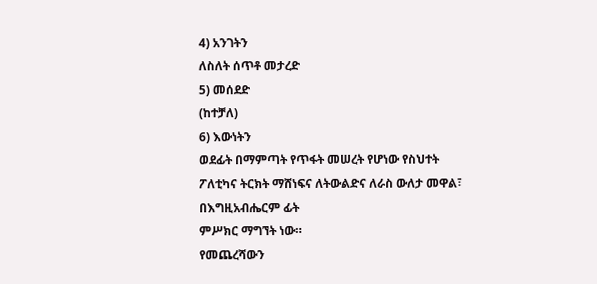4) አንገትን
ለስለት ሰጥቶ መታረድ
5) መሰደድ
(ከተቻለ)
6) እውነትን
ወደፊት በማምጣት የጥፋት መሠረት የሆነው የስህተት ፖለቲካና ትርክት ማሸነፍና ለትውልድና ለራስ ውለታ መዋል፣ በእግዚአብሔርም ፊት
ምሥክር ማግኘት ነው።
የመጨረሻውን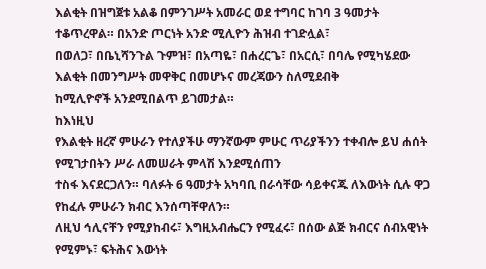እልቂት በዝግጀቱ አልቆ በምንገሥት አመራር ወደ ተግባር ከገባ 3 ዓመታት ተቆጥረዋል። በአንድ ጦርነት አንድ ሚሊዮን ሕዝብ ተገድሏል፣
በወለጋ፣ በቤኒሻንጉል ጉምዝ፣ በአጣዬ፣ በሐረርጌ፣ በአርሲ፣ በባሌ የሚካሄደው እልቂት በመንግሥት መዋቅር በመሆኑና መረጃውን ስለሚደብቅ
ከሚሊዮኖች አንደሚበልጥ ይገመታል።
ከእነዚህ
የእልቂት ዘረኛ ምሁራን የተለያችሁ ማንኛውም ምሁር ጥሪያችንን ተቀብሎ ይህ ሐሰት የሚገታበትን ሥራ ለመሠራት ምላሽ እንደሚሰጠን
ተስፋ እናደርጋለን። ባለፉት 6 ዓመታት አካባቢ በራሳቸው ሳይቀናጁ ለእውነት ሲሉ ዋጋ የከፈሉ ምሁራን ክብር እንሰጣቸዋለን።
ለዚህ ኅሊናቸን የሚያከብሩ፣ እግዚአብሔርን የሚፈሩ፣ በሰው ልጅ ክብርና ሰብአዊነት የሚምኑ፣ ፍትሕና እውነት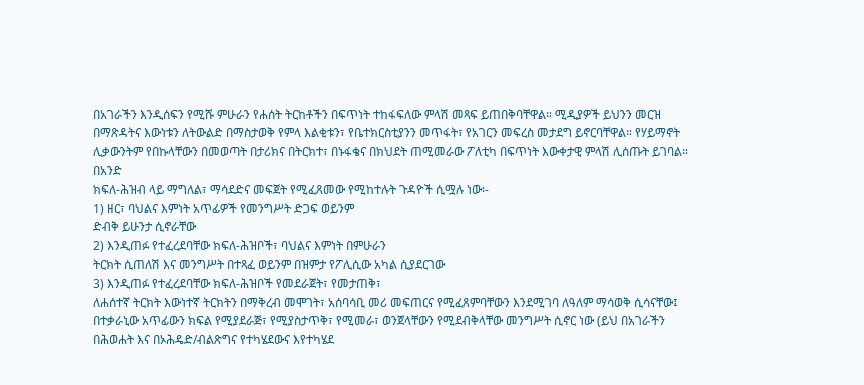በአገራችን እንዲሰፍን የሚሹ ምሁራን የሐሰት ትርከቶችን በፍጥነት ተከፋፍለው ምላሽ መጻፍ ይጠበቅባቸዋል። ሚዲያዎች ይህንን መርዝ
በማጽዳትና እውነቱን ለትውልድ በማስታወቅ የምላ እልቂቱን፣ የቤተክርስቲያንን መጥፋት፣ የአገርን መፍረስ መታደግ ይኖርባቸዋል። የሃይማኖት
ሊቃውንትም የበኩላቸውን በመወጣት በታሪክና በትርክተ፣ በኑፋቄና በክህደት ጠሚመራው ፖለቲካ በፍጥነት እውቀታዊ ምላሽ ሊሰጡት ይገባል።
በአንድ
ክፍለ-ሕዝብ ላይ ማግለል፣ ማሳደድና መፍጀት የሚፈጸመው የሚከተሉት ጉዳዮች ሲሟሉ ነው፡-
1) ዘር፣ ባህልና እምነት አጥፊዎች የመንግሥት ድጋፍ ወይንም
ድብቅ ይሁንታ ሲኖራቸው
2) እንዲጠፉ የተፈረደባቸው ክፍለ-ሕዝቦች፣ ባህልና እምነት በምሁራን
ትርክት ሲጠለሽ እና መንግሥት በተጻፈ ወይንም በዝምታ የፖሊሲው አካል ሲያደርገው
3) እንዲጠፉ የተፈረደባቸው ክፍለ-ሕዝቦች የመደራጀት፣ የመታጠቅ፣
ለሐሰተኛ ትርክት እውነተኛ ትርክትን በማቅረብ መሞገት፣ አሰባሳቢ መሪ መፍጠርና የሚፈጸምባቸውን እንደሚገባ ለዓለም ማሳወቅ ሲሳናቸው፤
በተቃራኒው አጥፊውን ክፍል የሚያደራጅ፣ የሚያስታጥቅ፣ የሚመራ፣ ወንጀላቸውን የሚደብቅላቸው መንግሥት ሲኖር ነው (ይህ በአገራችን
በሕወሐት እና በኦሕዴድ/ብልጽግና የተካሄደውና እየተካሄደ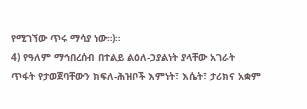የሚገኘው ጥሩ ማሳያ ነው።)።
4) የዓለም ማኅበረሰብ በተልይ ልዕለ-ኃያልነት ያላቸው አገራት
ጥፋት የታወጀባቸውን ክፍለ-ሕዝቦች እምነት፣ እሴት፣ ታሪክና አቋም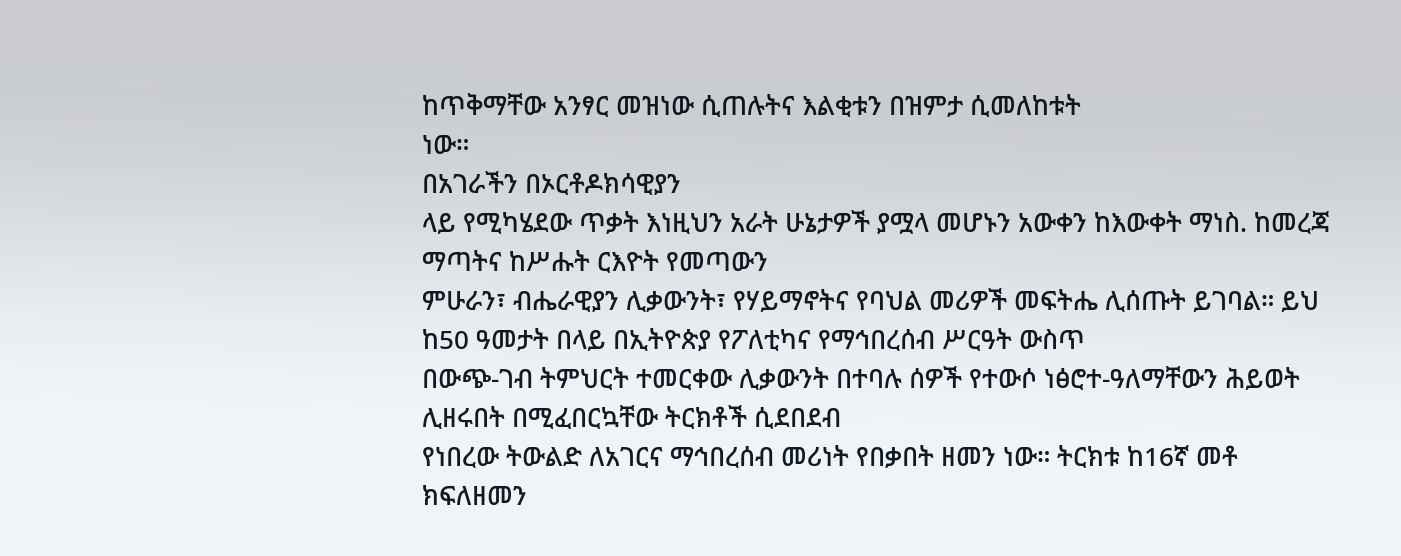ከጥቅማቸው አንፃር መዝነው ሲጠሉትና እልቂቱን በዝምታ ሲመለከቱት
ነው።
በአገራችን በኦርቶዶክሳዊያን
ላይ የሚካሄደው ጥቃት እነዚህን አራት ሁኔታዎች ያሟላ መሆኑን አውቀን ከእውቀት ማነስ. ከመረጃ ማጣትና ከሥሑት ርእዮት የመጣውን
ምሁራን፣ ብሔራዊያን ሊቃውንት፣ የሃይማኖትና የባህል መሪዎች መፍትሔ ሊሰጡት ይገባል። ይህ ከ50 ዓመታት በላይ በኢትዮጵያ የፖለቲካና የማኅበረሰብ ሥርዓት ውስጥ
በውጭ-ገብ ትምህርት ተመርቀው ሊቃውንት በተባሉ ሰዎች የተውሶ ነፅሮተ-ዓለማቸውን ሕይወት ሊዘሩበት በሚፈበርኳቸው ትርክቶች ሲደበደብ
የነበረው ትውልድ ለአገርና ማኅበረሰብ መሪነት የበቃበት ዘመን ነው። ትርክቱ ከ16ኛ መቶ ክፍለዘመን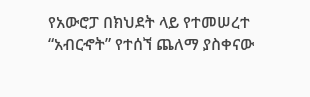የአውሮፓ በክህደት ላይ የተመሠረተ
“አብርኆት” የተሰኘ ጨለማ ያስቀናው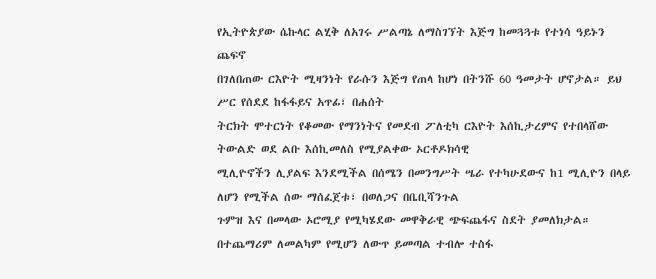የኢትዮጵያው ሴኩላር ልሂቅ ለአገሩ ሥልጣኔ ለማስገኘት እጅግ ከመጓጓቱ የተነሳ ዓይኑን ጨፍኖ
በገለበጠው ርእዮት ሚዛንነት የራሱን እጅግ የጠላ ከሆነ በትንሹ 60 ዓመታት ሆኖታል። ይህ ሥር የሰደደ ከፋፋይና አጥፊ፣ በሐሰት
ትርክት ሞተርነት የቆመው የማንነትና የመደብ ፖለቲካ ርእዮት እሰኪታረምና የተበላሸው ትውልድ ወደ ልቡ እሰኪመለስ የሚያልቀው ኦርቶዶክሳዊ
ሚሊዮኖችን ሊያልፍ እንደሚችል በሰሜን በመንግሥት ሤራ የተካሁደውና ከ1 ሚሊዮን በላይ ለሆን የሚችል ሰው ማሰፈጀቱ፣ በወለጋና በቤቢሻንጉል
ጉምዝ እና በመላው ኦሮሚያ የሚካሄደው መዋቅራዊ ጭፍጨፋና ስደት ያመለክታል። በተጨማሪም ለመልካም የሚሆን ለውጥ ይመጣል ተብሎ ተስፋ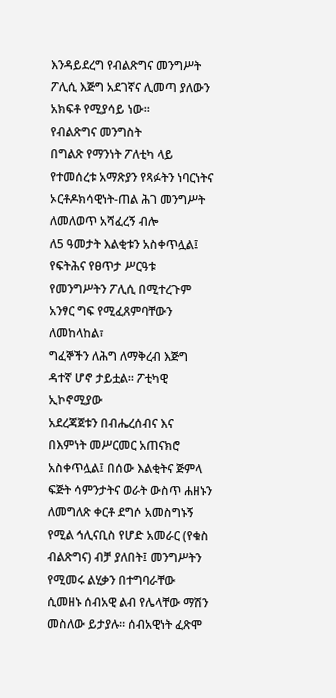እንዳይደረግ የብልጽግና መንግሥት ፖሊሲ እጅግ አደገኛና ሊመጣ ያለውን አክፍቶ የሚያሳይ ነው።
የብልጽግና መንግስት
በግልጽ የማንነት ፖለቲካ ላይ የተመሰረቱ አማጽያን የጻፉትን ነባርነትና ኦርቶዶክሳዊነት-ጠል ሕገ መንግሥት ለመለወጥ አሻፈረኝ ብሎ
ለ5 ዓመታት እልቂቱን አስቀጥሏል፤ የፍትሕና የፀጥታ ሥርዓቱ የመንግሥትን ፖሊሲ በሚተረጉም አንፃር ግፍ የሚፈጸምባቸውን ለመከላከል፣
ግፈኞችን ለሕግ ለማቅረብ እጅግ ዳተኛ ሆኖ ታይቷል። ፖቲካዊ ኢኮኖሚያው
አደረጃጀቱን በብሔረሰብና እና በእምነት መሥርመር አጠናክሮ አስቀጥሏል፤ በሰው እልቂትና ጅምላ ፍጅት ሳምንታትና ወራት ውስጥ ሐዘኑን
ለመግለጽ ቀርቶ ደግሶ አመስግኑኝ የሚል ኅሊናቢስ የሆድ አመራር (የቁስ ብልጽግና) ብቻ ያለበት፤ መንግሥትን የሚመሩ ልሂቃን በተግባራቸው
ሲመዘኑ ሰብአዊ ልብ የሌላቸው ማሽን መስለው ይታያሉ። ሰብአዊነት ፈጽሞ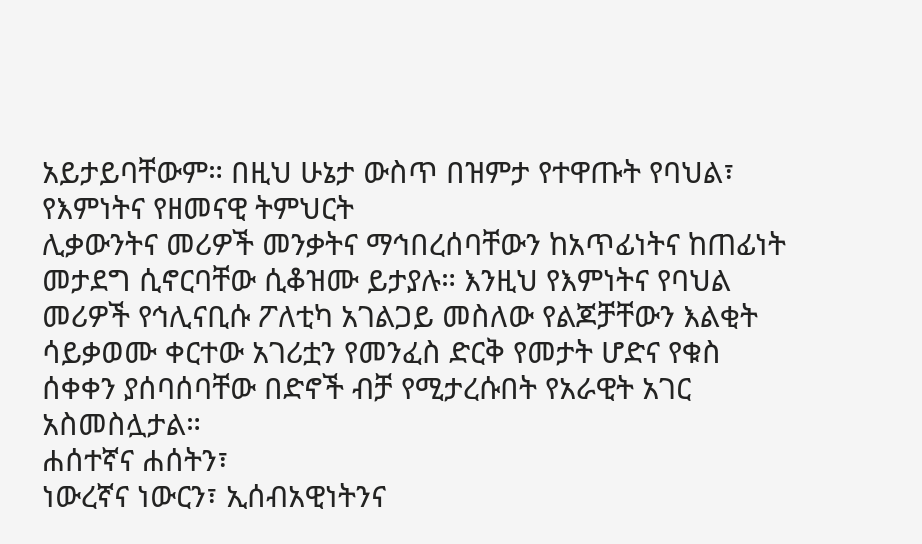አይታይባቸውም። በዚህ ሁኔታ ውስጥ በዝምታ የተዋጡት የባህል፣ የእምነትና የዘመናዊ ትምህርት
ሊቃውንትና መሪዎች መንቃትና ማኅበረሰባቸውን ከአጥፊነትና ከጠፊነት መታደግ ሲኖርባቸው ሲቆዝሙ ይታያሉ። እንዚህ የእምነትና የባህል
መሪዎች የኅሊናቢሱ ፖለቲካ አገልጋይ መስለው የልጆቻቸውን እልቂት ሳይቃወሙ ቀርተው አገሪቷን የመንፈስ ድርቅ የመታት ሆድና የቁስ
ሰቀቀን ያሰባሰባቸው በድኖች ብቻ የሚታረሱበት የአራዊት አገር አስመስሏታል።
ሐሰተኛና ሐሰትን፣
ነውረኛና ነውርን፣ ኢሰብአዊነትንና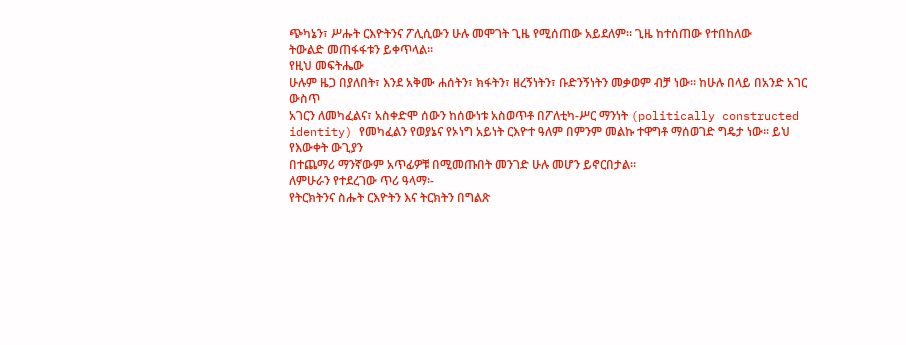ጭካኔን፣ ሥሑት ርእዮትንና ፖሊሲውን ሁሉ መሞገት ጊዜ የሚሰጠው አይደለም። ጊዜ ከተሰጠው የተበከለው
ትውልድ መጠፋፋቱን ይቀጥላል።
የዚህ መፍትሔው
ሁሉም ዜጋ በያለበት፣ እንደ አቅሙ ሐሰትን፣ ክፋትን፣ ዘረኝነትን፣ ቡድንኝነትን መቃወም ብቻ ነው። ከሁሉ በላይ በአንድ አገር ውስጥ
አገርን ለመካፈልና፣ አስቀድሞ ሰውን ከሰውነቱ አስወጥቶ በፖለቲካ-ሥር ማንነት (politically constructed
identity) የመካፈልን የወያኔና የኦነግ አይነት ርእዮተ ዓለም በምንም መልኩ ተዋግቶ ማሰወገድ ግዴታ ነው። ይህ የእውቀት ውጊያን
በተጨማሪ ማንኛውም አጥፊዎቹ በሚመጡበት መንገድ ሁሉ መሆን ይኖርበታል።
ለምሁራን የተደረገው ጥሪ ዓላማ፡-
የትርክትንና ስሑት ርእዮትን እና ትርክትን በግልጽ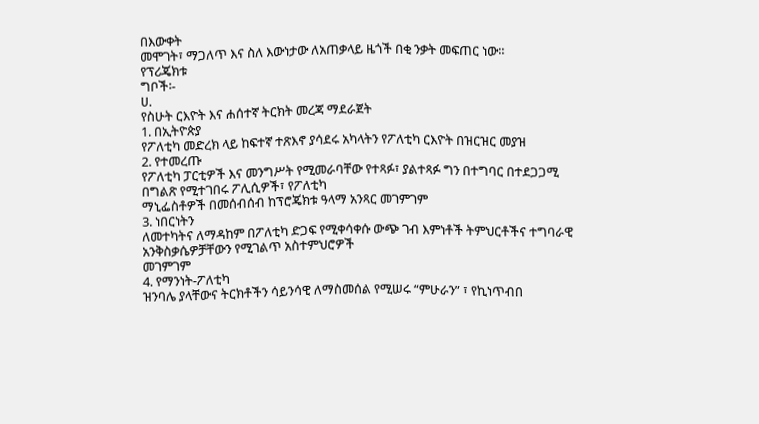በእውቀት
መሞገት፣ ማጋለጥ እና ስለ እውነታው ለአጠቃላይ ዜጎች በቂ ንቃት መፍጠር ነው።
የፕሪጄክቱ
ግቦች፡-
ሀ.
የስሁት ርእዮት እና ሐሰተኛ ትርክት መረጃ ማደራጀት
1. በኢትዮጵያ
የፖለቲካ መድረክ ላይ ከፍተኛ ተጽእኖ ያሳደሩ አካላትን የፖለቲካ ርእዮት በዝርዝር መያዝ
2. የተመረጡ
የፖለቲካ ፓርቲዎች እና መንግሥት የሚመራባቸው የተጻፉ፣ ያልተጻፉ ግን በተግባር በተደጋጋሚ በግልጽ የሚተገበሩ ፖሊሲዎች፣ የፖለቲካ
ማኒፌስቶዎች በመሰብሰብ ከፕሮጄክቱ ዓላማ አንጻር መገምገም
3. ነበርነትን
ለመተካትና ለማዳከም በፖለቲካ ድጋፍ የሚቀሳቀሱ ውጭ ገብ እምነቶች ትምህርቶችና ተግባራዊ አንቅስቃሴዎቻቸውን የሚገልጥ አስተምህሮዎች
መገምገም
4. የማንነት-ፖለቲካ
ዝንባሌ ያላቸውና ትርክቶችን ሳይንሳዊ ለማስመሰል የሚሠሩ “ምሁራን” ፣ የኪነጥብበ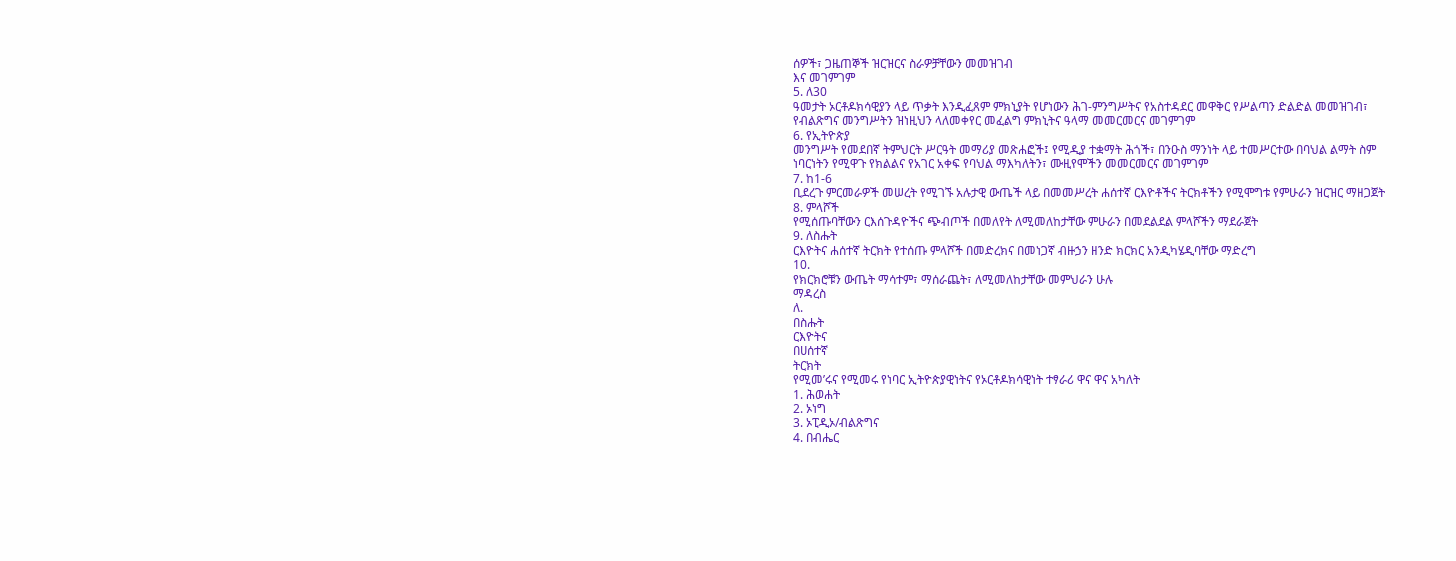ሰዎች፣ ጋዜጠኞች ዝርዝርና ስራዎቻቸውን መመዝገብ
እና መገምገም
5. ለ30
ዓመታት ኦርቶዶክሳዊያን ላይ ጥቃት እንዲፈጸም ምክኒያት የሆነውን ሕገ-ምንግሥትና የአስተዳደር መዋቅር የሥልጣን ድልድል መመዝገብ፣
የብልጽግና መንግሥትን ዝነዚህን ላለመቀየር መፈልግ ምክኒትና ዓላማ መመርመርና መገምገም
6. የኢትዮጵያ
መንግሥት የመደበኛ ትምህርት ሥርዓት መማሪያ መጽሐፎች፤ የሚዲያ ተቋማት ሕጎች፣ በንዑስ ማንነት ላይ ተመሥርተው በባህል ልማት ስም
ነባርነትን የሚዋጉ የክልልና የአገር አቀፍ የባህል ማእካለትን፣ ሙዚየሞችን መመርመርና መገምገም
7. ከ1-6
ቢደረጉ ምርመራዎች መሠረት የሚገኙ አሉታዊ ውጤች ላይ በመመሥረት ሐሰተኛ ርእዮቶችና ትርክቶችን የሚሞግቱ የምሁራን ዝርዝር ማዘጋጀት
8. ምላሾች
የሚሰጡባቸውን ርእሰጉዳዮችና ጭብጦች በመለየት ለሚመለከታቸው ምሁራን በመደልደል ምላሾችን ማደራጀት
9. ለስሑት
ርእዮትና ሐሰተኛ ትርክት የተሰጡ ምላሾች በመድረክና በመነጋኛ ብዙኃን ዘንድ ክርክር አንዲካሄዲባቸው ማድረግ
10.
የክርክሮቹን ውጤት ማሳተም፣ ማሰራጨት፣ ለሚመለከታቸው መምህራን ሁሉ
ማዳረስ
ለ.
በስሑት
ርእዮትና
በሀሰተኛ
ትርክት
የሚመ’ሩና የሚመሩ የነባር ኢትዮጵያዊነትና የኦርቶዶክሳዊነት ተፃራሪ ዋና ዋና አካለት
1. ሕወሐት
2. ኦነግ
3. ኦፒዲኦ/ብልጽግና
4. በብሔር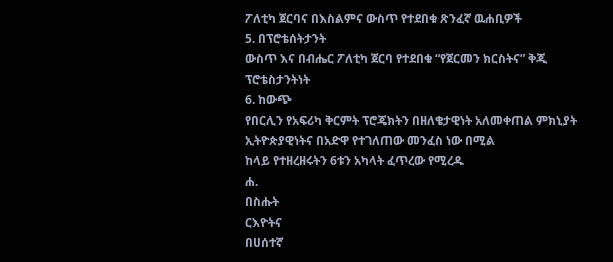ፖለቲካ ጀርባና በእስልምና ውስጥ የተደበቁ ጽንፈኛ ዉሐቢዎች
5. በፕሮቴሰትታንት
ውስጥ እና በብሔር ፖለቲካ ጀርባ የተደበቁ “የጀርመን ክርስትና” ቅጂ ፕሮቴስታንትነት
6. ከውጭ
የበርሊን የአፍሪካ ቅርምት ፕሮጄክትን በዘለቄታዊነት አለመቀጠል ምክኒያት ኢትዮጵያዊነትና በአድዋ የተገለጠው መንፈስ ነው በሚል
ከላይ የተዘረዘሩትን 6ቱን አካላት ፈጥረው የሚረዱ
ሐ.
በስሑት
ርእዮትና
በሀሰተኛ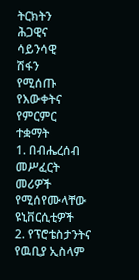ትርክትን
ሕጋዊና
ሳይንሳዊ
ሽፋን
የሚሰጡ
የእውቀትና
የምርምር
ተቋማት
1. በብሔረሰብ
መሥፈርት መሪዎች የሚሰየሙላቸው ዩኒቨርሲቲዎች
2. የፕሮቴስታንትና
የዉቢያ ኢስላም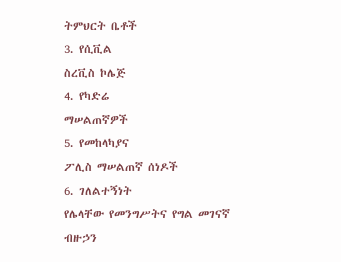ትምህርት ቤቶች
3. የሲቪል
ስረቪስ ኮሌጅ
4. የካድሬ
ማሠልጠኛዎች
5. የመከላካያና
ፖሊስ ማሠልጠኛ ሰነዶች
6. ገለልተኝነት
የሌላቸው የመንግሥትና የግል መገናኛ ብዙኃን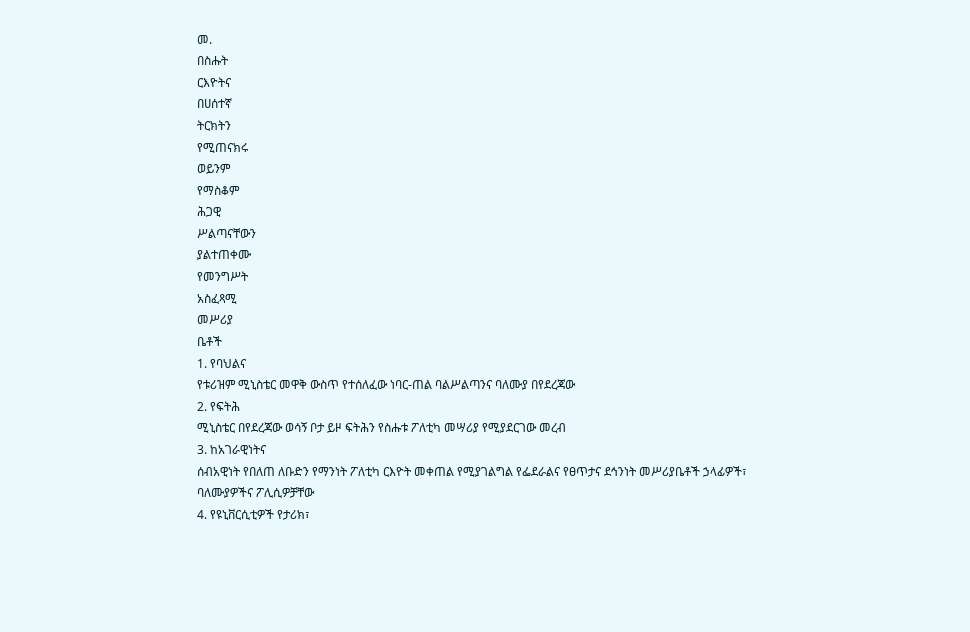መ.
በስሑት
ርእዮትና
በሀሰተኛ
ትርክትን
የሚጠናክሩ
ወይንም
የማስቆም
ሕጋዊ
ሥልጣናቸውን
ያልተጠቀሙ
የመንግሥት
አስፈጻሚ
መሥሪያ
ቤቶች
1. የባህልና
የቱሪዝም ሚኒስቴር መዋቅ ውስጥ የተሰለፈው ነባር-ጠል ባልሥልጣንና ባለሙያ በየደረጃው
2. የፍትሕ
ሚኒስቴር በየደረጃው ወሳኝ ቦታ ይዞ ፍትሕን የስሑቱ ፖለቲካ መሣሪያ የሚያደርገው መረብ
3. ከአገራዊነትና
ሰብአዊነት የበለጠ ለቡድን የማንነት ፖለቲካ ርእዮት መቀጠል የሚያገልግል የፌደራልና የፀጥታና ደኅንነት መሥሪያቤቶች ኃላፊዎች፣
ባለሙያዎችና ፖሊሲዎቻቸው
4. የዩኒቨርሲቲዎች የታሪክ፣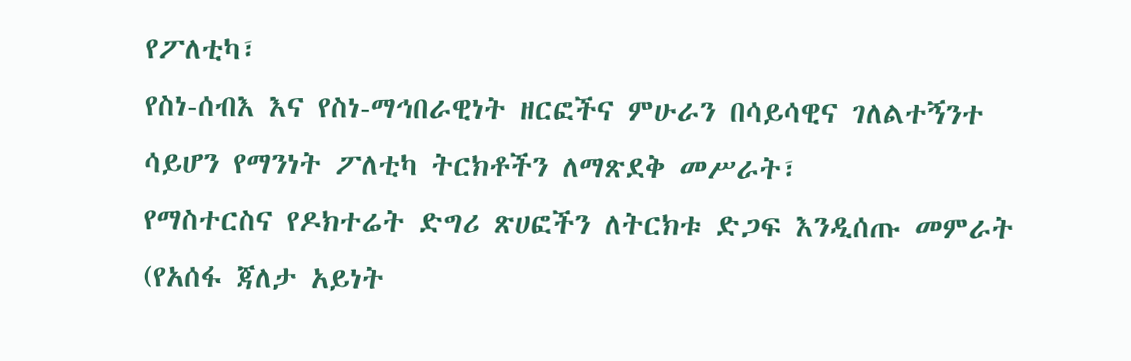የፖለቲካ፣
የስነ-ሰብእ እና የስነ-ማኅበራዊነት ዘርፎችና ምሁራን በሳይሳዊና ገለልተኝንተ ሳይሆን የማንነት ፖለቲካ ትርክቶችን ለማጽደቅ መሥራት፣
የማስተርስና የዶክተሬት ድግሪ ጽሀፎችን ለትርክቱ ድጋፍ እንዲሰጡ መምራት (የአሰፋ ጃለታ አይነት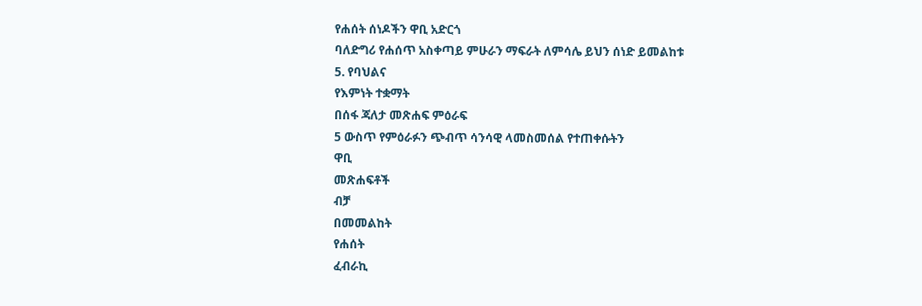የሐሰት ሰነዶችን ዋቢ አድርጎ
ባለድግሪ የሐሰጥ አስቀጣይ ምሁራን ማፍራት ለምሳሌ ይህን ሰነድ ይመልከቱ
5. የባህልና
የእምነት ተቋማት
በሰፋ ጃለታ መጽሐፍ ምዕራፍ
5 ውስጥ የምዕራፉን ጭብጥ ሳንሳዊ ላመስመሰል የተጠቀሱትን
ዋቢ
መጽሐፍቶች
ብቻ
በመመልከት
የሐሰት
ፈብራኪ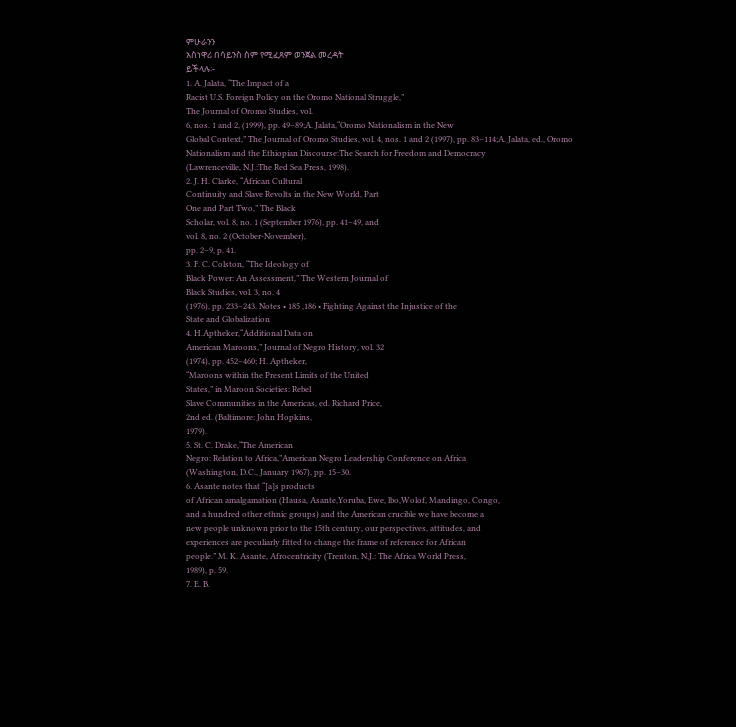ምሁራንን
አስነዋሪ በሳይንስ ስም የሚፈጸም ወንጀል መረዳት
ይችላሉ፡-
1. A. Jalata, “The Impact of a
Racist U.S. Foreign Policy on the Oromo National Struggle,”
The Journal of Oromo Studies, vol.
6, nos. 1 and 2, (1999), pp. 49–89;A. Jalata,“Oromo Nationalism in the New
Global Context,” The Journal of Oromo Studies, vol. 4, nos. 1 and 2 (1997), pp. 83–114;A. Jalata, ed., Oromo
Nationalism and the Ethiopian Discourse:The Search for Freedom and Democracy
(Lawrenceville, N.J.:The Red Sea Press, 1998).
2. J. H. Clarke, “African Cultural
Continuity and Slave Revolts in the New World, Part
One and Part Two,” The Black
Scholar, vol. 8, no. 1 (September 1976), pp. 41–49, and
vol. 8, no. 2 (October-November),
pp. 2–9, p. 41.
3. F. C. Colston, “The Ideology of
Black Power: An Assessment,” The Western Journal of
Black Studies, vol. 3, no. 4
(1976), pp. 233–243. Notes • 185 ,186 • Fighting Against the Injustice of the
State and Globalization
4. H.Aptheker,“Additional Data on
American Maroons,” Journal of Negro History, vol. 32
(1974), pp. 452–460; H. Aptheker,
“Maroons within the Present Limits of the United
States,” in Maroon Societies: Rebel
Slave Communities in the Americas, ed. Richard Price,
2nd ed. (Baltimore: John Hopkins,
1979).
5. St. C. Drake,“The American
Negro: Relation to Africa,”American Negro Leadership Conference on Africa
(Washington, D.C., January 1967), pp. 15–30.
6. Asante notes that “[a]s products
of African amalgamation (Hausa, Asante,Yoruba, Ewe, lbo,Wolof, Mandingo, Congo,
and a hundred other ethnic groups) and the American crucible we have become a
new people unknown prior to the 15th century, our perspectives, attitudes, and
experiences are peculiarly fitted to change the frame of reference for African
people.” M. K. Asante, Afrocentricity (Trenton, N.J.: The Africa World Press,
1989), p. 59.
7. E. B.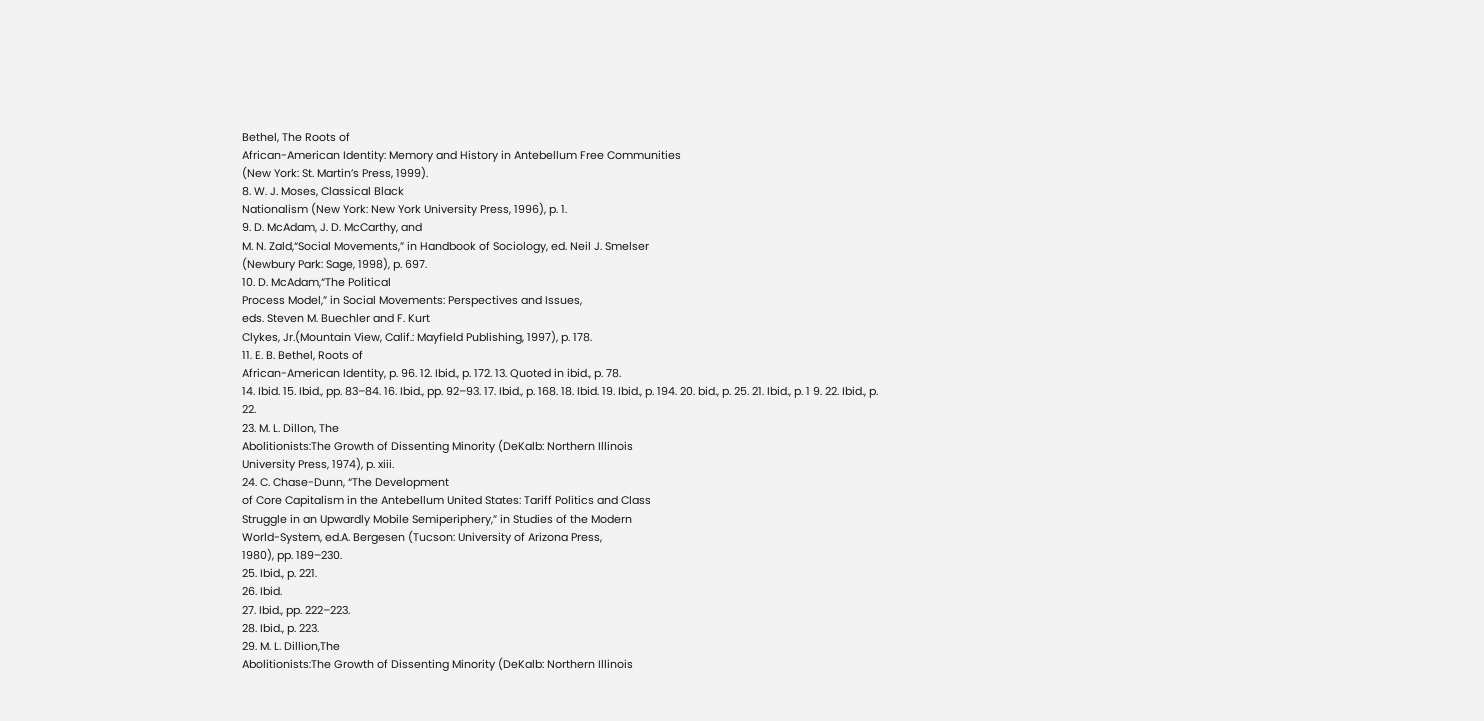Bethel, The Roots of
African-American Identity: Memory and History in Antebellum Free Communities
(New York: St. Martin’s Press, 1999).
8. W. J. Moses, Classical Black
Nationalism (New York: New York University Press, 1996), p. 1.
9. D. McAdam, J. D. McCarthy, and
M. N. Zald,“Social Movements,” in Handbook of Sociology, ed. Neil J. Smelser
(Newbury Park: Sage, 1998), p. 697.
10. D. McAdam,“The Political
Process Model,” in Social Movements: Perspectives and Issues,
eds. Steven M. Buechler and F. Kurt
Clykes, Jr.(Mountain View, Calif.: Mayfield Publishing, 1997), p. 178.
11. E. B. Bethel, Roots of
African-American Identity, p. 96. 12. Ibid., p. 172. 13. Quoted in ibid., p. 78.
14. Ibid. 15. Ibid., pp. 83–84. 16. Ibid., pp. 92–93. 17. Ibid., p. 168. 18. Ibid. 19. Ibid., p. 194. 20. bid., p. 25. 21. Ibid., p. 1 9. 22. Ibid., p.
22.
23. M. L. Dillon, The
Abolitionists:The Growth of Dissenting Minority (DeKalb: Northern Illinois
University Press, 1974), p. xiii.
24. C. Chase-Dunn, “The Development
of Core Capitalism in the Antebellum United States: Tariff Politics and Class
Struggle in an Upwardly Mobile Semiperiphery,” in Studies of the Modern
World-System, ed.A. Bergesen (Tucson: University of Arizona Press,
1980), pp. 189–230.
25. Ibid., p. 221.
26. Ibid.
27. Ibid., pp. 222–223.
28. Ibid., p. 223.
29. M. L. Dillion,The
Abolitionists:The Growth of Dissenting Minority (DeKalb: Northern Illinois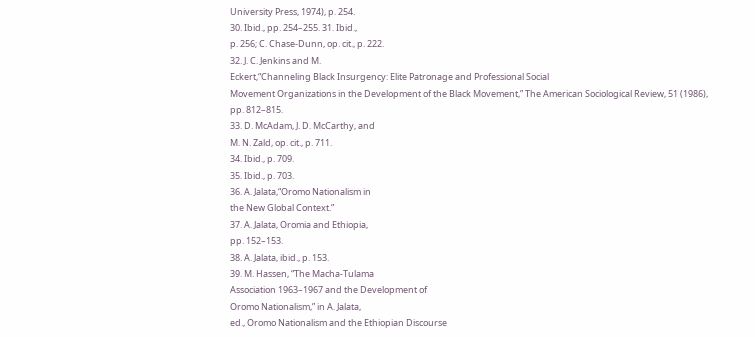University Press, 1974), p. 254.
30. Ibid., pp. 254–255. 31. Ibid.,
p. 256; C. Chase-Dunn, op. cit., p. 222.
32. J. C. Jenkins and M.
Eckert,“Channeling Black Insurgency: Elite Patronage and Professional Social
Movement Organizations in the Development of the Black Movement,” The American Sociological Review, 51 (1986),
pp. 812–815.
33. D. McAdam, J. D. McCarthy, and
M. N. Zald, op. cit., p. 711.
34. Ibid., p. 709.
35. Ibid., p. 703.
36. A. Jalata,“Oromo Nationalism in
the New Global Context.”
37. A. Jalata, Oromia and Ethiopia,
pp. 152–153.
38. A. Jalata, ibid., p. 153.
39. M. Hassen, “The Macha-Tulama
Association 1963–1967 and the Development of
Oromo Nationalism,” in A. Jalata,
ed., Oromo Nationalism and the Ethiopian Discourse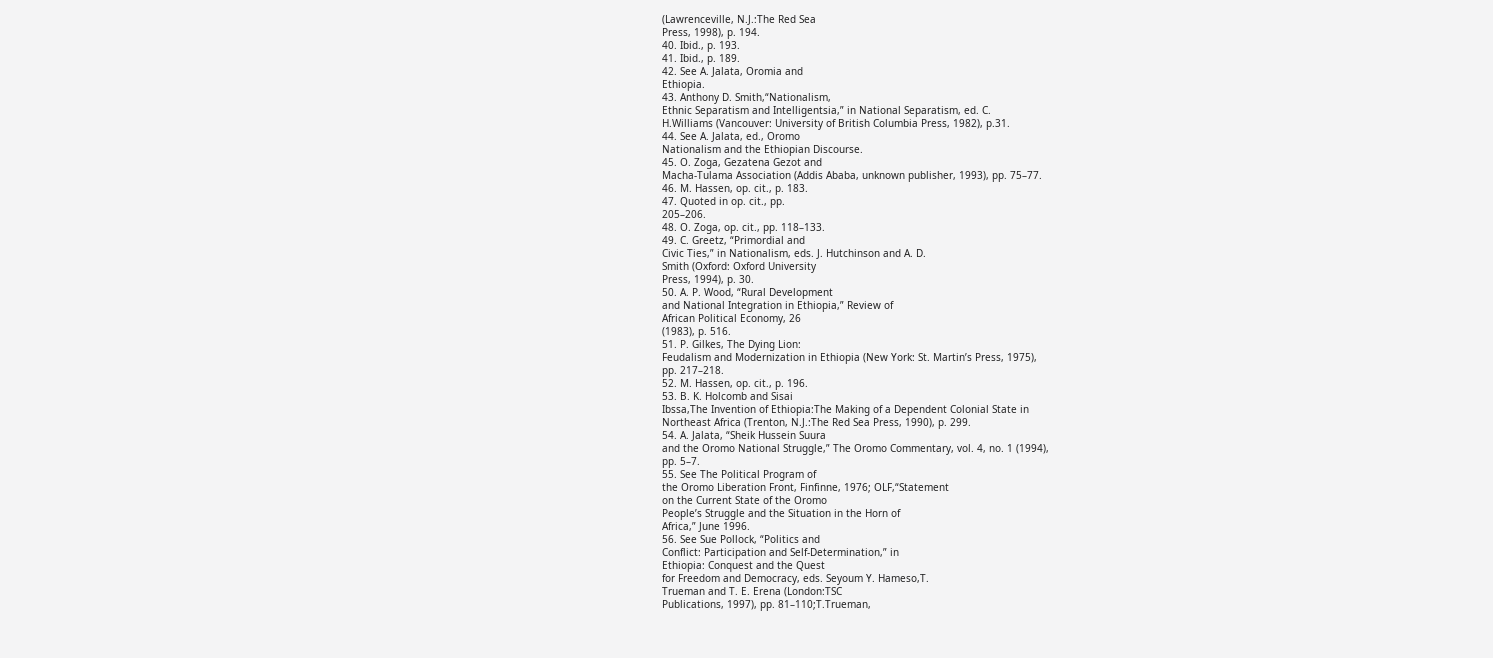(Lawrenceville, N.J.:The Red Sea
Press, 1998), p. 194.
40. Ibid., p. 193.
41. Ibid., p. 189.
42. See A. Jalata, Oromia and
Ethiopia.
43. Anthony D. Smith,“Nationalism,
Ethnic Separatism and Intelligentsia,” in National Separatism, ed. C.
H.Williams (Vancouver: University of British Columbia Press, 1982), p.31.
44. See A. Jalata, ed., Oromo
Nationalism and the Ethiopian Discourse.
45. O. Zoga, Gezatena Gezot and
Macha-Tulama Association (Addis Ababa, unknown publisher, 1993), pp. 75–77.
46. M. Hassen, op. cit., p. 183.
47. Quoted in op. cit., pp.
205–206.
48. O. Zoga, op. cit., pp. 118–133.
49. C. Greetz, “Primordial and
Civic Ties,” in Nationalism, eds. J. Hutchinson and A. D.
Smith (Oxford: Oxford University
Press, 1994), p. 30.
50. A. P. Wood, “Rural Development
and National Integration in Ethiopia,” Review of
African Political Economy, 26
(1983), p. 516.
51. P. Gilkes, The Dying Lion:
Feudalism and Modernization in Ethiopia (New York: St. Martin’s Press, 1975),
pp. 217–218.
52. M. Hassen, op. cit., p. 196.
53. B. K. Holcomb and Sisai
Ibssa,The Invention of Ethiopia:The Making of a Dependent Colonial State in
Northeast Africa (Trenton, N.J.:The Red Sea Press, 1990), p. 299.
54. A. Jalata, “Sheik Hussein Suura
and the Oromo National Struggle,” The Oromo Commentary, vol. 4, no. 1 (1994),
pp. 5–7.
55. See The Political Program of
the Oromo Liberation Front, Finfinne, 1976; OLF,“Statement
on the Current State of the Oromo
People’s Struggle and the Situation in the Horn of
Africa,” June 1996.
56. See Sue Pollock, “Politics and
Conflict: Participation and Self-Determination,” in
Ethiopia: Conquest and the Quest
for Freedom and Democracy, eds. Seyoum Y. Hameso,T.
Trueman and T. E. Erena (London:TSC
Publications, 1997), pp. 81–110;T.Trueman,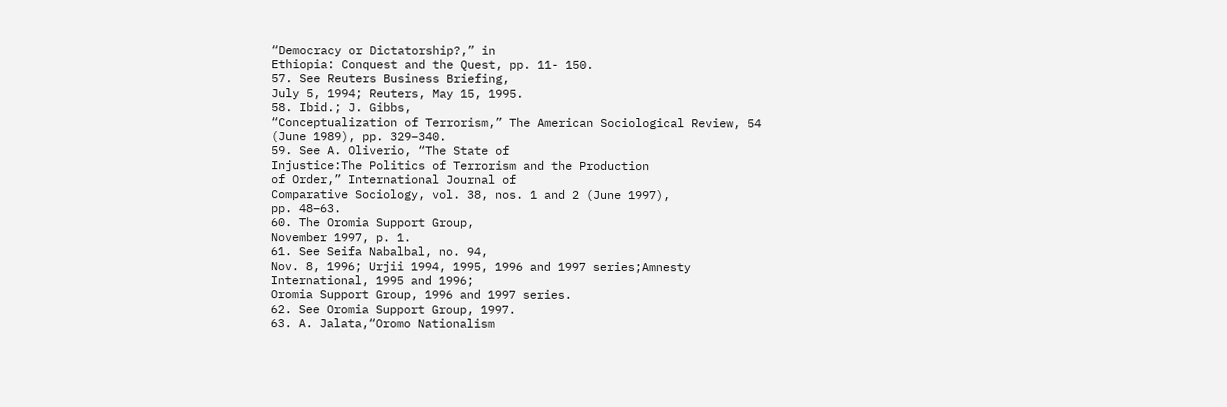“Democracy or Dictatorship?,” in
Ethiopia: Conquest and the Quest, pp. 11- 150.
57. See Reuters Business Briefing,
July 5, 1994; Reuters, May 15, 1995.
58. Ibid.; J. Gibbs,
“Conceptualization of Terrorism,” The American Sociological Review, 54
(June 1989), pp. 329–340.
59. See A. Oliverio, “The State of
Injustice:The Politics of Terrorism and the Production
of Order,” International Journal of
Comparative Sociology, vol. 38, nos. 1 and 2 (June 1997),
pp. 48–63.
60. The Oromia Support Group,
November 1997, p. 1.
61. See Seifa Nabalbal, no. 94,
Nov. 8, 1996; Urjii 1994, 1995, 1996 and 1997 series;Amnesty
International, 1995 and 1996;
Oromia Support Group, 1996 and 1997 series.
62. See Oromia Support Group, 1997.
63. A. Jalata,“Oromo Nationalism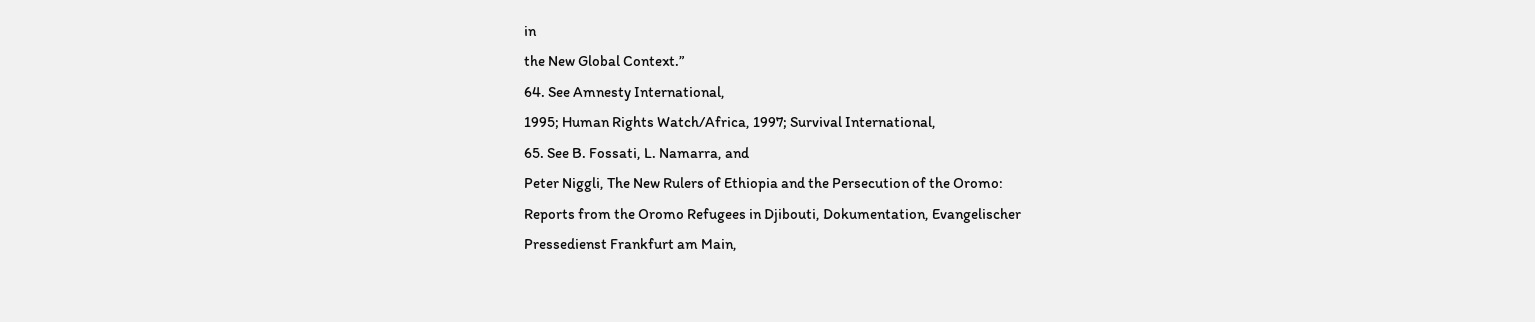in
the New Global Context.”
64. See Amnesty International,
1995; Human Rights Watch/Africa, 1997; Survival International,
65. See B. Fossati, L. Namarra, and
Peter Niggli, The New Rulers of Ethiopia and the Persecution of the Oromo:
Reports from the Oromo Refugees in Djibouti, Dokumentation, Evangelischer
Pressedienst Frankfurt am Main,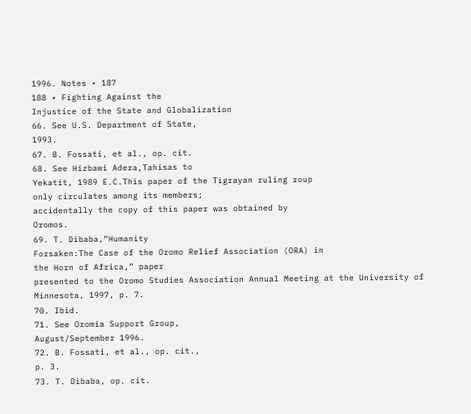1996. Notes • 187
188 • Fighting Against the
Injustice of the State and Globalization
66. See U.S. Department of State,
1993.
67. B. Fossati, et al., op. cit.
68. See Hizbawi Adera,Tahisas to
Yekatit, 1989 E.C.This paper of the Tigrayan ruling roup
only circulates among its members;
accidentally the copy of this paper was obtained by
Oromos.
69. T. Dibaba,“Humanity
Forsaken:The Case of the Oromo Relief Association (ORA) in
the Horn of Africa,” paper
presented to the Oromo Studies Association Annual Meeting at the University of
Minnesota, 1997, p. 7.
70. Ibid.
71. See Oromia Support Group,
August/September 1996.
72. B. Fossati, et al., op. cit.,
p. 3.
73. T. Dibaba, op. cit.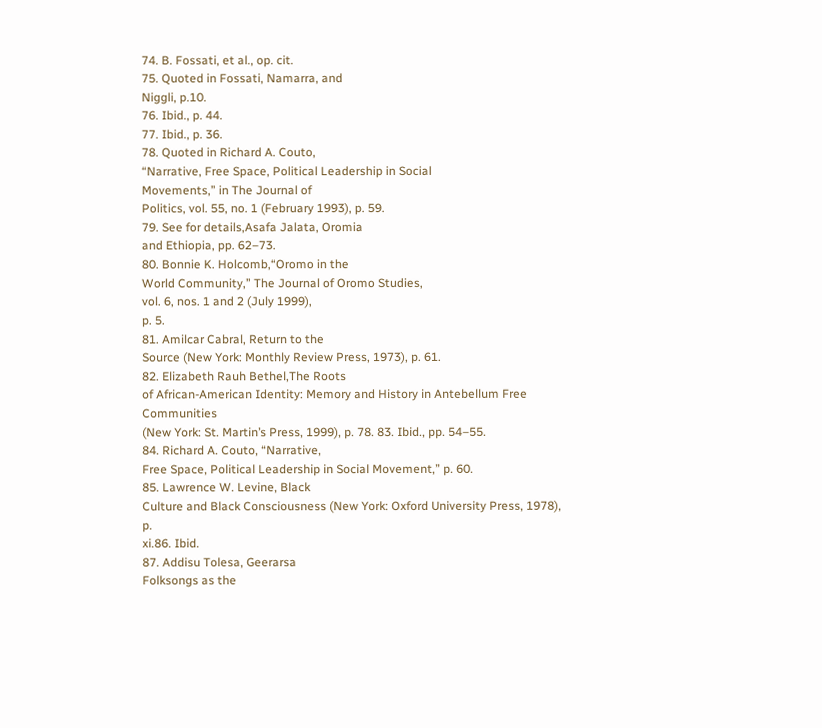74. B. Fossati, et al., op. cit.
75. Quoted in Fossati, Namarra, and
Niggli, p.10.
76. Ibid., p. 44.
77. Ibid., p. 36.
78. Quoted in Richard A. Couto,
“Narrative, Free Space, Political Leadership in Social
Movements,” in The Journal of
Politics, vol. 55, no. 1 (February 1993), p. 59.
79. See for details,Asafa Jalata, Oromia
and Ethiopia, pp. 62–73.
80. Bonnie K. Holcomb,“Oromo in the
World Community,” The Journal of Oromo Studies,
vol. 6, nos. 1 and 2 (July 1999),
p. 5.
81. Amilcar Cabral, Return to the
Source (New York: Monthly Review Press, 1973), p. 61.
82. Elizabeth Rauh Bethel,The Roots
of African-American Identity: Memory and History in Antebellum Free Communities
(New York: St. Martin’s Press, 1999), p. 78. 83. Ibid., pp. 54–55.
84. Richard A. Couto, “Narrative,
Free Space, Political Leadership in Social Movement,” p. 60.
85. Lawrence W. Levine, Black
Culture and Black Consciousness (New York: Oxford University Press, 1978), p.
xi.86. Ibid.
87. Addisu Tolesa, Geerarsa
Folksongs as the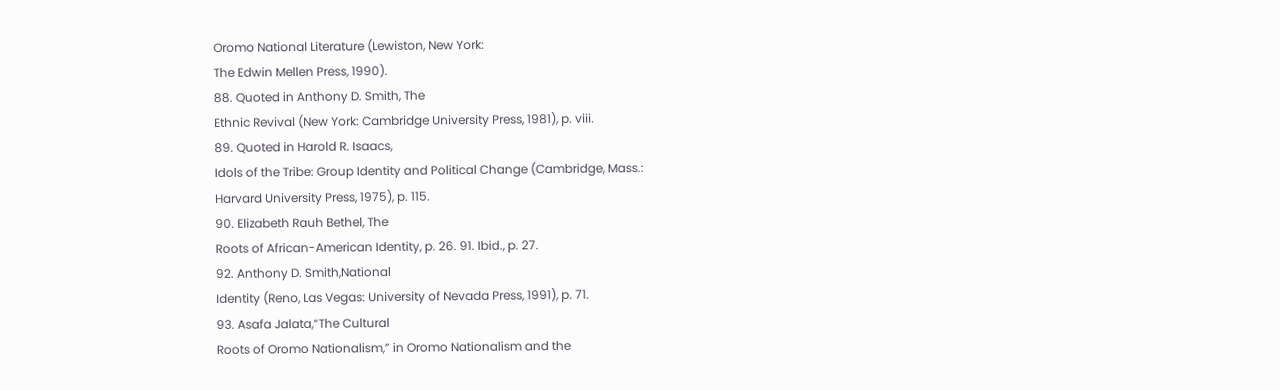Oromo National Literature (Lewiston, New York:
The Edwin Mellen Press, 1990).
88. Quoted in Anthony D. Smith, The
Ethnic Revival (New York: Cambridge University Press, 1981), p. viii.
89. Quoted in Harold R. Isaacs,
Idols of the Tribe: Group Identity and Political Change (Cambridge, Mass.:
Harvard University Press, 1975), p. 115.
90. Elizabeth Rauh Bethel, The
Roots of African-American Identity, p. 26. 91. Ibid., p. 27.
92. Anthony D. Smith,National
Identity (Reno, Las Vegas: University of Nevada Press, 1991), p. 71.
93. Asafa Jalata,“The Cultural
Roots of Oromo Nationalism,” in Oromo Nationalism and the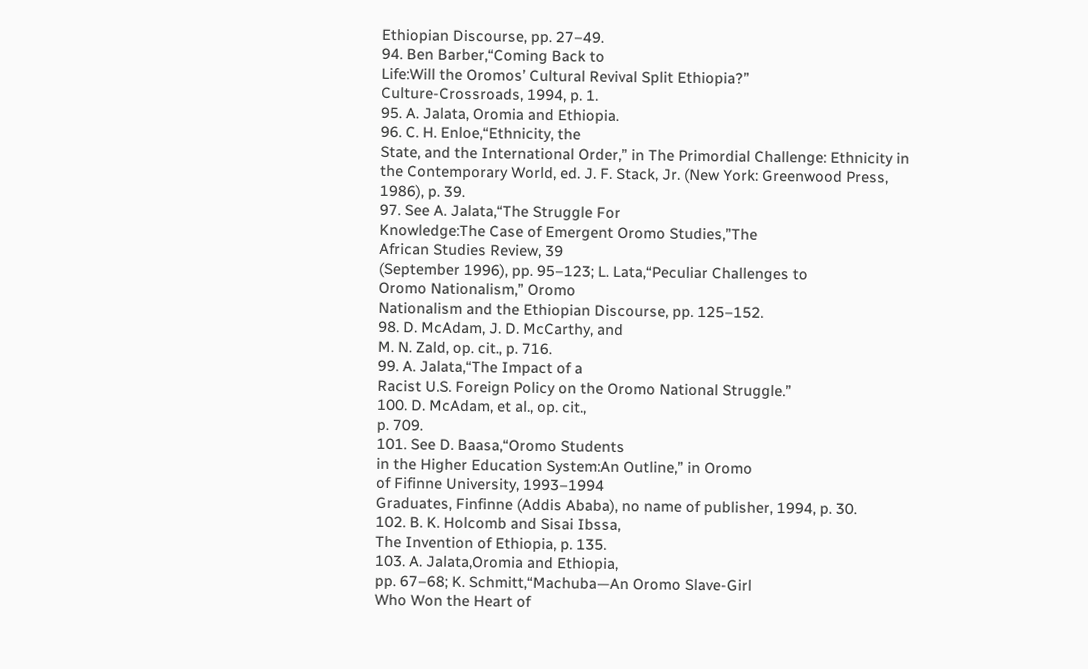Ethiopian Discourse, pp. 27–49.
94. Ben Barber,“Coming Back to
Life:Will the Oromos’ Cultural Revival Split Ethiopia?”
Culture-Crossroads, 1994, p. 1.
95. A. Jalata, Oromia and Ethiopia.
96. C. H. Enloe,“Ethnicity, the
State, and the International Order,” in The Primordial Challenge: Ethnicity in
the Contemporary World, ed. J. F. Stack, Jr. (New York: Greenwood Press,
1986), p. 39.
97. See A. Jalata,“The Struggle For
Knowledge:The Case of Emergent Oromo Studies,”The
African Studies Review, 39
(September 1996), pp. 95–123; L. Lata,“Peculiar Challenges to
Oromo Nationalism,” Oromo
Nationalism and the Ethiopian Discourse, pp. 125–152.
98. D. McAdam, J. D. McCarthy, and
M. N. Zald, op. cit., p. 716.
99. A. Jalata,“The Impact of a
Racist U.S. Foreign Policy on the Oromo National Struggle.”
100. D. McAdam, et al., op. cit.,
p. 709.
101. See D. Baasa,“Oromo Students
in the Higher Education System:An Outline,” in Oromo
of Fifinne University, 1993–1994
Graduates, Finfinne (Addis Ababa), no name of publisher, 1994, p. 30.
102. B. K. Holcomb and Sisai Ibssa,
The Invention of Ethiopia, p. 135.
103. A. Jalata,Oromia and Ethiopia,
pp. 67–68; K. Schmitt,“Machuba—An Oromo Slave-Girl
Who Won the Heart of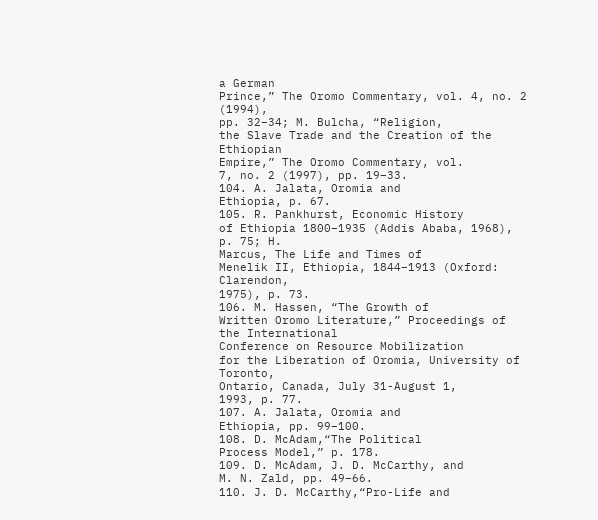a German
Prince,” The Oromo Commentary, vol. 4, no. 2 (1994),
pp. 32–34; M. Bulcha, “Religion,
the Slave Trade and the Creation of the Ethiopian
Empire,” The Oromo Commentary, vol.
7, no. 2 (1997), pp. 19–33.
104. A. Jalata, Oromia and
Ethiopia, p. 67.
105. R. Pankhurst, Economic History
of Ethiopia 1800–1935 (Addis Ababa, 1968), p. 75; H.
Marcus, The Life and Times of
Menelik II, Ethiopia, 1844–1913 (Oxford: Clarendon,
1975), p. 73.
106. M. Hassen, “The Growth of
Written Oromo Literature,” Proceedings of the International
Conference on Resource Mobilization
for the Liberation of Oromia, University of Toronto,
Ontario, Canada, July 31-August 1,
1993, p. 77.
107. A. Jalata, Oromia and
Ethiopia, pp. 99–100.
108. D. McAdam,“The Political
Process Model,” p. 178.
109. D. McAdam, J. D. McCarthy, and
M. N. Zald, pp. 49–66.
110. J. D. McCarthy,“Pro-Life and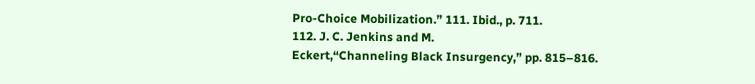Pro-Choice Mobilization.” 111. Ibid., p. 711.
112. J. C. Jenkins and M.
Eckert,“Channeling Black Insurgency,” pp. 815–816.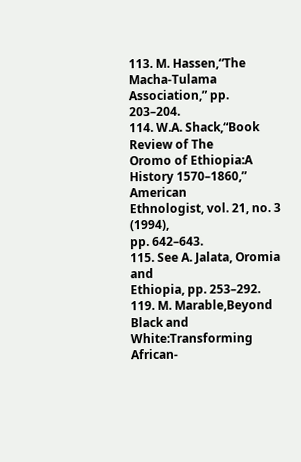113. M. Hassen,“The Macha-Tulama
Association,” pp. 203–204.
114. W.A. Shack,“Book Review of The
Oromo of Ethiopia:A History 1570–1860,” American
Ethnologist, vol. 21, no. 3 (1994),
pp. 642–643.
115. See A. Jalata, Oromia and
Ethiopia, pp. 253–292.
119. M. Marable,Beyond Black and
White:Transforming African-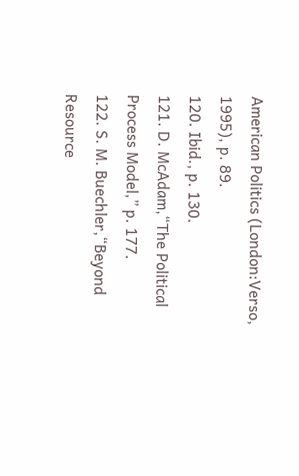American Politics (London:Verso,
1995), p. 89.
120. Ibid., p. 130.
121. D. McAdam,“The Political
Process Model,” p. 177.
122. S. M. Buechler,“Beyond
Resource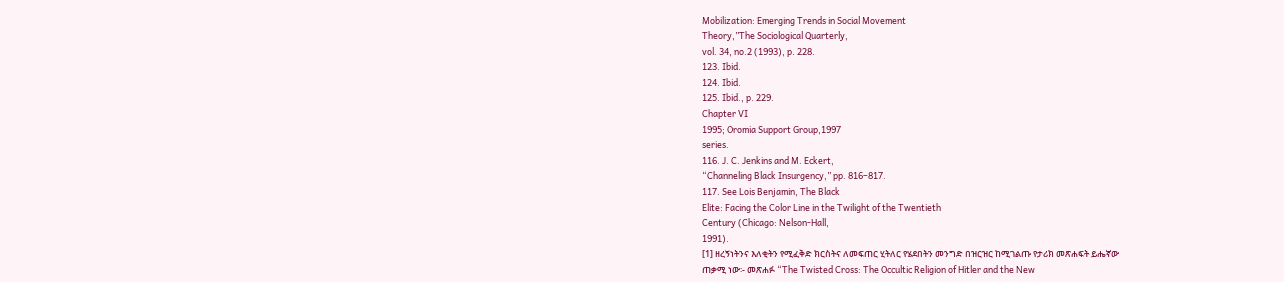Mobilization: Emerging Trends in Social Movement
Theory,”The Sociological Quarterly,
vol. 34, no.2 (1993), p. 228.
123. Ibid.
124. Ibid.
125. Ibid., p. 229.
Chapter VI
1995; Oromia Support Group,1997
series.
116. J. C. Jenkins and M. Eckert,
“Channeling Black Insurgency,” pp. 816–817.
117. See Lois Benjamin, The Black
Elite: Facing the Color Line in the Twilight of the Twentieth
Century (Chicago: Nelson-Hall,
1991).
[1] ዘረኝነትንና እለቂትን የሚፈቅድ ክርስትና ለመፍጠር ሂትለር የሄደበትን መንግድ በዝርዝር ከሚገልጡ የታሪክ መጽሐፍት ይሔኛው
ጠቃሚ ነው፡- መጽሐፉ “The Twisted Cross: The Occultic Religion of Hitler and the New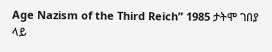Age Nazism of the Third Reich” 1985 ታትሞ ገበያ ላይ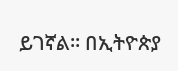ይገኛል። በኢትዮጵያ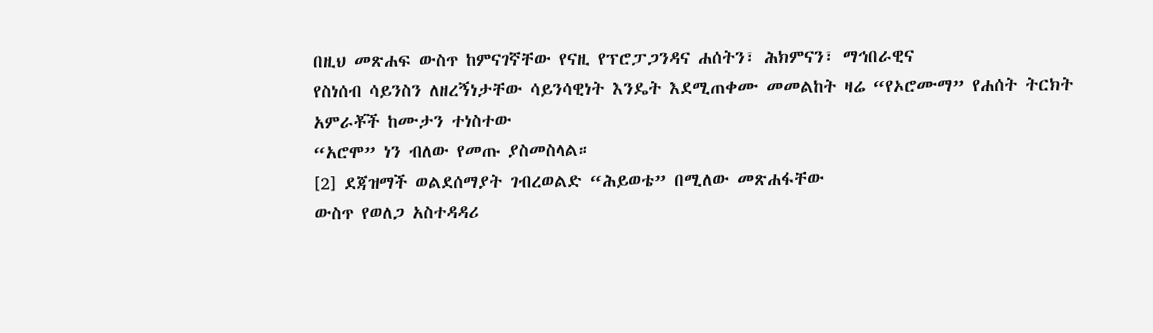በዚህ መጽሐፍ ውስጥ ከምናገኛቸው የናዚ የፕሮፓጋንዳና ሐሰትን፣ ሕክምናን፣ ማኅበራዊና
የስነሰብ ሳይንስን ለዘረኝነታቸው ሳይንሳዊነት እንዴት እደሚጠቀሙ መመልከት ዛሬ “የኦሮሙማ” የሐሰት ትርክት አምራቾች ከሙታን ተነስተው
“አሮሞ” ነን ብለው የመጡ ያስመስላል።
[2] ደጃዝማች ወልደሰማያት ገብረወልድ “ሕይወቴ” በሚለው መጽሐፋቸው
ውስጥ የወለጋ አስተዳዳሪ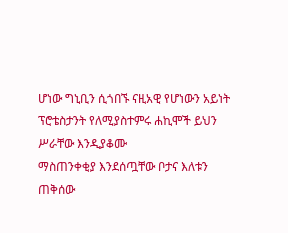ሆነው ግኒቢን ሲጎበኙ ናዚአዊ የሆነውን አይነት ፕሮቴስታንት የለሚያስተምሩ ሐኪሞች ይህን ሥራቸው እንዲያቆሙ
ማስጠንቀቂያ እንደሰጧቸው ቦታና እለቱን ጠቅሰው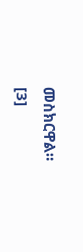መስክርዋል።
[3]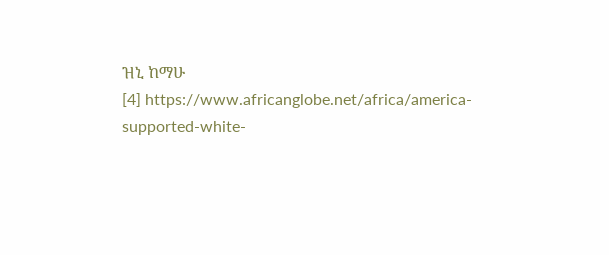ዝኒ ከማሁ
[4] https://www.africanglobe.net/africa/america-supported-white-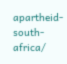apartheid-south-africa/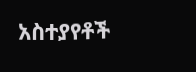አስተያየቶች